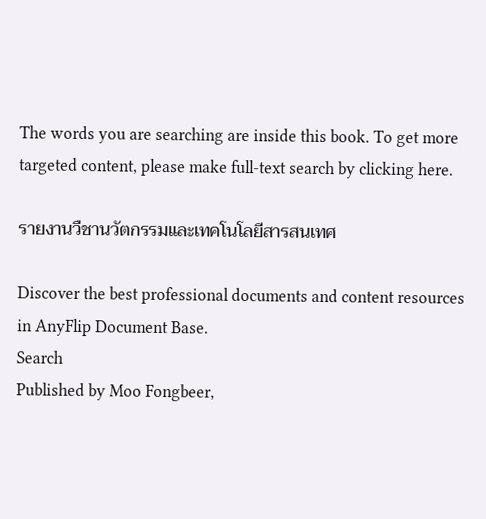The words you are searching are inside this book. To get more targeted content, please make full-text search by clicking here.

รายงานวืชานวัตกรรมและเทคโนโลยีสารสนเทศ

Discover the best professional documents and content resources in AnyFlip Document Base.
Search
Published by Moo Fongbeer,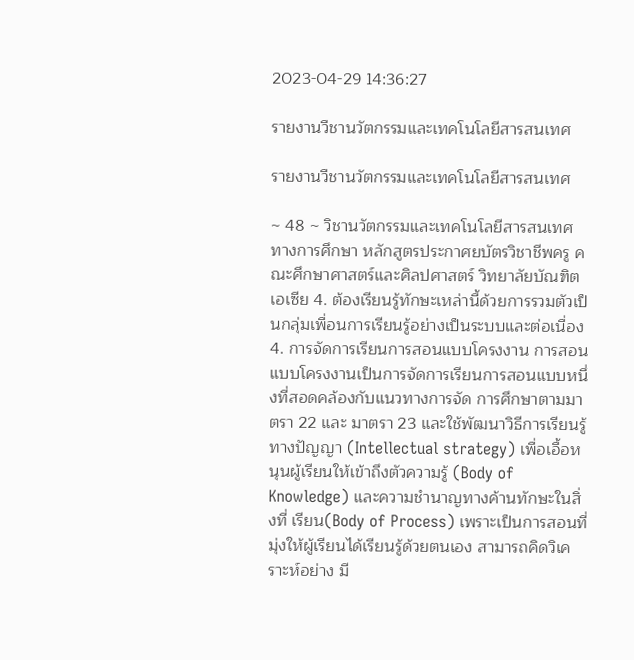2023-04-29 14:36:27

รายงานวืชานวัตกรรมและเทคโนโลยีสารสนเทศ

รายงานวืชานวัตกรรมและเทคโนโลยีสารสนเทศ

~ 48 ~ วิชานวัตกรรมและเทคโนโลยีสารสนเทศทางการศึกษา หลักสูตรประกาศยบัตรวิชาชีพครู คณะศึกษาศาสตร์และศิลปศาสตร์ วิทยาลัยบัณฑิตเอเซีย 4. ต้องเรียนรู้ทักษะเหล่านี้ด้วยการรวมตัวเป็นกลุ่มเพื่อนการเรียนรู้อย่างเป็นระบบและต่อเนื่อง 4. การจัดการเรียนการสอนแบบโครงงาน การสอนแบบโครงงานเป็นการจัดการเรียนการสอนแบบหนึ่งที่สอดคล้องกับแนวทางการจัด การศึกษาตามมาตรา 22 และ มาตรา 23 และใช้พัฒนาวิธีการเรียนรู้ทางปัญญา (Intellectual strategy) เพื่อเอื้อหนุนผู้เรียนให้เข้าถึงตัวความรู้ (Body of Knowledge) และความชำนาญทางค้านทักษะในสิ่งที่ เรียน(Body of Process) เพราะเป็นการสอนที่มุ่งให้ผู้เรียนได้เรียนรู้ด้วยตนเอง สามารถคิดวิเคราะห์อย่าง มี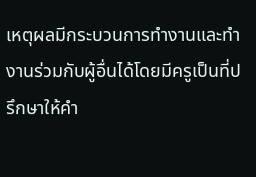เหตุผลมีกระบวนการทำงานและทำงานร่วมกับผู้อื่นได้โดยมีครูเป็นที่ปรึกษาให้คำ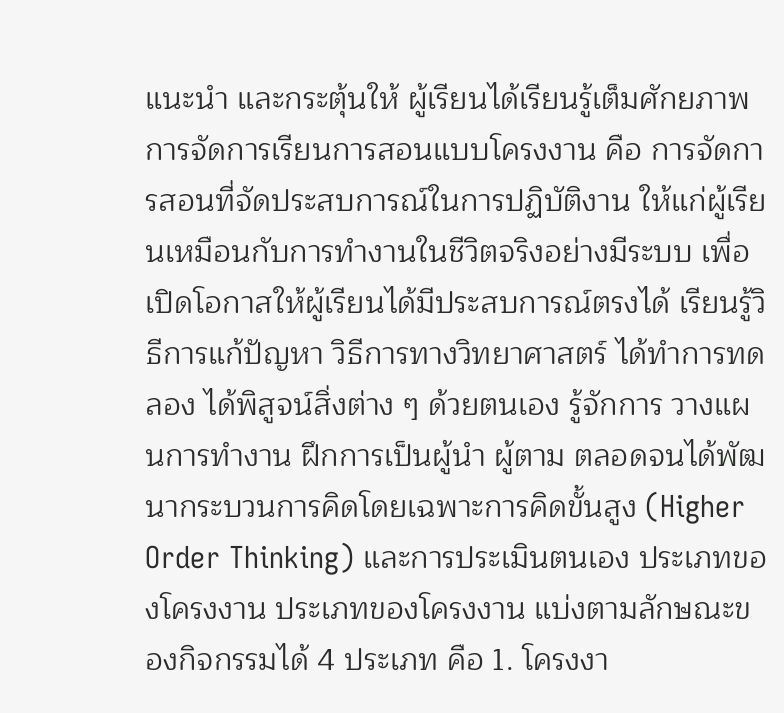แนะนำ และกระตุ้นให้ ผู้เรียนได้เรียนรู้เต็มศักยภาพ การจัดการเรียนการสอนแบบโครงงาน คือ การจัดการสอนที่จัดประสบการณ์ในการปฏิบัติงาน ให้แก่ผู้เรียนเหมือนกับการทำงานในชีวิตจริงอย่างมีระบบ เพื่อเปิดโอกาสให้ผู้เรียนได้มีประสบการณ์ตรงได้ เรียนรู้วิธีการแก้ปัญหา วิธีการทางวิทยาศาสตร์ ได้ทำการทดลอง ได้พิสูจน์สิ่งต่าง ๆ ด้วยตนเอง รู้จักการ วางแผนการทำงาน ฝึกการเป็นผู้นำ ผู้ตาม ตลอดจนได้พัฒนากระบวนการคิดโดยเฉพาะการคิดขั้นสูง (Higher Order Thinking) และการประเมินตนเอง ประเภทของโครงงาน ประเภทของโครงงาน แบ่งตามลักษณะของกิจกรรมได้ 4 ประเภท คือ 1. โครงงา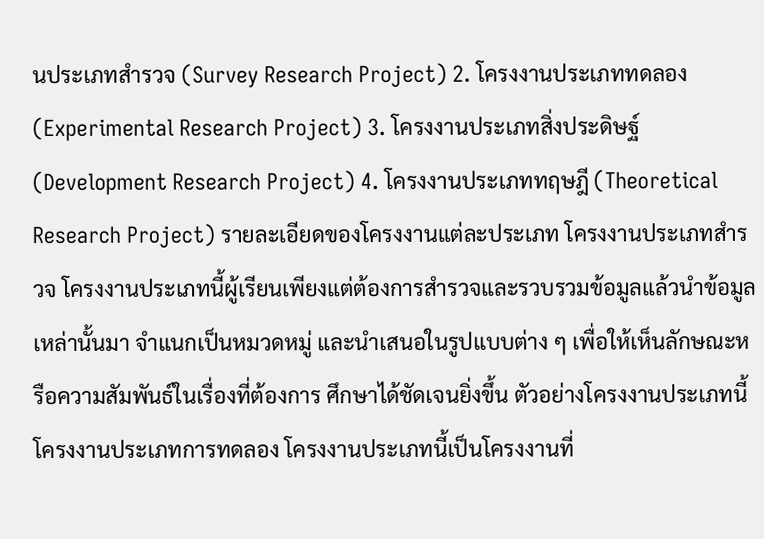นประเภทสำรวจ (Survey Research Project) 2. โครงงานประเภททดลอง (Experimental Research Project) 3. โครงงานประเภทสิ่งประดิษฐ์ (Development Research Project) 4. โครงงานประเภททฤษฎี (Theoretical Research Project) รายละเอียดของโครงงานแต่ละประเภท โครงงานประเภทสำรวจ โครงงานประเภทนี้ผู้เรียนเพียงแต่ต้องการสำรวจและรวบรวมข้อมูลแล้วนำข้อมูลเหล่านั้นมา จำแนกเป็นหมวดหมู่ และนำเสนอในรูปแบบต่าง ๆ เพื่อให้เห็นลักษณะหรือความสัมพันธ์ในเรื่องที่ต้องการ ศึกษาได้ชัดเจนยิ่งขึ้น ตัวอย่างโครงงานประเภทนี้ โครงงานประเภทการทดลอง โครงงานประเภทนี้เป็นโครงงานที่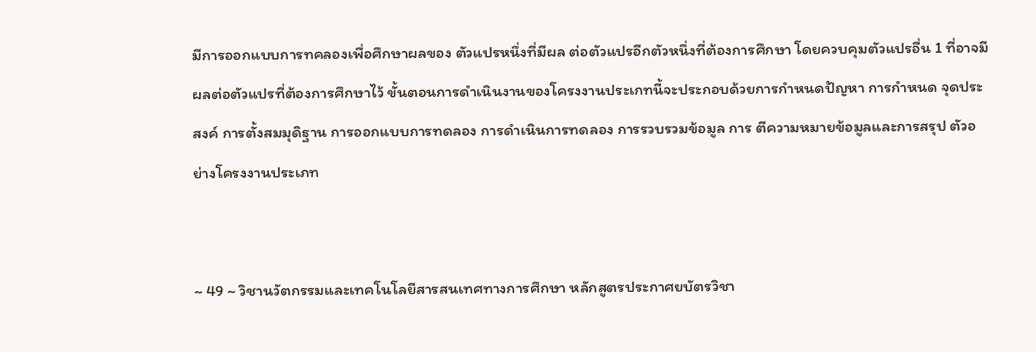มีการออกแบบการทคลองเพื่อศึกษาผลของ ตัวแปรหนึ่งที่มีผล ต่อตัวแปรอีกตัวหนึ่งที่ต้องการศึกษา โดยควบคุมตัวแปรอื่น 1 ที่อาจมีผลต่อตัวแปรที่ต้องการศึกษาไว้ ขั้นตอนการดำเนินงานของโครงงานประเกทนี้จะประกอบด้วยการกำหนดปัญหา การกำหนด จุดประสงค์ การตั้งสมมุดิฐาน การออกแบบการทดลอง การดำเนินการทดลอง การรวบรวมข้อมูล การ ตีความหมายข้อมูลและการสรุป ตัวอย่างโครงงานประเภท


~ 49 ~ วิชานวัตกรรมและเทคโนโลยีสารสนเทศทางการศึกษา หลักสูตรประกาศยบัตรวิชา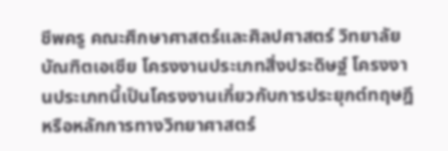ชีพครู คณะศึกษาศาสตร์และศิลปศาสตร์ วิทยาลัยบัณฑิตเอเซีย โครงงานประเภทสิ่งประดิษฐ์ โครงงานประเภทนี้เป็นโครงงานเกี่ยวกับการประยุกต์ทฤษฎี หรือหลักการทางวิทยาศาสตร์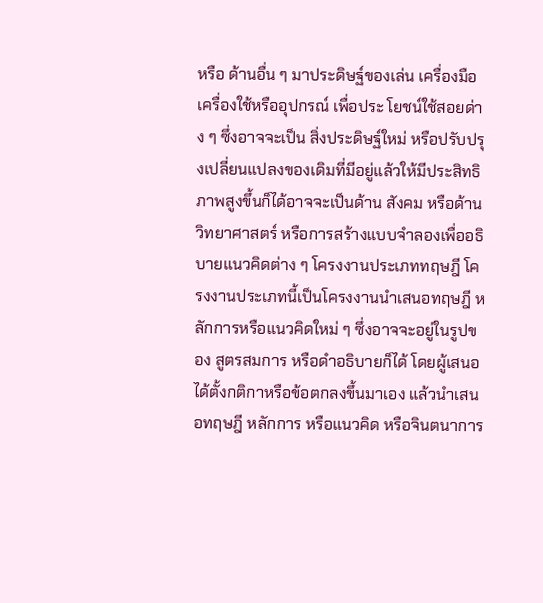หรือ ด้านอื่น ๆ มาประดิษฐ์ของเล่น เครื่องมือ เครื่องใช้หรืออุปกรณ์ เพื่อประ โยชน์ใช้สอยด่าง ๆ ซึ่งอาจจะเป็น สิ่งประดิษฐ์ใหม่ หรือปรับปรุงเปลี่ยนแปลงของเดิมที่มีอยู่แล้วให้มีประสิทธิภาพสูงขึ้นก็ได้อาจจะเป็นด้าน สังคม หรือด้านวิทยาศาสตร์ หรือการสร้างแบบจำลองเพื่ออธิบายแนวคิดต่าง ๆ โครงงานประเภททฤษฎี โครงงานประเภทนี้เป็นโครงงานนำเสนอทฤษฎี หลักการหรือแนวคิดใหม่ ๆ ซึ่งอาจจะอยู่ในรูปของ สูตรสมการ หรือดำอธิบายก็ได้ โดยผู้เสนอได้ตั้งกติกาหรือข้อตกลงขึ้นมาเอง แล้วนำเสนอทฤษฎี หลักการ หรือแนวคิด หรือจินตนาการ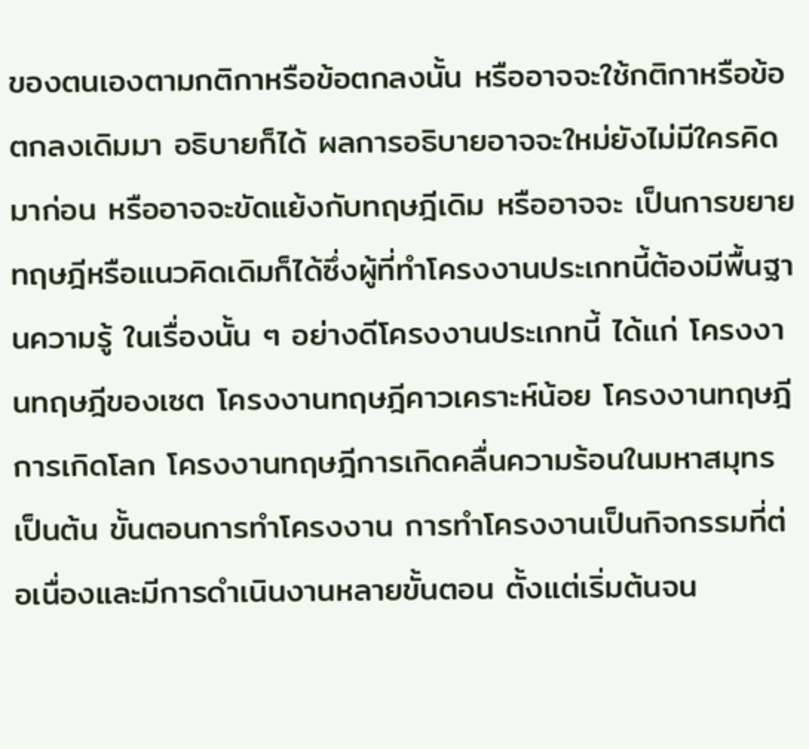ของตนเองตามกติกาหรือข้อตกลงนั้น หรืออาจจะใช้กติกาหรือข้อตกลงเดิมมา อธิบายก็ได้ ผลการอธิบายอาจจะใหม่ยังไม่มีใครคิดมาก่อน หรืออาจจะขัดแย้งกับทฤษฎีเดิม หรืออาจจะ เป็นการขยายทฤษฎีหรือแนวคิดเดิมก็ได้ซึ่งผู้ที่ทำโครงงานประเกทนี้ต้องมีพื้นฐานความรู้ ในเรื่องนั้น ๆ อย่างดีโครงงานประเกทนี้ ได้แก่ โครงงานทฤษฎีของเซต โครงงานทฤษฎีคาวเคราะห์น้อย โครงงานทฤษฎี การเกิดโลก โครงงานทฤษฎีการเกิดคลื่นความร้อนในมหาสมุทร เป็นต้น ขั้นตอนการทำโครงงาน การทำโครงงานเป็นกิจกรรมที่ต่อเนื่องและมีการดำเนินงานหลายขั้นตอน ตั้งแต่เริ่มต้นจน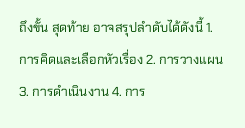ถึงขั้น สุดท้าย อาจสรุปลำดับได้ดังนี้ 1. การคิดและเลือกหัวเรื่อง 2. การวางแผน 3. การดำเนินงาน 4. การ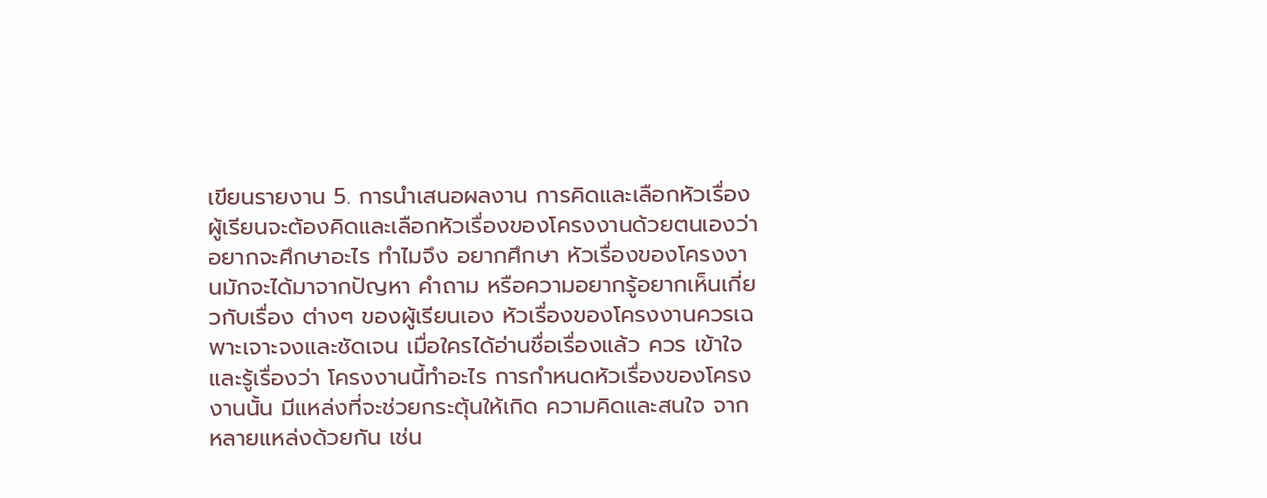เขียนรายงาน 5. การนำเสนอผลงาน การคิดและเลือกหัวเรื่อง ผู้เรียนจะต้องคิดและเลือกหัวเรื่องของโครงงานด้วยตนเองว่าอยากจะศึกษาอะไร ทำไมจึง อยากศึกษา หัวเรื่องของโครงงานมักจะได้มาจากปัญหา คำถาม หรือความอยากรู้อยากเห็นเกี่ยวกับเรื่อง ต่างๆ ของผู้เรียนเอง หัวเรื่องของโครงงานควรเฉพาะเจาะจงและชัดเจน เมื่อใครได้อ่านชื่อเรื่องแล้ว ควร เข้าใจและรู้เรื่องว่า โครงงานนี้ทำอะไร การกำหนดหัวเรื่องของโครงงานนั้น มีแหล่งที่จะช่วยกระตุ้นให้เกิด ความคิดและสนใจ จากหลายแหล่งด้วยกัน เช่น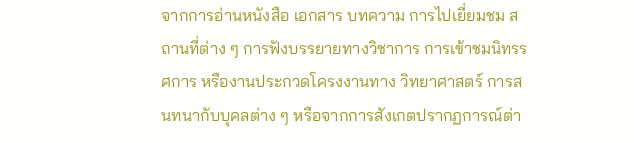จากการอ่านหนังสือ เอกสาร บทความ การไปเยี่ยมชม สถานที่ต่าง ๆ การฟังบรรยายทางวิชาการ การเข้าชมนิทรรศการ หรืองานประกวดโครงงานทาง วิทยาศาสตร์ การสนทนากับบุคลต่าง ๆ หรือจากการสังเกตปรากฏการณ์ต่า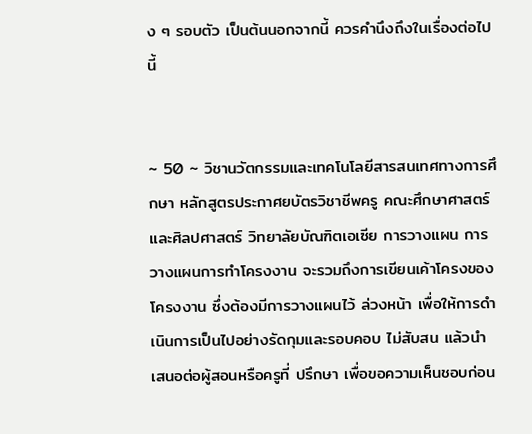ง ๆ รอบตัว เป็นต้นนอกจากนี้ ควรคำนึงถึงในเรื่องต่อไปนี้


~ 50 ~ วิชานวัตกรรมและเทคโนโลยีสารสนเทศทางการศึกษา หลักสูตรประกาศยบัตรวิชาชีพครู คณะศึกษาศาสตร์และศิลปศาสตร์ วิทยาลัยบัณฑิตเอเซีย การวางแผน การวางแผนการทำโครงงาน จะรวมถึงการเขียนเค้าโครงของโครงงาน ซึ่งต้องมีการวางแผนไว้ ล่วงหน้า เพื่อให้การดำเนินการเป็นไปอย่างรัดกุมและรอบคอบ ไม่สับสน แล้วนำเสนอต่อผู้สอนหรือครูที่ ปรึกษา เพื่อขอความเห็นชอบก่อน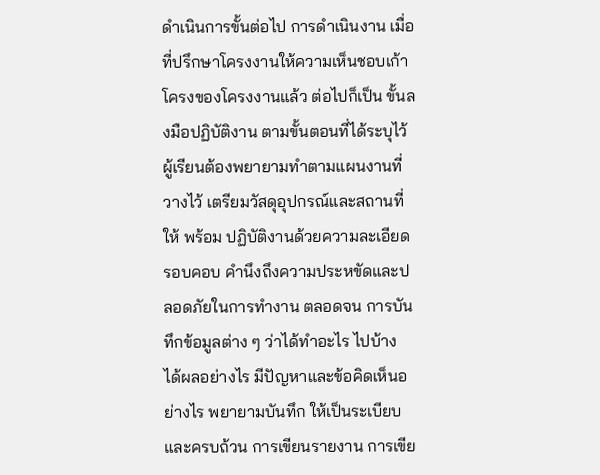ดำเนินการขั้นต่อไป การดำเนินงาน เมื่อที่ปรึกษาโครงงานให้ความเห็นชอบเก้าโครงของโครงงานแล้ว ต่อไปก็เป็น ขั้นลงมือปฏิบัติงาน ตามขั้นตอนที่ได้ระบุไว้ ผู้เรียนต้องพยายามทำตามแผนงานที่วางไว้ เตรียมวัสดุอุปกรณ์และสถานที่ให้ พร้อม ปฏิบัติงานด้วยความละเอียดรอบคอบ คำนึงถึงความประหขัดและปลอดภัยในการทำงาน ตลอดจน การบันทึกข้อมูลต่าง ๆ ว่าได้ทำอะไร ไปบ้าง ได้ผลอย่างไร มีปัญหาและข้อคิดเห็นอย่างไร พยายามบันทึก ให้เป็นระเบียบและครบถ้วน การเขียนรายงาน การเขีย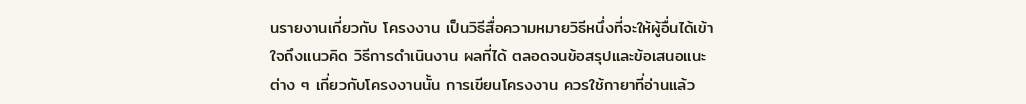นรายงานเกี่ยวกับ โครงงาน เป็นวิธีสื่อความหมายวิธีหนึ่งที่จะให้ผู้อื่นได้เข้าใจถึงแนวคิด วิธีการดำเนินงาน ผลที่ได้ ตลอดจนข้อสรุปและข้อเสนอแนะต่าง ๆ เกี่ยวกับโครงงานนั้น การเขียนโครงงาน ควรใช้กายาที่อ่านแล้ว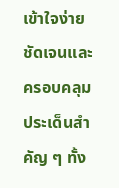เข้าใจง่าย ชัดเจนและครอบคลุมประเด็นสำคัญ ๆ ทั้ง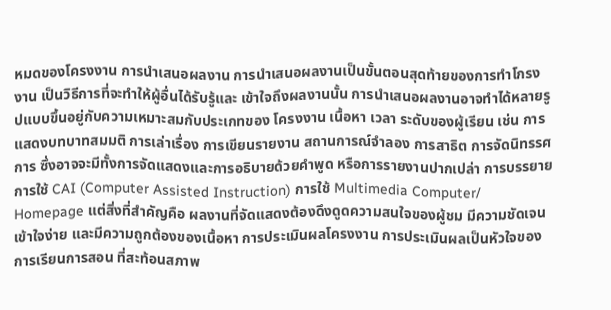หมดของโครงงาน การนำเสนอผลงาน การนำเสนอผลงานเป็นขั้นตอนสุดท้ายของการทำโกรงงาน เป็นวิธีการที่จะทำให้ผู้อื่นได้รับรู้และ เข้าใจถึงผลงานนั้น การนำเสนอผลงานอาจทำได้หลายรูปแบบขึ้นอยู่กับความเหมาะสมกับประเกทของ โครงงาน เนื้อหา เวลา ระดับของผู้เรียน เช่น การแสดงบทบาทสมมติ การเล่าเรื่อง การเขียนรายงาน สถานการณ์จำลอง การสาธิต การจัดนิทรรศการ ซึ่งอาจจะมีทั้งการจัดแสดงและการอธิบายด้วยคำพูด หรือการรายงานปากเปล่า การบรรยาย การใช้ CAI (Computer Assisted Instruction) การใช้ Multimedia Computer/ Homepage แต่สิ่งที่สำคัญคือ ผลงานที่จัดแสดงต้องดึงดูดความสนใจของผู้ชม มีความชัดเจน เข้าใจง่าย และมีความถูกต้องของเนื้อหา การประเมินผลโครงงาน การประเมินผลเป็นหัวใจของการเรียนการสอน ที่สะท้อนสภาพ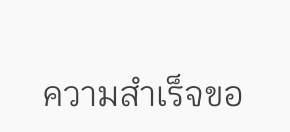ความสำเร็จขอ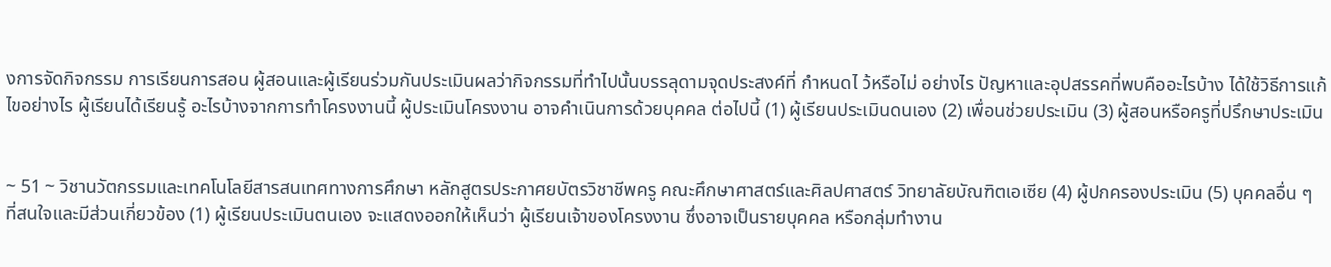งการจัดกิจกรรม การเรียนการสอน ผู้สอนและผู้เรียนร่วมกันประเมินผลว่ากิจกรรมที่ทำไปนั้นบรรลุดามจุดประสงค์ที่ กำหนดไ ว้หรือไม่ อย่างไร ปัญหาและอุปสรรคที่พบคืออะไรบ้าง ได้ใช้วิธีการแก้ไขอย่างไร ผู้เรียนได้เรียนรู้ อะไรบ้างจากการทำโครงงานนี้ ผู้ประเมินโครงงาน อาจคำเนินการด้วยบุคคล ต่อไปนี้ (1) ผู้เรียนประเมินดนเอง (2) เพื่อนช่วยประเมิน (3) ผู้สอนหรือครูที่ปรึกษาประเมิน


~ 51 ~ วิชานวัตกรรมและเทคโนโลยีสารสนเทศทางการศึกษา หลักสูตรประกาศยบัตรวิชาชีพครู คณะศึกษาศาสตร์และศิลปศาสตร์ วิทยาลัยบัณฑิตเอเซีย (4) ผู้ปกครองประเมิน (5) บุคคลอื่น ๆ ที่สนใจและมีส่วนเกี่ยวข้อง (1) ผู้เรียนประเมินตนเอง จะแสดงออกให้เห็นว่า ผู้เรียนเจ้าของโครงงาน ซึ่งอาจเป็นรายบุคคล หรือกลุ่มทำงาน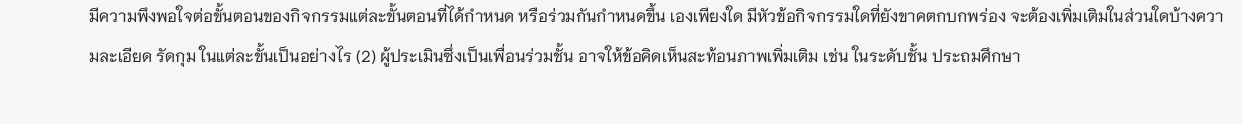มีความพึงพอใจต่อขั้นตอนของกิจกรรมแต่ละขั้นตอนที่ได้กำหนด หรือร่วมกันกำหนดขึ้น เองเพียงใด มีหัวข้อกิจกรรมใดที่ยังขาคตกบกพร่อง จะต้องเพิ่มเติมในส่วนใดบ้างความละเอียด รัดกุม ในแต่ละขั้นเป็นอย่างไร (2) ผู้ประเมินซึ่งเป็นเพื่อนร่วมชั้น อาจให้ข้อคิดเห็นสะท้อนภาพเพิ่มเติม เช่น ในระดับชั้น ประถมศึกษา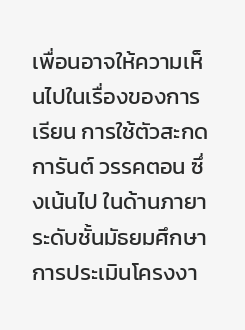เพื่อนอาจให้ความเห็นไปในเรื่องของการเรียน การใช้ตัวสะกด การันต์ วรรคตอน ซึ่งเน้นไป ในด้านภายา ระดับชั้นมัธยมศึกษา การประเมินโครงงา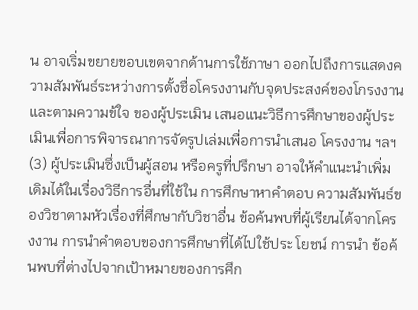น อาจเริ่มขยายขอบเขตจากด้านการใช้ภาษา ออกไปถึงการแสดงความสัมพันธ์ระหว่างการตั้งชื่อโครงงานกับจุดประสงค์ของโกรงงาน และตามความข้ใจ ของผู้ประเมิน เสนอแนะวิธีการศึกษาของผู้ประเมินเพื่อการพิจารณาการจัดรูปเล่มเพื่อการนำเสนอ โครงงาน ฯลฯ (3) ผู้ประเมินซึ่งเป็นผู้สอน หรือครูที่ปรึกษา อาจให้คำแนะนำเพิ่มเดิมได้ในเรื่องวิธีการอื่นที่ใช้ใน การศึกษาหาคำตอบ ความสัมพันธ์ของวิชาตามหัวเรื่องที่ศึกษากับวิชาอื่น ข้อค้นพบที่ผู้เรียนได้จากโครงงาน การนำคำตอบของการศึกษาที่ได้ไปใช้ประ โยชน์ การนำ ข้อค้นพบที่ต่างไปจากเป้าหมายของการศึก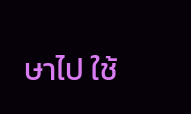ษาไป ใช้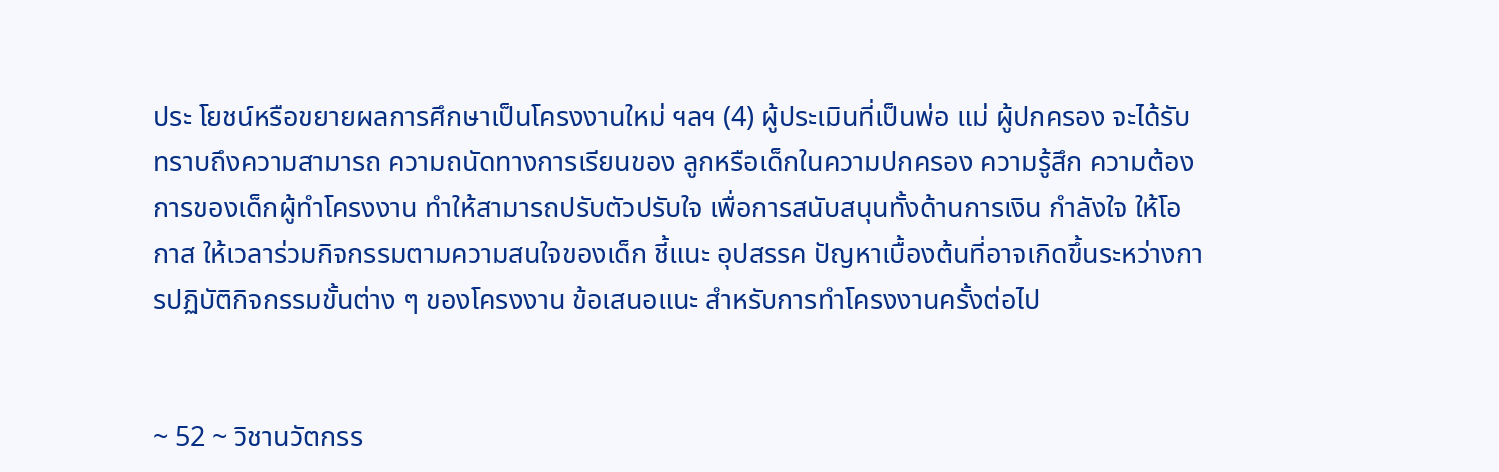ประ โยชน์หรือขยายผลการศึกษาเป็นโครงงานใหม่ ฯลฯ (4) ผู้ประเมินที่เป็นพ่อ แม่ ผู้ปกครอง จะได้รับทราบถึงความสามารถ ความถนัดทางการเรียนของ ลูกหรือเด็กในความปกครอง ความรู้สึก ความต้องการของเด็กผู้ทำโครงงาน ทำให้สามารถปรับตัวปรับใจ เพื่อการสนับสนุนทั้งด้านการเงิน กำลังใจ ให้โอกาส ให้เวลาร่วมกิจกรรมตามความสนใจของเด็ก ชี้แนะ อุปสรรค ปัญหาเบื้องต้นที่อาจเกิดขึ้นระหว่างการปฏิบัติกิจกรรมขั้นต่าง ๆ ของโครงงาน ข้อเสนอแนะ สำหรับการทำโครงงานครั้งต่อไป


~ 52 ~ วิชานวัตกรร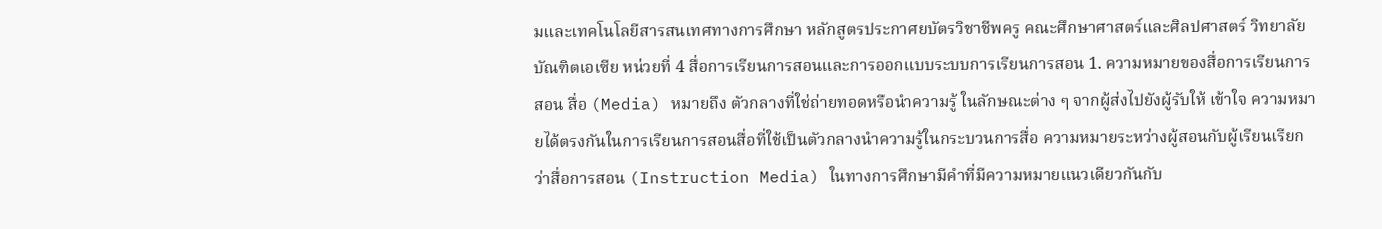มและเทคโนโลยีสารสนเทศทางการศึกษา หลักสูตรประกาศยบัตรวิชาชีพครู คณะศึกษาศาสตร์และศิลปศาสตร์ วิทยาลัยบัณฑิตเอเซีย หน่วยที่ 4 สื่อการเรียนการสอนและการออกแบบระบบการเรียนการสอน 1. ความหมายของสื่อการเรียนการสอน สื่อ (Media) หมายถึง ตัวกลางที่ใช่ถ่ายทอดหรือนำความรู้ ในลักษณะต่าง ๆ จากผู้ส่งไปยังผู้รับให้ เข้าใจ ความหมายได้ตรงกันในการเรียนการสอนสื่อที่ใช้เป็นตัวกลางนำความรู้ในกระบวนการสื่อ ความหมายระหว่างผู้สอนกับผู้เรียนเรียกว่าสื่อการสอน (Instruction Media) ในทางการศึกษามีคำที่มีความหมายแนวเดียวกันกับ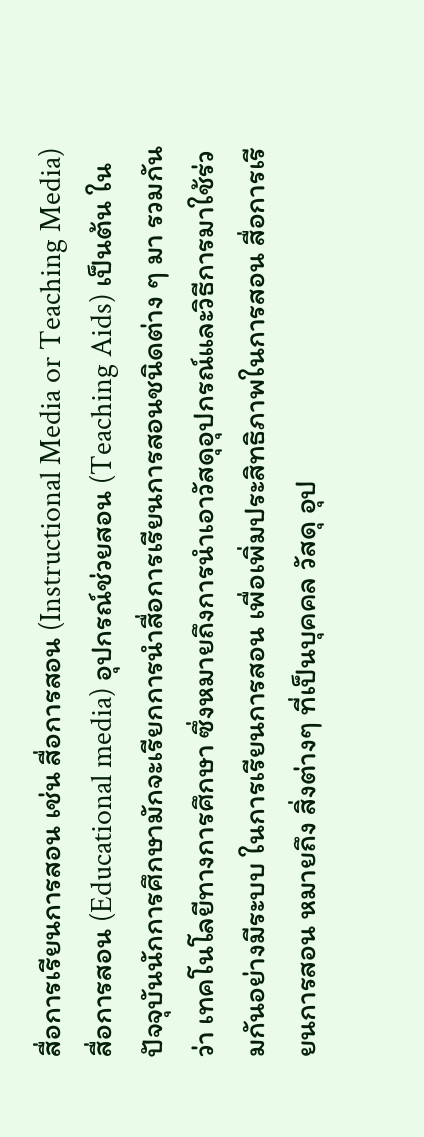สื่อการเรียนการสอน เช่น สื่อการสอน (Instructional Media or Teaching Media) สื่อการสอน (Educational media) อุปกรณ์ช่วยสอน (Teaching Aids) เป็นต้น ในปัจจุบันนักการศึกษามักจะเรียกการนำสื่อการเรียนการสอนชนิดต่าง ๆ มา รวมกันว่า เทคโนโลยีทางการศึกษา ซึ่งหมายถึงการนำเอาวัสดุอุปกรณ์และวิธีการมาใช้ร่วมกันอย่างมีระบบ ในการเรียนการสอน เพื่อเพิ่มประสิทธิภาพในการสอน สื่อการเรียนการสอน หมายถึง สิ่งต่างๆ ที่เป็นบุคคล วัสดุ อุป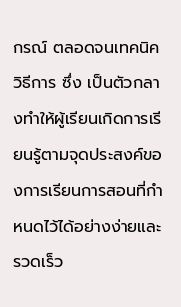กรณ์ ตลอดจนเทคนิควิธีการ ซึ่ง เป็นตัวกลางทำให้ผู้เรียนเกิดการเรียนรู้ตามจุดประสงค์ของการเรียนการสอนที่กำหนดไว้ได้อย่างง่ายและ รวดเร็ว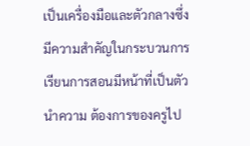เป็นเครื่องมือและตัวกลางซึ่งมีความสำคัญในกระบวนการเรียนการสอนมีหน้าที่เป็นตัวนำความ ต้องการของครูไป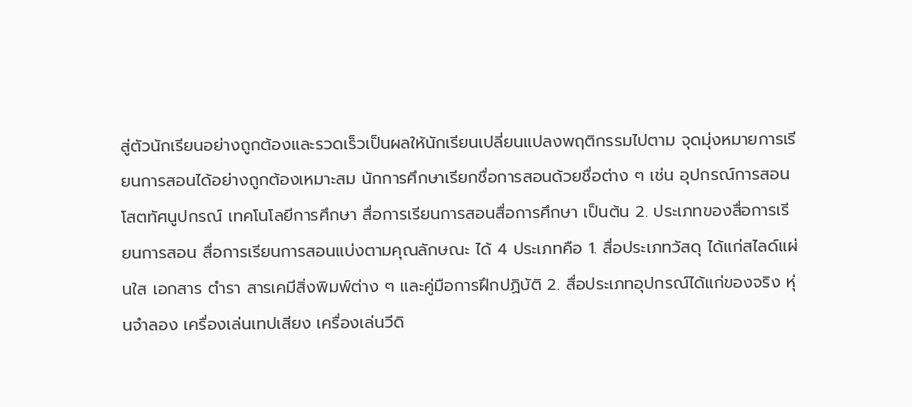สู่ตัวนักเรียนอย่างถูกต้องและรวดเร็วเป็นผลให้นักเรียนเปลี่ยนแปลงพฤติกรรมไปตาม จุดมุ่งหมายการเรียนการสอนได้อย่างถูกต้องเหมาะสม นักการศึกษาเรียกชื่อการสอนด้วยชื่อต่าง ๆ เช่น อุปกรณ์การสอน โสตทัศนูปกรณ์ เทคโนโลยีการศึกษา สื่อการเรียนการสอนสื่อการศึกษา เป็นต้น 2. ประเภทของสื่อการเรียนการสอน สื่อการเรียนการสอนแบ่งตามคุณลักษณะ ได้ 4 ประเภทคือ 1. สื่อประเภทวัสดุ ได้แก่สไลด์แผ่นใส เอกสาร ตำรา สารเคมีสิ่งพิมพ์ต่าง ๆ และคู่มือการฝึกปฏิบัติ 2. สื่อประเภทอุปกรณ์ได้แก่ของจริง หุ่นจำลอง เครื่องเล่นเทปเสียง เครื่องเล่นวีดิ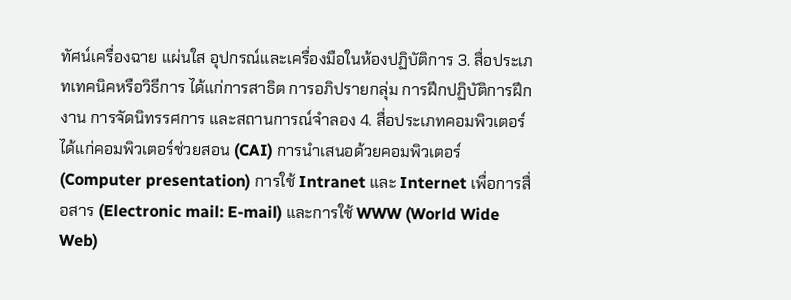ทัศน์เครื่องฉาย แผ่นใส อุปกรณ์และเครื่องมือในห้องปฏิบัติการ 3. สื่อประเภทเทคนิคหรือวิธีการ ได้แก่การสาธิต การอภิปรายกลุ่ม การฝึกปฏิบัติการฝึกงาน การจัดนิทรรศการ และสถานการณ์จำลอง 4. สื่อประเภทคอมพิวเตอร์ได้แก่คอมพิวเตอร์ช่วยสอน (CAI) การนำเสนอด้วยคอมพิวเตอร์ (Computer presentation) การใช้ Intranet และ Internet เพื่อการสื่อสาร (Electronic mail: E-mail) และการใช้ WWW (World Wide Web)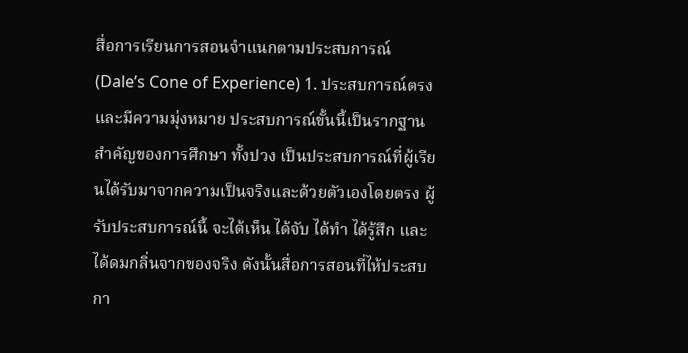สื่อการเรียนการสอนจำแนกตามประสบการณ์ (Dale’s Cone of Experience) 1. ประสบการณ์ตรงและมีความมุ่งหมาย ประสบการณ์ขั้นนี้เป็นรากฐานสำคัญของการศึกษา ทั้งปวง เป็นประสบการณ์ที่ผู้เรียนได้รับมาจากความเป็นจริงและด้วยตัวเองโดยตรง ผู้รับประสบการณ์นี้ จะได้เห็น ได้จับ ได้ทำ ได้รู้สึก และได้ดมกลิ่นจากของจริง ดังนั้นสื่อการสอนที่ไห้ประสบกา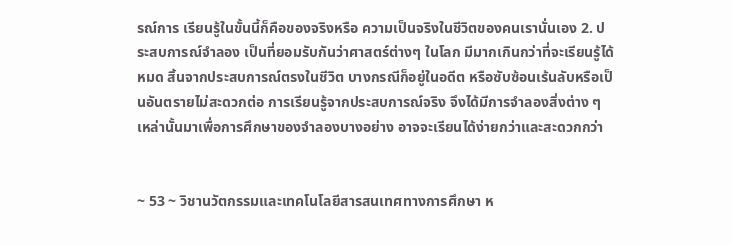รณ์การ เรียนรู้ในขั้นนี้ก็คือของจริงหรือ ความเป็นจริงในชีวิตของคนเรานั่นเอง 2. ประสบการณ์จำลอง เป็นที่ยอมรับกันว่าศาสตร์ต่างๆ ในโลก มีมากเกินกว่าที่จะเรียนรู้ได้หมด สิ้นจากประสบการณ์ตรงในชีวิต บางกรณีก็อยู่ในอดีต หรือซับซ้อนเร้นลับหรือเป็นอันตรายไม่สะดวกต่อ การเรียนรู้จากประสบการณ์จริง จึงได้มีการจำลองสิ่งต่าง ๆ เหล่านั้นมาเพื่อการศึกษาของจำลองบางอย่าง อาจจะเรียนได้ง่ายกว่าและสะดวกกว่า


~ 53 ~ วิชานวัตกรรมและเทคโนโลยีสารสนเทศทางการศึกษา ห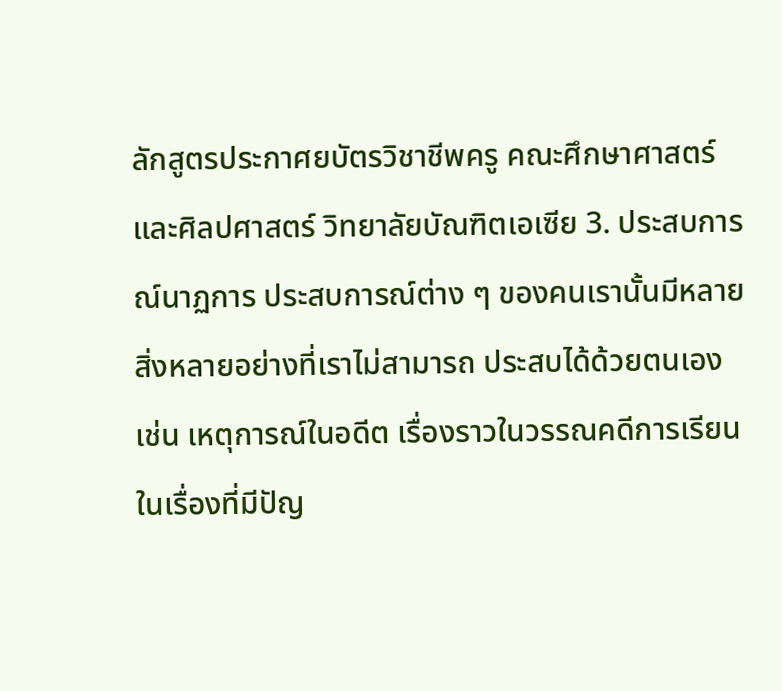ลักสูตรประกาศยบัตรวิชาชีพครู คณะศึกษาศาสตร์และศิลปศาสตร์ วิทยาลัยบัณฑิตเอเซีย 3. ประสบการณ์นาฏการ ประสบการณ์ต่าง ๆ ของคนเรานั้นมีหลายสิ่งหลายอย่างที่เราไม่สามารถ ประสบได้ด้วยตนเอง เช่น เหตุการณ์ในอดีต เรื่องราวในวรรณคดีการเรียนในเรื่องที่มีปัญ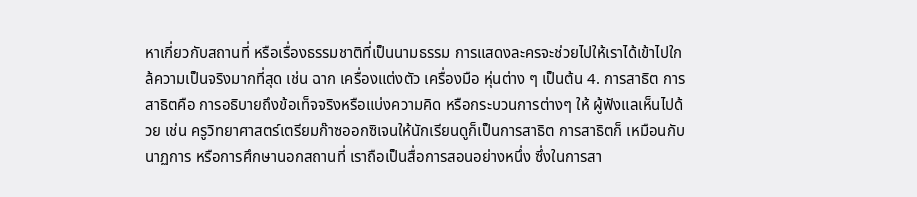หาเกี่ยวกับสถานที่ หรือเรื่องธรรมชาติที่เป็นนามธรรม การแสดงละครจะช่วยไปให้เราได้เข้าไปใกล้ความเป็นจริงมากที่สุด เช่น ฉาก เครื่องแต่งตัว เครื่องมือ หุ่นต่าง ๆ เป็นต้น 4. การสาธิต การสาธิตคือ การอธิบายถึงข้อเท็จจริงหรือแบ่งความคิด หรือกระบวนการต่างๆ ให้ ผู้ฟังแลเห็นไปด้วย เช่น ครูวิทยาศาสตร์เตรียมก๊าซออกซิเจนให้นักเรียนดูก็เป็นการสาธิต การสาธิตก็ เหมือนกับนาฏการ หรือการศึกษานอกสถานที่ เราถือเป็นสื่อการสอนอย่างหนึ่ง ซึ่งในการสา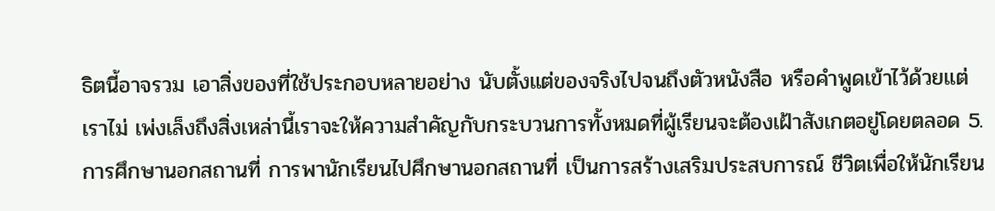ธิตนี้อาจรวม เอาสิ่งของที่ใช้ประกอบหลายอย่าง นับตั้งแต่ของจริงไปจนถึงตัวหนังสือ หรือคำพูดเข้าไว้ด้วยแต่เราไม่ เพ่งเล็งถึงสิ่งเหล่านี้เราจะให้ความสำคัญกับกระบวนการทั้งหมดที่ผู้เรียนจะต้องเฝ้าสังเกตอยู่โดยตลอด 5. การศึกษานอกสถานที่ การพานักเรียนไปศึกษานอกสถานที่ เป็นการสร้างเสริมประสบการณ์ ชีวิตเพื่อให้นักเรียน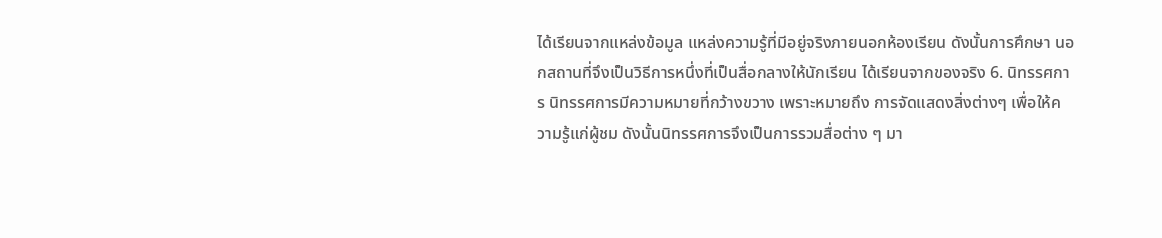ได้เรียนจากแหล่งข้อมูล แหล่งความรู้ที่มีอยู่จริงภายนอกห้องเรียน ดังนั้นการศึกษา นอกสถานที่จึงเป็นวิธีการหนึ่งที่เป็นสื่อกลางให้นักเรียน ได้เรียนจากของจริง 6. นิทรรศการ นิทรรศการมีความหมายที่กว้างขวาง เพราะหมายถึง การจัดแสดงสิ่งต่างๆ เพื่อให้ความรู้แก่ผู้ชม ดังนั้นนิทรรศการจึงเป็นการรวมสื่อต่าง ๆ มา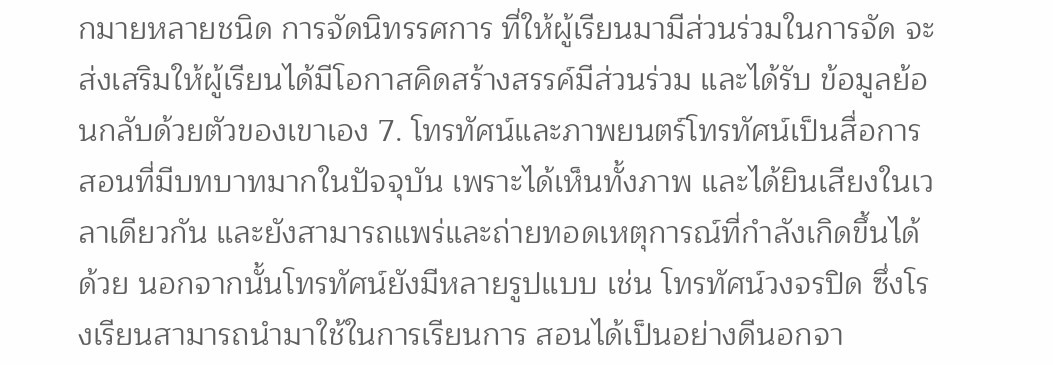กมายหลายชนิด การจัดนิทรรศการ ที่ให้ผู้เรียนมามีส่วนร่วมในการจัด จะส่งเสริมให้ผู้เรียนได้มีโอกาสคิดสร้างสรรค์มีส่วนร่วม และได้รับ ข้อมูลย้อนกลับด้วยตัวของเขาเอง 7. โทรทัศน์และภาพยนตร์โทรทัศน์เป็นสื่อการสอนที่มีบทบาทมากในปัจจุบัน เพราะได้เห็นทั้งภาพ และได้ยินเสียงในเวลาเดียวกัน และยังสามารถแพร่และถ่ายทอดเหตุการณ์ที่กำลังเกิดขึ้นได้ด้วย นอกจากนั้นโทรทัศน์ยังมีหลายรูปแบบ เช่น โทรทัศน์วงจรปิด ซึ่งโรงเรียนสามารถนำมาใช้ในการเรียนการ สอนได้เป็นอย่างดีนอกจา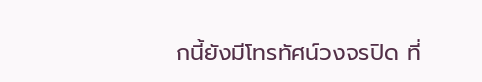กนี้ยังมีโทรทัศน์วงจรปิด ที่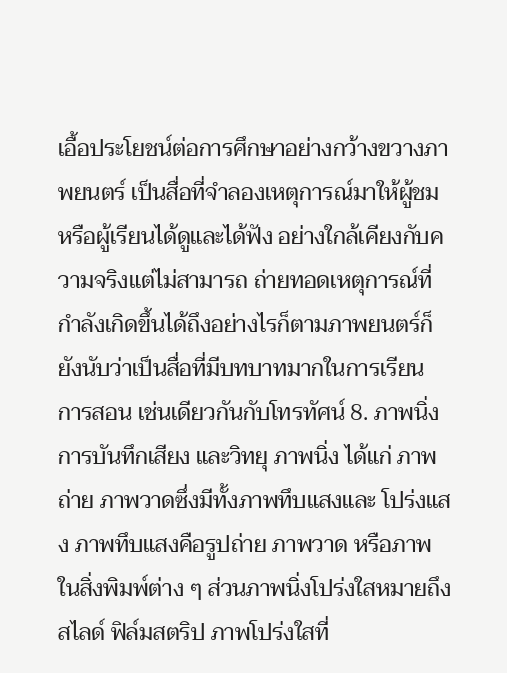เอื้อประโยชน์ต่อการศึกษาอย่างกว้างขวางภาพยนตร์ เป็นสื่อที่จำลองเหตุการณ์มาให้ผู้ชมหรือผู้เรียนได้ดูและได้ฟัง อย่างใกล้เคียงกับความจริงแต่ไม่สามารถ ถ่ายทอดเหตุการณ์ที่กำลังเกิดขึ้นได้ถึงอย่างไรก็ตามภาพยนตร์ก็ยังนับว่าเป็นสื่อที่มีบทบาทมากในการเรียน การสอน เช่นเดียวกันกับโทรทัศน์ 8. ภาพนิ่ง การบันทึกเสียง และวิทยุ ภาพนิ่ง ได้แก่ ภาพถ่าย ภาพวาดซึ่งมีทั้งภาพทึบแสงและ โปร่งแสง ภาพทึบแสงคือรูปถ่าย ภาพวาด หรือภาพในสิ่งพิมพ์ต่าง ๆ ส่วนภาพนิ่งโปร่งใสหมายถึงสไลด์ ฟิล์มสตริป ภาพโปร่งใสที่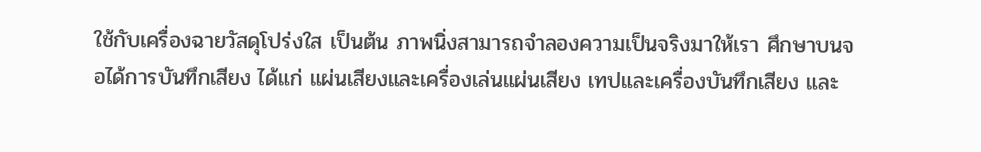ใช้กับเครื่องฉายวัสดุโปร่งใส เป็นต้น ภาพนิ่งสามารถจำลองความเป็นจริงมาให้เรา ศึกษาบนจอได้การบันทึกเสียง ได้แก่ แผ่นเสียงและเครื่องเล่นแผ่นเสียง เทปและเครื่องบันทึกเสียง และ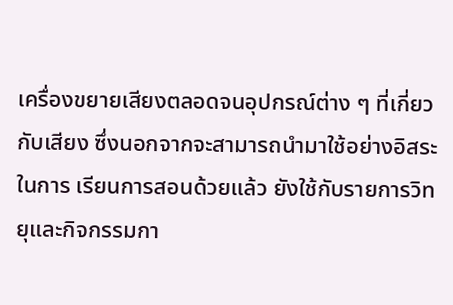เครื่องขยายเสียงตลอดจนอุปกรณ์ต่าง ๆ ที่เกี่ยวกับเสียง ซึ่งนอกจากจะสามารถนำมาใช้อย่างอิสระในการ เรียนการสอนด้วยแล้ว ยังใช้กับรายการวิทยุและกิจกรรมกา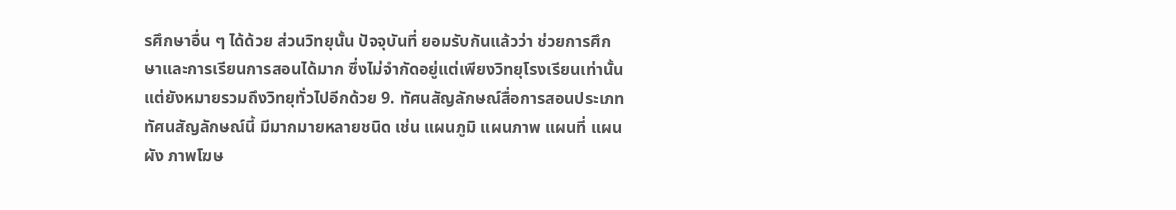รศึกษาอื่น ๆ ได้ด้วย ส่วนวิทยุนั้น ปัจจุบันที่ ยอมรับกันแล้วว่า ช่วยการศึกษาและการเรียนการสอนได้มาก ซึ่งไม่จำกัดอยู่แต่เพียงวิทยุโรงเรียนเท่านั้น แต่ยังหมายรวมถึงวิทยุทั่วไปอีกด้วย 9. ทัศนสัญลักษณ์สื่อการสอนประเภททัศนสัญลักษณ์นี้ มีมากมายหลายชนิด เช่น แผนภูมิ แผนภาพ แผนที่ แผนผัง ภาพโฆษ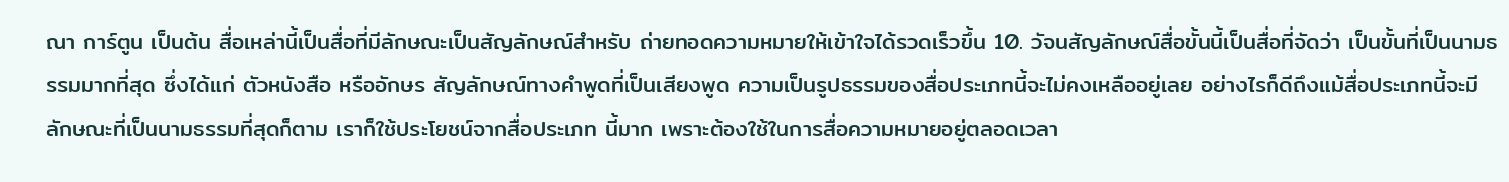ณา การ์ตูน เป็นต้น สื่อเหล่านี้เป็นสื่อที่มีลักษณะเป็นสัญลักษณ์สำหรับ ถ่ายทอดความหมายให้เข้าใจได้รวดเร็วขึ้น 10. วัจนสัญลักษณ์สื่อขั้นนี้เป็นสื่อที่จัดว่า เป็นขั้นที่เป็นนามธรรมมากที่สุด ซึ่งได้แก่ ตัวหนังสือ หรืออักษร สัญลักษณ์ทางคำพูดที่เป็นเสียงพูด ความเป็นรูปธรรมของสื่อประเภทนี้จะไม่คงเหลืออยู่เลย อย่างไรก็ดีถึงแม้สื่อประเภทนี้จะมีลักษณะที่เป็นนามธรรมที่สุดก็ตาม เราก็ใช้ประโยชน์จากสื่อประเภท นี้มาก เพราะต้องใช้ในการสื่อความหมายอยู่ตลอดเวลา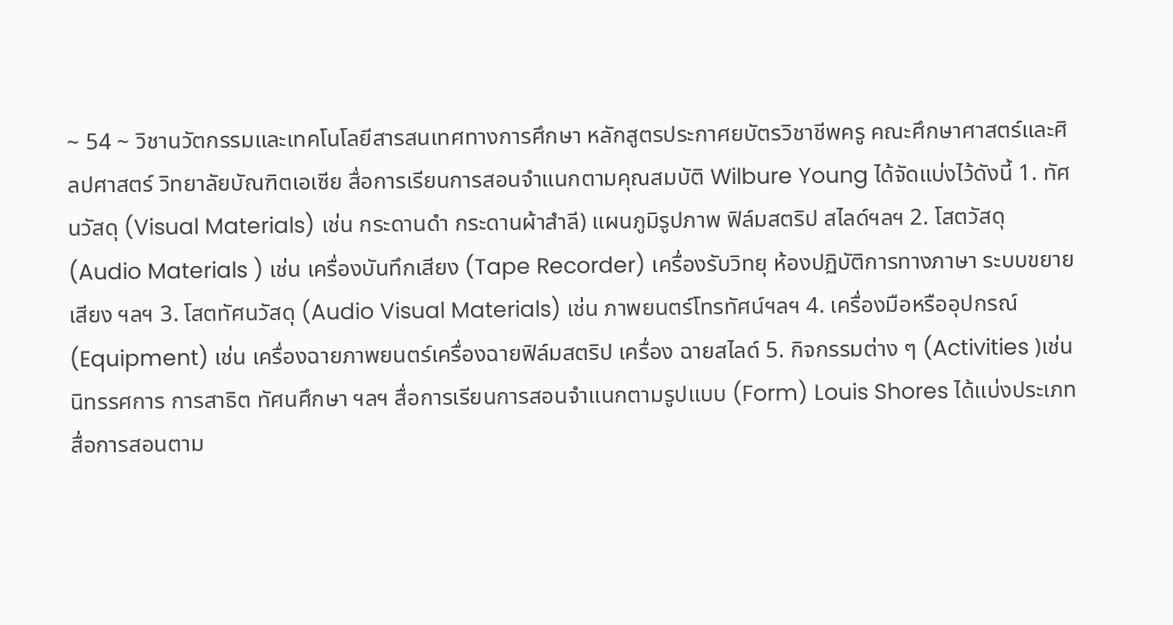~ 54 ~ วิชานวัตกรรมและเทคโนโลยีสารสนเทศทางการศึกษา หลักสูตรประกาศยบัตรวิชาชีพครู คณะศึกษาศาสตร์และศิลปศาสตร์ วิทยาลัยบัณฑิตเอเซีย สื่อการเรียนการสอนจำแนกตามคุณสมบัติ Wilbure Young ได้จัดแบ่งไว้ดังนี้ 1. ทัศนวัสดุ (Visual Materials) เช่น กระดานดำ กระดานผ้าสำลี) แผนภูมิรูปภาพ ฟิล์มสตริป สไลด์ฯลฯ 2. โสตวัสดุ (Audio Materials ) เช่น เครื่องบันทึกเสียง (Tape Recorder) เครื่องรับวิทยุ ห้องปฏิบัติการทางภาษา ระบบขยายเสียง ฯลฯ 3. โสตทัศนวัสดุ (Audio Visual Materials) เช่น ภาพยนตร์โทรทัศน์ฯลฯ 4. เครื่องมือหรืออุปกรณ์ (Equipment) เช่น เครื่องฉายภาพยนตร์เครื่องฉายฟิล์มสตริป เครื่อง ฉายสไลด์ 5. กิจกรรมต่าง ๆ (Activities )เช่น นิทรรศการ การสาธิต ทัศนศึกษา ฯลฯ สื่อการเรียนการสอนจำแนกตามรูปแบบ (Form) Louis Shores ได้แบ่งประเภทสื่อการสอนตาม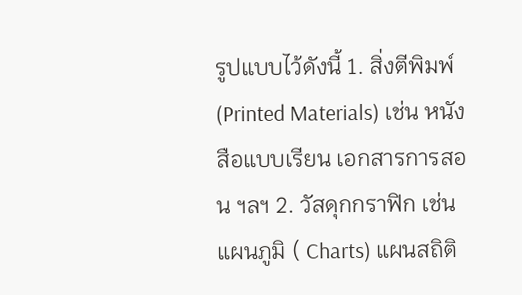รูปแบบไว้ดังนี้ 1. สิ่งตีพิมพ์ (Printed Materials) เช่น หนังสือแบบเรียน เอกสารการสอน ฯลฯ 2. วัสดุกกราฟิก เช่น แผนภูมิ ( Charts) แผนสถิติ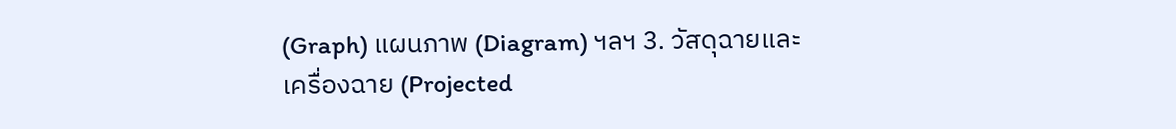(Graph) แผนภาพ (Diagram) ฯลฯ 3. วัสดุฉายและเครื่องฉาย (Projected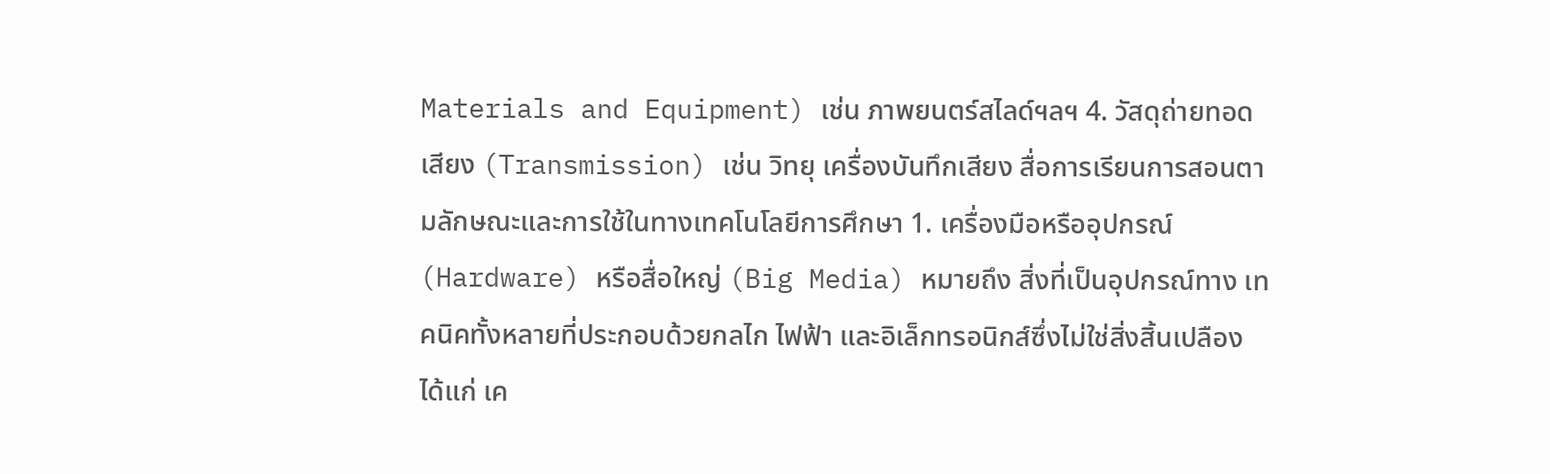Materials and Equipment) เช่น ภาพยนตร์สไลด์ฯลฯ 4. วัสดุถ่ายทอดเสียง (Transmission) เช่น วิทยุ เครื่องบันทึกเสียง สื่อการเรียนการสอนตามลักษณะและการใช้ในทางเทคโนโลยีการศึกษา 1. เครื่องมือหรืออุปกรณ์ (Hardware) หรือสื่อใหญ่ (Big Media) หมายถึง สิ่งที่เป็นอุปกรณ์ทาง เทคนิคทั้งหลายที่ประกอบด้วยกลไก ไฟฟ้า และอิเล็กทรอนิกส์ซึ่งไม่ใช่สิ่งสิ้นเปลือง ได้แก่ เค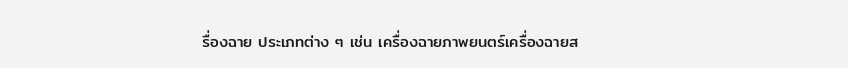รื่องฉาย ประเภทต่าง ๆ เช่น เครื่องฉายภาพยนตร์เครื่องฉายส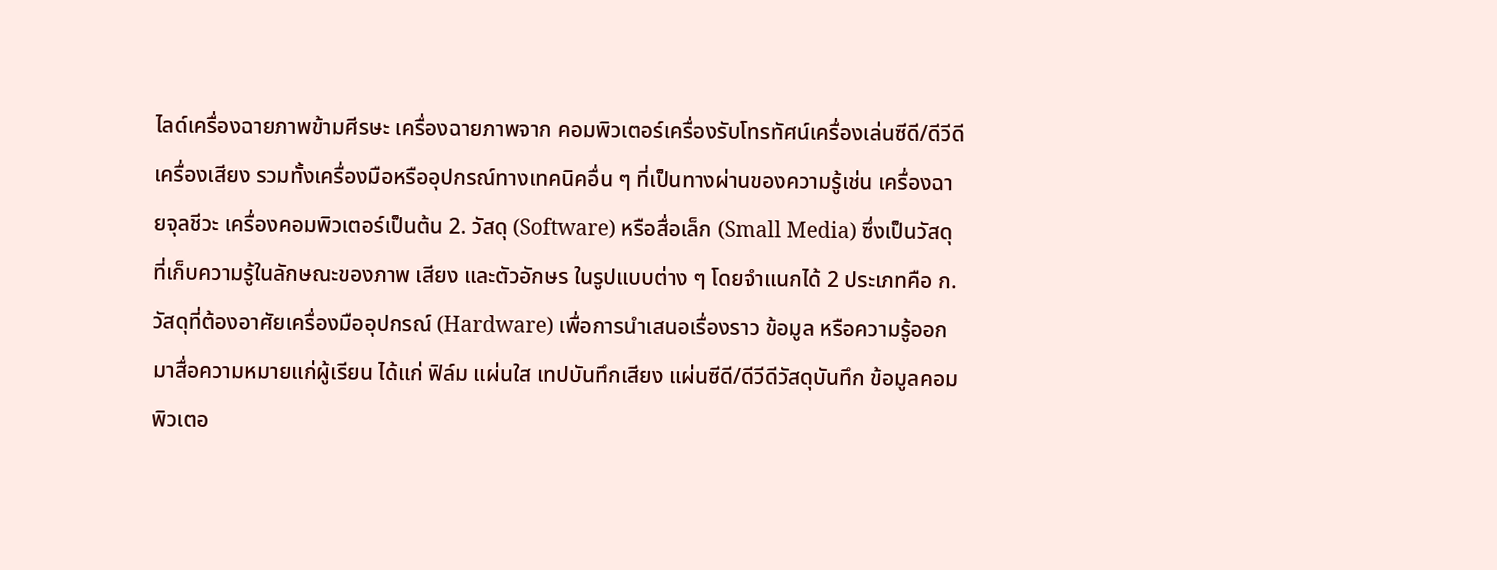ไลด์เครื่องฉายภาพข้ามศีรษะ เครื่องฉายภาพจาก คอมพิวเตอร์เครื่องรับโทรทัศน์เครื่องเล่นซีดี/ดีวีดีเครื่องเสียง รวมทั้งเครื่องมือหรืออุปกรณ์ทางเทคนิคอื่น ๆ ที่เป็นทางผ่านของความรู้เช่น เครื่องฉายจุลชีวะ เครื่องคอมพิวเตอร์เป็นต้น 2. วัสดุ (Software) หรือสื่อเล็ก (Small Media) ซึ่งเป็นวัสดุที่เก็บความรู้ในลักษณะของภาพ เสียง และตัวอักษร ในรูปแบบต่าง ๆ โดยจำแนกได้ 2 ประเภทคือ ก. วัสดุที่ต้องอาศัยเครื่องมืออุปกรณ์ (Hardware) เพื่อการนำเสนอเรื่องราว ข้อมูล หรือความรู้ออกมาสื่อความหมายแก่ผู้เรียน ได้แก่ ฟิล์ม แผ่นใส เทปบันทึกเสียง แผ่นซีดี/ดีวีดีวัสดุบันทึก ข้อมูลคอมพิวเตอ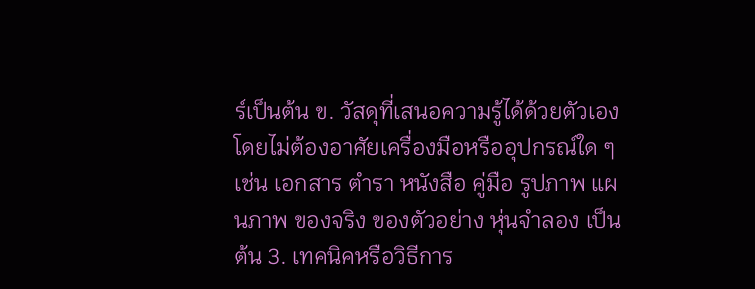ร์เป็นต้น ข. วัสดุที่เสนอความรู้ได้ด้วยตัวเอง โดยไม่ต้องอาศัยเครื่องมือหรืออุปกรณ์ใด ๆ เช่น เอกสาร ตำรา หนังสือ คู่มือ รูปภาพ แผนภาพ ของจริง ของตัวอย่าง หุ่นจำลอง เป็นต้น 3. เทคนิคหรือวิธีการ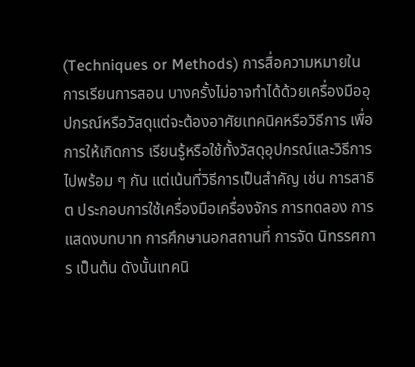(Techniques or Methods) การสื่อความหมายในการเรียนการสอน บางครั้งไม่อาจทำได้ด้วยเครื่องมืออุปกรณ์หรือวัสดุแต่จะต้องอาศัยเทคนิคหรือวิธีการ เพื่อการให้เกิดการ เรียนรู้หรือใช้ทั้งวัสดุอุปกรณ์และวิธีการไปพร้อม ๆ กัน แต่เน้นที่วิธีการเป็นสำคัญ เช่น การสาธิต ประกอบการใช้เครื่องมือเครื่องจักร การทดลอง การแสดงบทบาท การศึกษานอกสถานที่ การจัด นิทรรศการ เป็นต้น ดังนั้นเทคนิ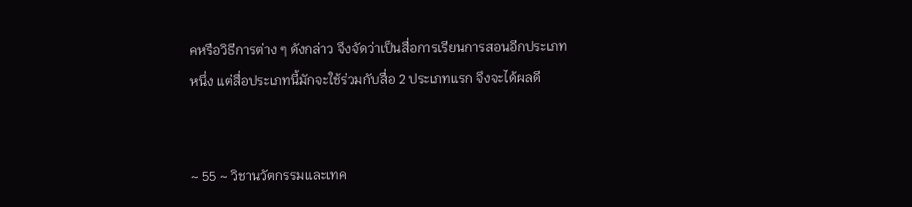คหรือวิธีการต่าง ๆ ดังกล่าว จึงจัดว่าเป็นสื่อการเรียนการสอนอีกประเภท หนึ่ง แต่สื่อประเภทนี้มักจะใช้ร่วมกับสื่อ 2 ประเภทแรก จึงจะได้ผลดี


~ 55 ~ วิชานวัตกรรมและเทค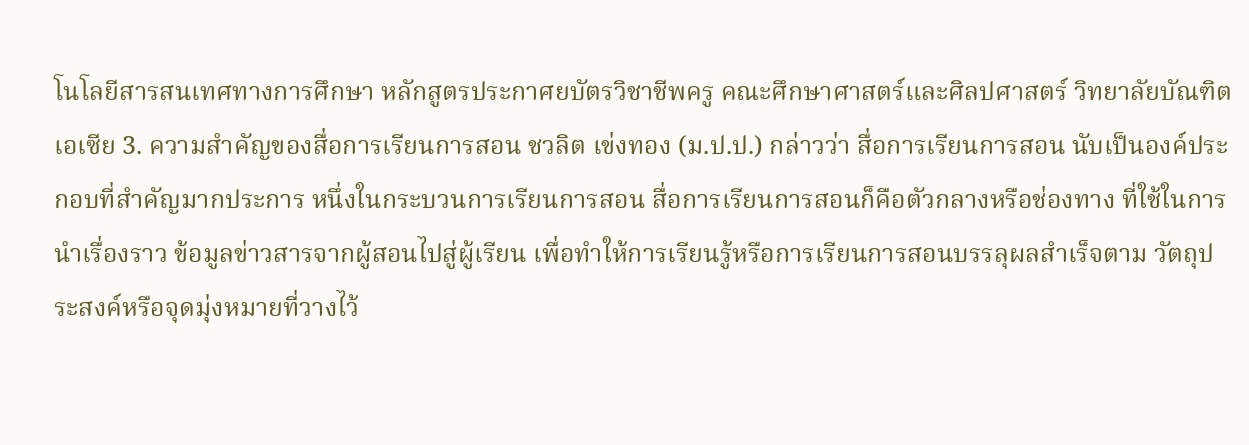โนโลยีสารสนเทศทางการศึกษา หลักสูตรประกาศยบัตรวิชาชีพครู คณะศึกษาศาสตร์และศิลปศาสตร์ วิทยาลัยบัณฑิตเอเซีย 3. ความสำคัญของสื่อการเรียนการสอน ชวลิต เข่งทอง (ม.ป.ป.) กล่าวว่า สื่อการเรียนการสอน นับเป็นองค์ประกอบที่สำคัญมากประการ หนึ่งในกระบวนการเรียนการสอน สื่อการเรียนการสอนก็คือตัวกลางหรือช่องทาง ที่ใช้ในการนำเรื่องราว ข้อมูลข่าวสารจากผู้สอนไปสู่ผู้เรียน เพื่อทำให้การเรียนรู้หรือการเรียนการสอนบรรลุผลสำเร็จตาม วัตถุประสงค์หรือจุดมุ่งหมายที่วางไว้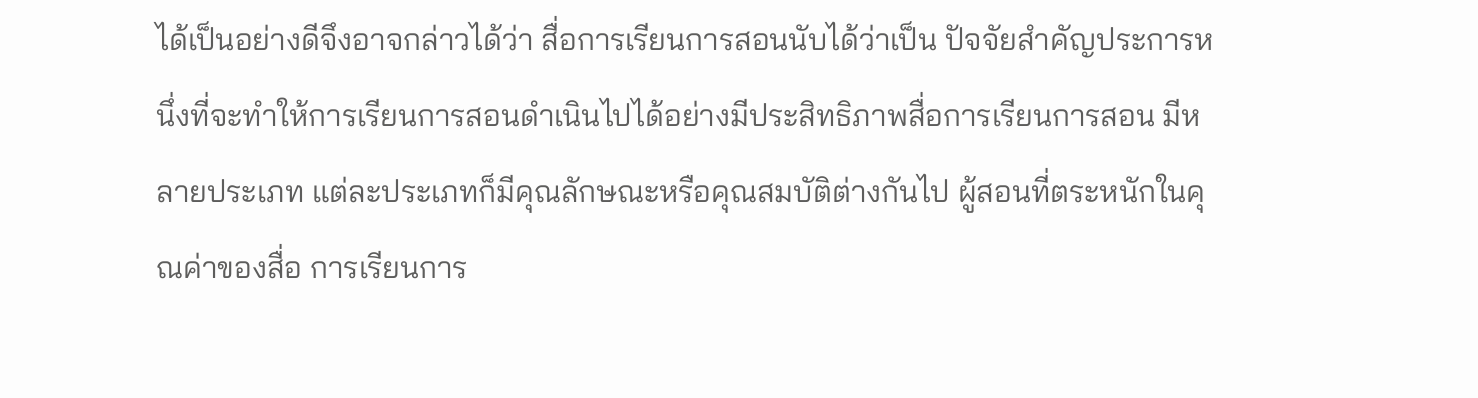ได้เป็นอย่างดีจึงอาจกล่าวได้ว่า สื่อการเรียนการสอนนับได้ว่าเป็น ปัจจัยสำคัญประการหนึ่งที่จะทำให้การเรียนการสอนดำเนินไปได้อย่างมีประสิทธิภาพสื่อการเรียนการสอน มีหลายประเภท แต่ละประเภทก็มีคุณลักษณะหรือคุณสมบัติต่างกันไป ผู้สอนที่ตระหนักในคุณค่าของสื่อ การเรียนการ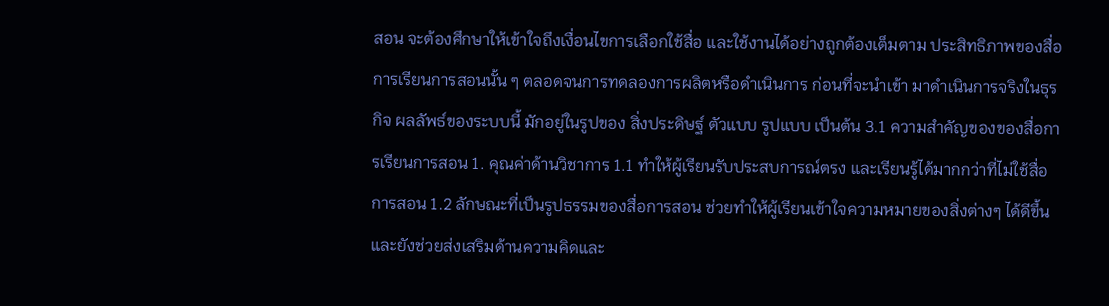สอน จะต้องศึกษาให้เข้าใจถึงเงื่อนไขการเลือกใช้สื่อ และใช้งานได้อย่างถูกต้องเต็มตาม ประสิทธิภาพของสื่อการเรียนการสอนนั้น ๆ ตลอดจนการทดลองการผลิตหรือดำเนินการ ก่อนที่จะนำเข้า มาดำเนินการจริงในธุรกิจ ผลลัพธ์ของระบบนี้ มักอยู่ในรูปของ สิ่งประดิษฐ์ ตัวแบบ รูปแบบ เป็นต้น 3.1 ความสำคัญของของสื่อการเรียนการสอน 1. คุณค่าด้านวิชาการ 1.1 ทำให้ผู้เรียนรับประสบการณ์ตรง และเรียนรู้ได้มากกว่าที่ไม่ใช้สื่อการสอน 1.2 ลักษณะที่เป็นรูปธรรมของสื่อการสอน ช่วยทำให้ผู้เรียนเข้าใจความหมายของสิ่งต่างๆ ได้ดีขึ้นและยังช่วยส่งเสริมด้านความคิดและ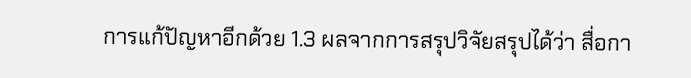การแก้ปัญหาอีกด้วย 1.3 ผลจากการสรุปวิจัยสรุปได้ว่า สื่อกา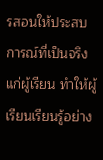รสอนให้ประสบการณ์ที่เป็นจริงแก่ผู้เรียน ทำให้ผู้เรียนเรียนรู้อย่าง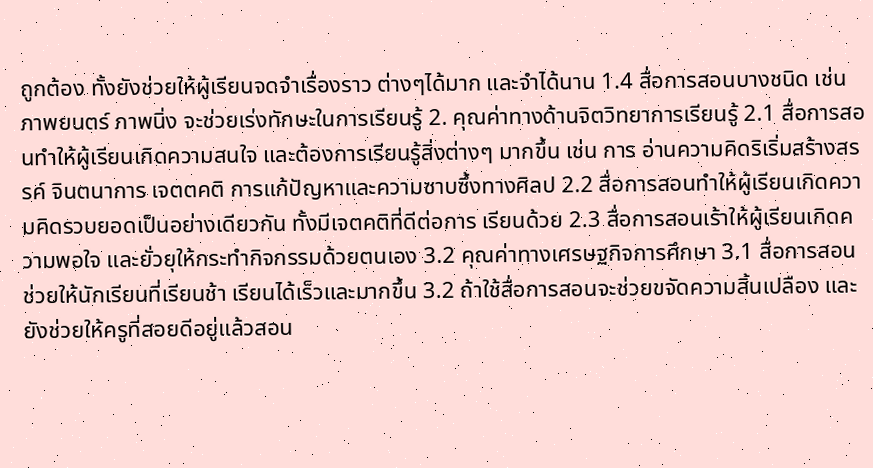ถูกต้อง ทั้งยังช่วยให้ผู้เรียนจดจำเรื่องราว ต่างๆได้มาก และจำได้นาน 1.4 สื่อการสอนบางชนิด เช่น ภาพยนตร์ ภาพนิ่ง จะช่วยเร่งทักษะในการเรียนรู้ 2. คุณค่าทางด้านจิตวิทยาการเรียนรู้ 2.1 สื่อการสอนทำให้ผู้เรียนเกิดความสนใจ และต้องการเรียนรู้สิ่งต่างๆ มากขึ้น เช่น การ อ่านความคิดริเริ่มสร้างสรรค์ จินตนาการ เจตตคติ การแก้ปัญหาและความซาบซึ้งทางศิลป 2.2 สื่อการสอนทำให้ผู้เรียนเกิดความคิดรวบยอดเป็นอย่างเดียวกัน ทั้งมีเจตคติที่ดีต่อการ เรียนด้วย 2.3 สื่อการสอนเร้าให้ผู้เรียนเกิดความพอใจ และยั่วยุให้กระทำกิจกรรมด้วยตนเอง 3.2 คุณค่าทางเศรษฐกิจการศึกษา 3.1 สื่อการสอนช่วยให้นักเรียนที่เรียนช้า เรียนได้เร็วและมากขึ้น 3.2 ถ้าใช้สื่อการสอนจะช่วยขจัดความสิ้นเปลือง และยังช่วยให้ครูที่สอยดีอยู่แล้วสอน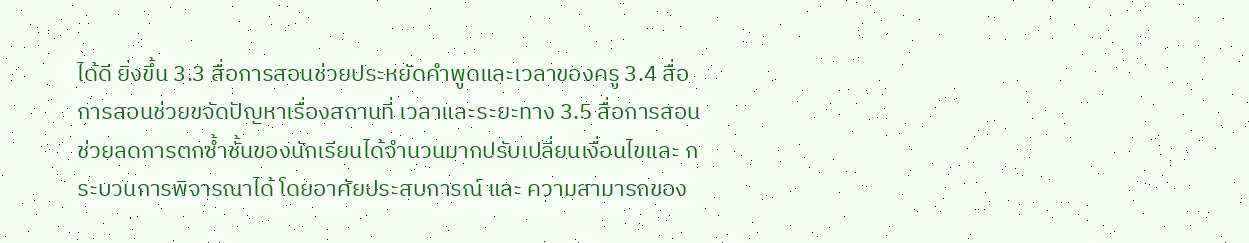ได้ดี ยิ่งขึ้น 3.3 สื่อการสอนช่วยประหยัดคำพูดและเวลาของครู 3.4 สื่อการสอนช่วยขจัดปัญหาเรื่องสถานที่ เวลาและระยะทาง 3.5 สื่อการสอนช่วยลดการตกซ้ำชั้นของนักเรียนได้จำนวนมากปรับเปลี่ยนเงื่อนไขและ กระบวนการพิจารณาได้ โดยอาศัยประสบการณ์ และ ความสามารถของ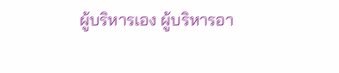ผู้บริหารเอง ผู้บริหารอา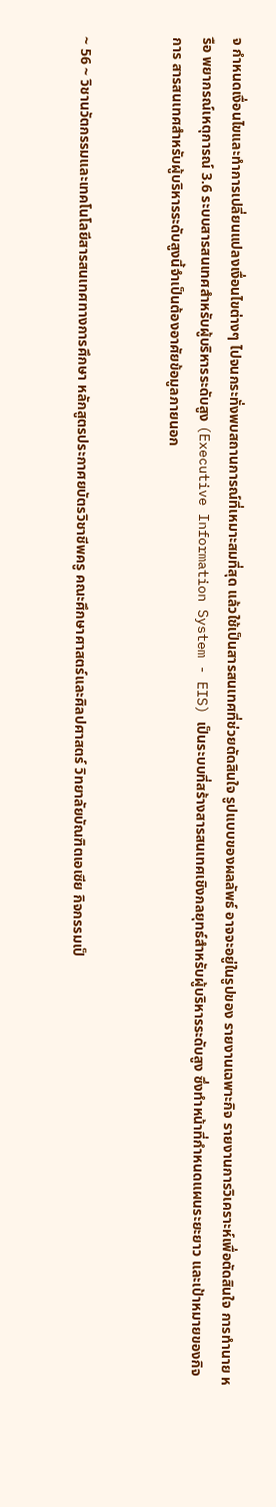จ กำหนดเงื่อนไขและทำการเปลี่ยนแปลงเงื่อนไขต่างๆ ไปจนกระทั่งพบสถานการณ์ที่เหมาะสมที่สุด แล้วใช้เป็นสารสนเทศที่ช่วยตัดสินใจ รูปแบบของผลลัพธ์ อาจจะอยู่ในรูปของ รายงานเฉพาะกิจ รายงานการวิเคราะห์เพื่อตัดสินใจ การทำนาย หรือ พยากรณ์เหตุการณ์ 3.6 ระบบสารสนเทศสำหรับผู้บริหารระดับสูง (Executive Information System - EIS) เป็นระบบที่สร้างสารสนเทศเชิงกลยุทธ์สำหรับผู้บริหารระดับสูง ซึ่งทำหน้าที่กำหนดแผนระยะยาว และเป้าหมายของกิจการ สารสนเทศสำหรับผู้บริหารระดับสูงนี้จำเป็นต้องอาศัยข้อมูลภายนอก


~ 56 ~ วิชานวัตกรรมและเทคโนโลยีสารสนเทศทางการศึกษา หลักสูตรประกาศยบัตรวิชาชีพครู คณะศึกษาศาสตร์และศิลปศาสตร์ วิทยาลัยบัณฑิตเอเซีย กิจกรรมเป็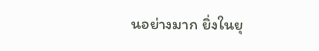นอย่างมาก ยิ่งในยุ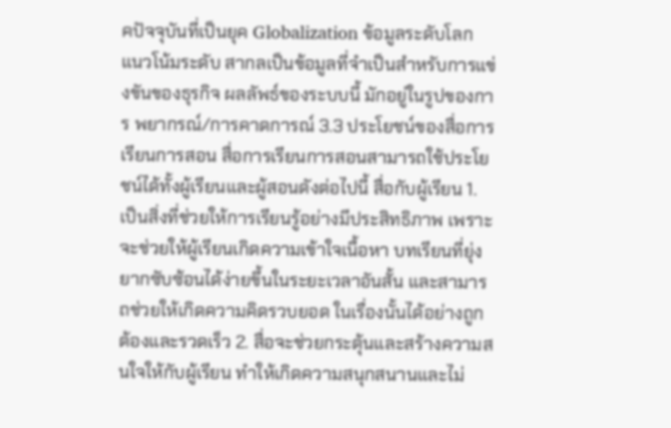คปัจจุบันที่เป็นยุค Globalization ข้อมูลระดับโลก แนวโน้มระดับ สากลเป็นข้อมูลที่จำเป็นสำหรับการแข่งขันของธุรกิจ ผลลัพธ์ของระบบนี้ มักอยู่ในรูปของการ พยากรณ์/การคาดการณ์ 3.3 ประโยชน์ของสื่อการเรียนการสอน สื่อการเรียนการสอนสามารถใช้ประโยชน์ได้ทั้งผู้เรียนและผู้สอนดังต่อไปนี้ สื่อกับผู้เรียน 1. เป็นสิ่งที่ช่วยให้การเรียนรู้อย่างมีประสิทธิภาพ เพราะจะช่วยให้ผู้เรียนเกิดความเข้าใจเนื้อหา บทเรียนที่ยุ่งยากซับซ้อนได้ง่ายขึ้นในระยะเวลาอันสั้น และสามารถช่วยให้เกิดความคิดรวบยอด ในเรื่องนั้นได้อย่างถูกต้องและรวดเร็ว 2. สื่อจะช่วยกระตุ้นและสร้างความสนใจให้กับผู้เรียน ทำให้เกิดความสนุกสนานและไม่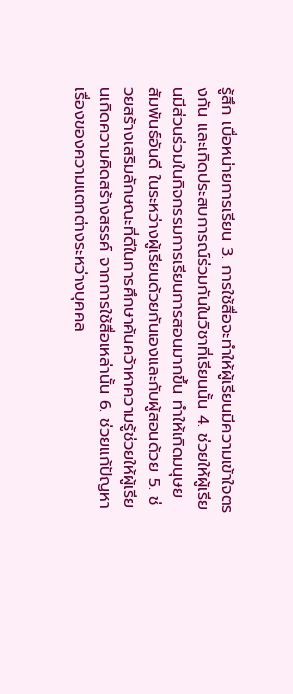รู้สึก เบื่อหน่ายการเรียน 3. การใช้สื่อจะทำให้ผู้เรียนมีความเข้าใจตรงกัน และเกิดประสบการณ์ร่วมกันในวิชาที่เรียนนั้น 4. ช่วยให้ผู้เรียนมีส่วนร่วมในกิจกรรมการเรียนการสอนมากขึ้น ทำให้เกิดมนุษยสัมพันธ์อันดี ในระหว่างผู้เรียนด้วยกันเองและกับผู้สอนด้วย 5. ช่วยสร้างเสริมลักษณะที่ดีในการศึกษาค้นคว้าหาความรู้ช่วยให้ผู้เรียนเกิดความคิดสร้างสรรค์ จากการใช้สื่อเหล่านั้น 6. ช่วยแก้ปัญหาเรื่องของความแตกต่างระหว่างบุคคล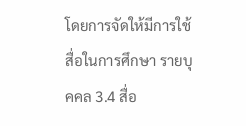โดยการจัดให้มีการใช้สื่อในการศึกษา รายบุคคล 3.4 สื่อ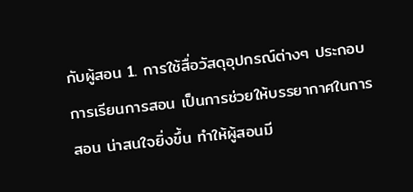กับผู้สอน 1. การใช้สื่อวัสดุอุปกรณ์ต่างๆ ประกอบการเรียนการสอน เป็นการช่วยให้บรรยากาศในการสอน น่าสนใจยิ่งขึ้น ทำให้ผู้สอนมี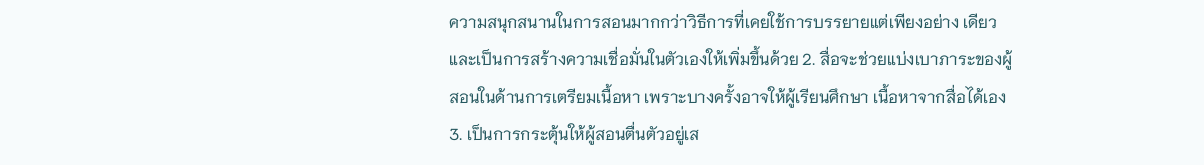ความสนุกสนานในการสอนมากกว่าวิธีการที่เคยใช้การบรรยายแต่เพียงอย่าง เดียว และเป็นการสร้างความเชื่อมั่นในตัวเองให้เพิ่มขึ้นด้วย 2. สื่อจะช่วยแบ่งเบาภาระของผู้สอนในด้านการเตรียมเนื้อหา เพราะบางครั้งอาจให้ผู้เรียนศึกษา เนื้อหาจากสื่อได้เอง 3. เป็นการกระตุ้นให้ผู้สอนตื่นตัวอยู่เส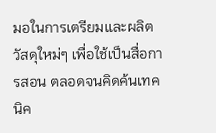มอในการเตรียมและผลิตวัสดุใหม่ๆ เพื่อใช้เป็นสื่อการสอน ตลอดจนคิดค้นเทคนิค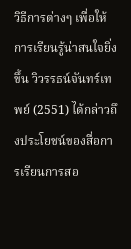วิธีการต่างๆ เพื่อให้การเรียนรู้น่าสนใจยิ่งขึ้น วิวรรธน์จันทร์เทพย์ (2551) ได้กล่าวถึงประโยชน์ของสื่อการเรียนการสอ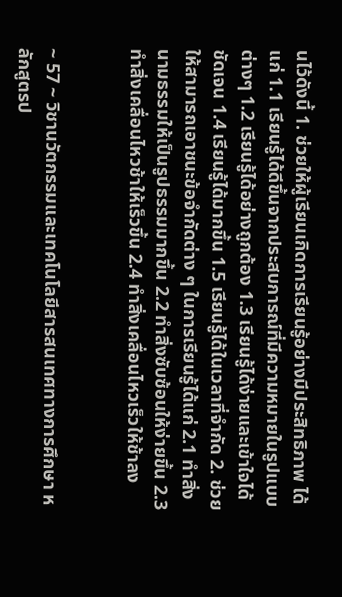นไว้ดังนี้ 1. ช่วยให้ผู้เรียนเกิดการเรียนรู้อย่างมีประสิทธิภาพ ได้แก่ 1.1 เรียนรู้ได้ดีขึ้นจากประสบการณ์ที่มีความหมายในรูปแบบต่างๆ 1.2 เรียนรู้ได้อย่างถูกต้อง 1.3 เรียนรู้ได้ง่ายและเข้าใจได้ชัดเจน 1.4 เรียนรู้ได้มากขึ้น 1.5 เรียนรู้ได้ในเวลาที่จำกัด 2. ช่วยให้สามารถเอาชนะข้อจำกัดต่าง ๆ ในการเรียนรู้ได้แก่ 2.1 ทำสิ่งนามธรรมให้เป็นรูปธรรมมากขึ้น 2.2 ทำสิ่งซับซ้อนให้ง่ายขึ้น 2.3 ทำสิ่งเคลื่อนไหวช้าให้เร็วขึ้น 2.4 ทำสิ่งเคลื่อนไหวเร็วให้ช้าลง


~ 57 ~ วิชานวัตกรรมและเทคโนโลยีสารสนเทศทางการศึกษา หลักสูตรป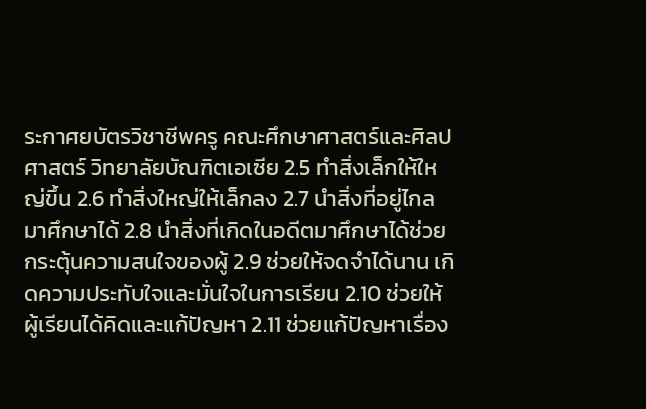ระกาศยบัตรวิชาชีพครู คณะศึกษาศาสตร์และศิลปศาสตร์ วิทยาลัยบัณฑิตเอเซีย 2.5 ทำสิ่งเล็กให้ใหญ่ขึ้น 2.6 ทำสิ่งใหญ่ให้เล็กลง 2.7 นำสิ่งที่อยู่ไกลมาศึกษาได้ 2.8 นำสิ่งที่เกิดในอดีตมาศึกษาได้ช่วยกระตุ้นความสนใจของผู้ 2.9 ช่วยให้จดจำได้นาน เกิดความประทับใจและมั่นใจในการเรียน 2.10 ช่วยให้ผู้เรียนได้คิดและแก้ปัญหา 2.11 ช่วยแก้ปัญหาเรื่อง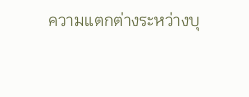ความแตกต่างระหว่างบุ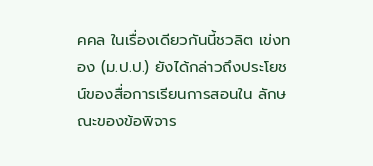คคล ในเรื่องเดียวกันนี้ชวลิต เข่งทอง (ม.ป.ป.) ยังได้กล่าวถึงประโยชน์ของสื่อการเรียนการสอนใน ลักษณะของข้อพิจาร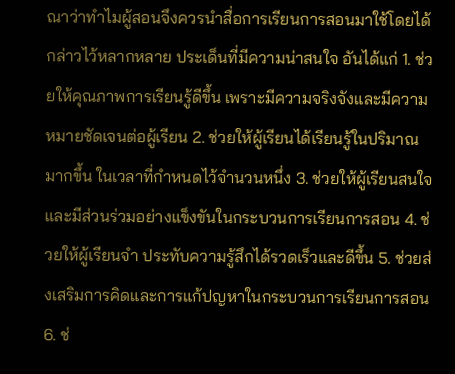ณาว่าทำไมผู้สอนจึงควรนำสื่อการเรียนการสอนมาใช้โดยได้กล่าวไว้หลากหลาย ประเด็นที่มีความน่าสนใจ อันได้แก่ 1. ช่วยให้คุณภาพการเรียนรู้ดีขึ้น เพราะมีความจริงจังและมีความหมายชัดเจนต่อผู้เรียน 2. ช่วยให้ผู้เรียนได้เรียนรู้ในปริมาณมากขึ้น ในเวลาที่กำหนดไว้จำนวนหนึ่ง 3. ช่วยให้ผู้เรียนสนใจ และมีส่วนร่วมอย่างแข็งขันในกระบวนการเรียนการสอน 4. ช่วยให้ผู้เรียนจำ ประทับความรู้สึกได้รวดเร็วและดีขึ้น 5. ช่วยส่งเสริมการคิดและการแก้ปญหาในกระบวนการเรียนการสอน 6. ช่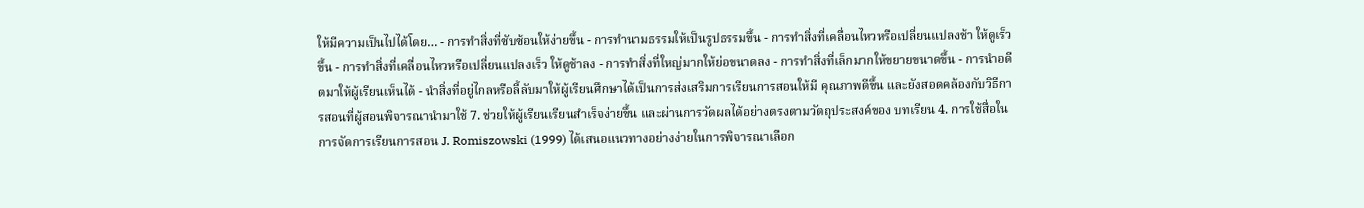ให้มีความเป็นไปได้โดย… - การทำสิ่งที่ซับซ้อนให้ง่ายขึ้น - การทำนามธรรมให้เป็นรูปธรรมขึ้น - การทำสิ่งที่เคลื่อนไหวหรือเปลี่ยนแปลงช้า ให้ดูเร็วขึ้น - การทำสิ่งที่เคลื่อนไหวหรือเปลี่ยนแปลงเร็ว ให้ดูช้าลง - การทำสิ่งที่ใหญ่มากให้ย่อขนาดลง - การทำสิ่งที่เล็กมากให้ขยายขนาดขึ้น - การนำอดีตมาให้ผู้เรียนเห็นได้ - นำสิ่งที่อยู่ไกลหรือลี้ลับมาให้ผู้เรียนศึกษาได้เป็นการส่งเสริมการเรียนการสอนให้มี คุณภาพดีขึ้น และยังสอดคล้องกับวิธีการสอนที่ผู้สอนพิจารณานำมาใช้ 7. ช่วยให้ผู้เรียนเรียนสำเร็จง่ายขึ้น และผ่านการวัดผลได้อย่างตรงตามวัตถุประสงค์ของ บทเรียน 4. การใช้สื่อในการจัดการเรียนการสอน J. Romiszowski (1999) ได้เสนอแนวทางอย่างง่ายในการพิจารณาเลือก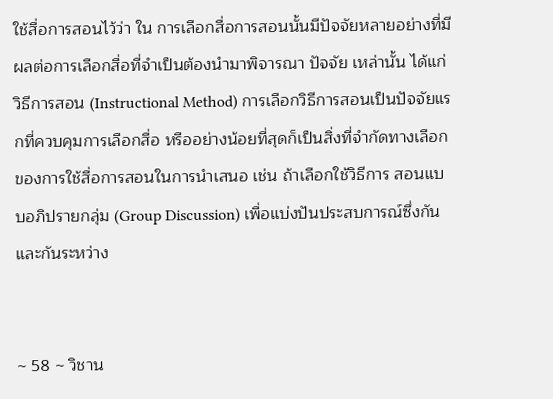ใช้สื่อการสอนไว้ว่า ใน การเลือกสื่อการสอนนั้นมีปัจจัยหลายอย่างที่มีผลต่อการเลือกสื่อที่จำเป็นต้องนำมาพิจารณา ปัจจัย เหล่านั้น ได้แก่ วิธีการสอน (Instructional Method) การเลือกวิธีการสอนเป็นปัจจัยแรกที่ควบคุมการเลือกสื่อ หรืออย่างน้อยที่สุดก็เป็นสิ่งที่จำกัดทางเลือกของการใช้สื่อการสอนในการนำเสนอ เช่น ถ้าเลือกใช้วิธีการ สอนแบบอภิปรายกลุ่ม (Group Discussion) เพื่อแบ่งปันประสบการณ์ซึ่งกันและกันระหว่าง


~ 58 ~ วิชาน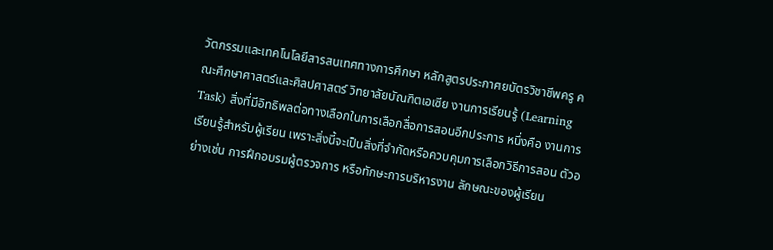วัตกรรมและเทคโนโลยีสารสนเทศทางการศึกษา หลักสูตรประกาศยบัตรวิชาชีพครู คณะศึกษาศาสตร์และศิลปศาสตร์ วิทยาลัยบัณฑิตเอเซีย งานการเรียนรู้ (Learning Task) สิ่งที่มีอิทธิพลต่อทางเลือกในการเลือกสื่อการสอนอีกประการ หนึ่งคือ งานการเรียนรู้สำหรับผู้เรียน เพราะสิ่งนี้จะเป็นสิ่งที่จำกัดหรือควบคุมการเลือกวิธีการสอน ตัวอย่างเช่น การฝึกอบรมผู้ตรวจการ หรือทักษะการบริหารงาน ลักษณะของผู้เรียน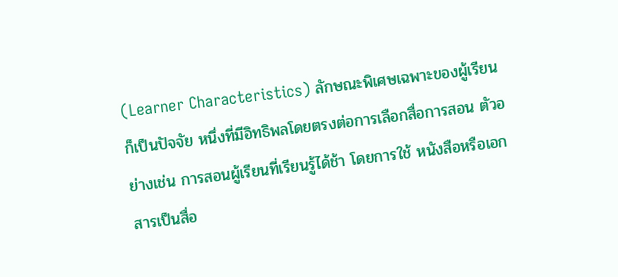(Learner Characteristics) ลักษณะพิเศษเฉพาะของผู้เรียนก็เป็นปัจจัย หนึ่งที่มีอิทธิพลโดยตรงต่อการเลือกสื่อการสอน ตัวอย่างเช่น การสอนผู้เรียนที่เรียนรู้ได้ช้า โดยการใช้ หนังสือหรือเอกสารเป็นสื่อ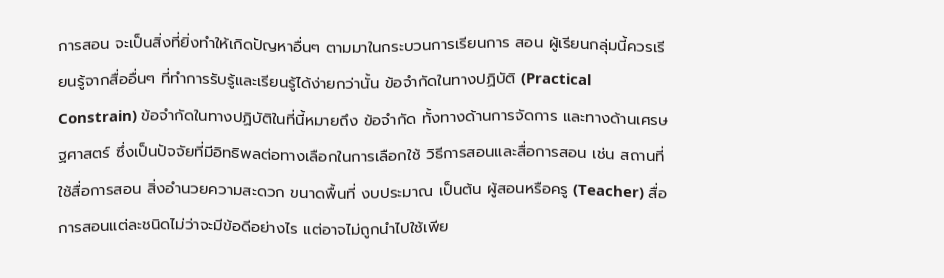การสอน จะเป็นสิ่งที่ยิ่งทำให้เกิดปัญหาอื่นๆ ตามมาในกระบวนการเรียนการ สอน ผู้เรียนกลุ่มนี้ควรเรียนรู้จากสื่ออื่นๆ ที่ทำการรับรู้และเรียนรู้ได้ง่ายกว่านั้น ข้อจำกัดในทางปฏิบัติ (Practical Constrain) ข้อจำกัดในทางปฏิบัติในที่นี้หมายถึง ข้อจำกัด ทั้งทางด้านการจัดการ และทางด้านเศรษฐศาสตร์ ซึ่งเป็นปัจจัยที่มีอิทธิพลต่อทางเลือกในการเลือกใช้ วิธีการสอนและสื่อการสอน เช่น สถานที่ใช้สื่อการสอน สิ่งอำนวยความสะดวก ขนาดพื้นที่ งบประมาณ เป็นต้น ผู้สอนหรือครู (Teacher) สื่อการสอนแต่ละชนิดไม่ว่าจะมีข้อดีอย่างไร แต่อาจไม่ถูกนำไปใช้เพีย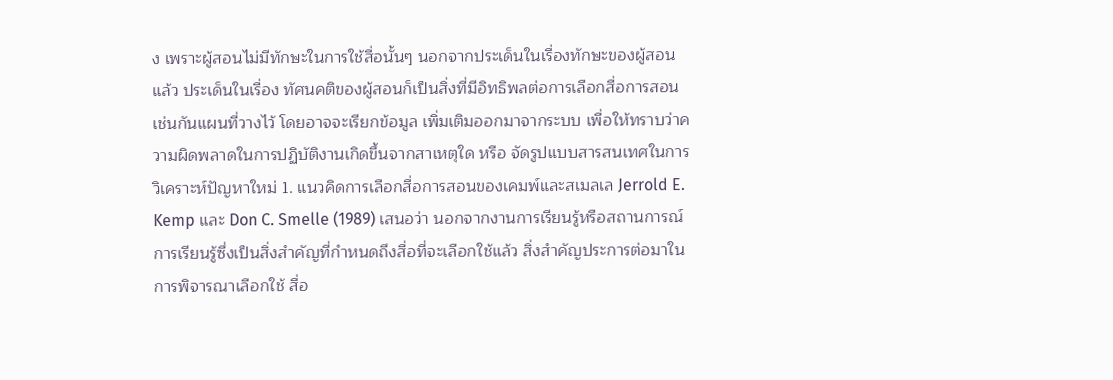ง เพราะผู้สอนไม่มีทักษะในการใช้สื่อนั้นๆ นอกจากประเด็นในเรื่องทักษะของผู้สอนแล้ว ประเด็นในเรื่อง ทัศนคติของผู้สอนก็เป็นสิ่งที่มีอิทธิพลต่อการเลือกสื่อการสอนเช่นกันแผนที่วางไว้ โดยอาจจะเรียกข้อมูล เพิ่มเติมออกมาจากระบบ เพื่อให้ทราบว่าความผิดพลาดในการปฏิบัติงานเกิดขึ้นจากสาเหตุใด หรือ จัดรูปแบบสารสนเทศในการวิเคราะห์ปัญหาใหม่ 1. แนวคิดการเลือกสื่อการสอนของเคมพ์และสเมลเล Jerrold E. Kemp และ Don C. Smelle (1989) เสนอว่า นอกจากงานการเรียนรู้หรือสถานการณ์ การเรียนรู้ซึ่งเป็นสิ่งสำคัญที่กำหนดถึงสื่อที่จะเลือกใช้แล้ว สิ่งสำคัญประการต่อมาในการพิจารณาเลือกใช้ สื่อ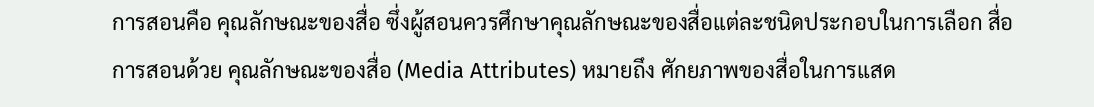การสอนคือ คุณลักษณะของสื่อ ซึ่งผู้สอนควรศึกษาคุณลักษณะของสื่อแต่ละชนิดประกอบในการเลือก สื่อการสอนด้วย คุณลักษณะของสื่อ (Media Attributes) หมายถึง ศักยภาพของสื่อในการแสด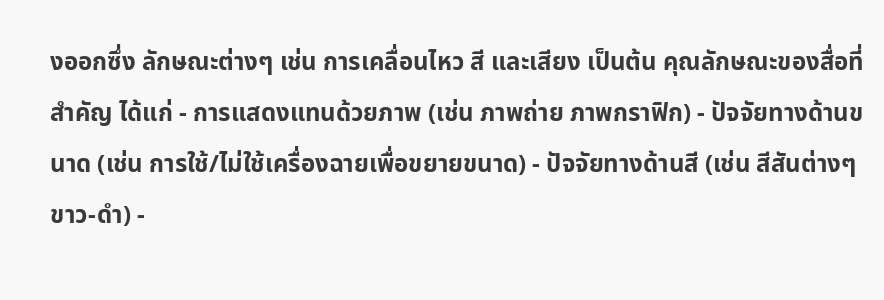งออกซึ่ง ลักษณะต่างๆ เช่น การเคลื่อนไหว สี และเสียง เป็นต้น คุณลักษณะของสื่อที่สำคัญ ได้แก่ - การแสดงแทนด้วยภาพ (เช่น ภาพถ่าย ภาพกราฟิก) - ปัจจัยทางด้านขนาด (เช่น การใช้/ไม่ใช้เครื่องฉายเพื่อขยายขนาด) - ปัจจัยทางด้านสี (เช่น สีสันต่างๆ ขาว-ดำ) -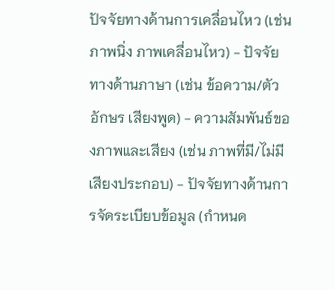ปัจจัยทางด้านการเคลื่อนไหว (เช่น ภาพนิ่ง ภาพเคลื่อนไหว) - ปัจจัยทางด้านภาษา (เช่น ข้อความ/ตัวอักษร เสียงพูด) - ความสัมพันธ์ของภาพและเสียง (เช่น ภาพที่มี/ไม่มีเสียงประกอบ) - ปัจจัยทางด้านการจัดระเบียบข้อมูล (กำหนด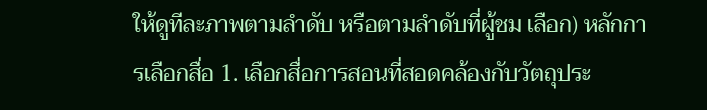ให้ดูทีละภาพตามลำดับ หรือตามลำดับที่ผู้ชม เลือก) หลักการเลือกสื่อ 1. เลือกสื่อการสอนที่สอดคล้องกับวัตถุประ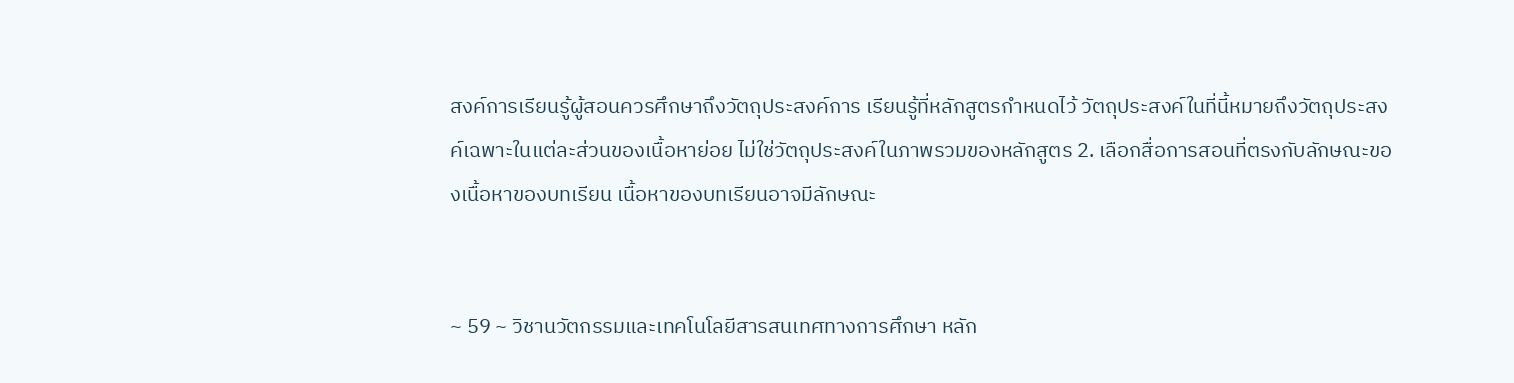สงค์การเรียนรู้ผู้สอนควรศึกษาถึงวัตถุประสงค์การ เรียนรู้ที่หลักสูตรกำหนดไว้ วัตถุประสงค์ในที่นี้หมายถึงวัตถุประสงค์เฉพาะในแต่ละส่วนของเนื้อหาย่อย ไม่ใช่วัตถุประสงค์ในภาพรวมของหลักสูตร 2. เลือกสื่อการสอนที่ตรงกับลักษณะของเนื้อหาของบทเรียน เนื้อหาของบทเรียนอาจมีลักษณะ


~ 59 ~ วิชานวัตกรรมและเทคโนโลยีสารสนเทศทางการศึกษา หลัก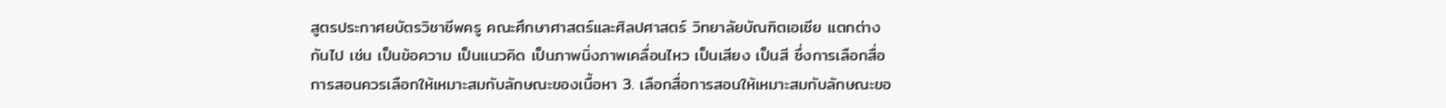สูตรประกาศยบัตรวิชาชีพครู คณะศึกษาศาสตร์และศิลปศาสตร์ วิทยาลัยบัณฑิตเอเซีย แตกต่างกันไป เช่น เป็นข้อความ เป็นแนวคิด เป็นภาพนิ่งภาพเคลื่อนไหว เป็นเสียง เป็นสี ซึ่งการเลือกสื่อ การสอนควรเลือกให้เหมาะสมกับลักษณะของเนื้อหา 3. เลือกสื่อการสอนให้เหมาะสมกับลักษณะขอ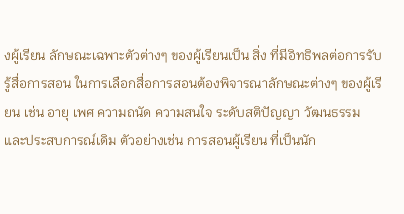งผู้เรียน ลักษณะเฉพาะตัวต่างๆ ของผู้เรียนเป็น สิ่ง ที่มีอิทธิพลต่อการรับรู้สื่อการสอน ในการเลือกสื่อการสอนต้องพิจารณาลักษณะต่างๆ ของผู้เรียน เช่น อายุ เพศ ความถนัด ความสนใจ ระดับสติปัญญา วัฒนธรรม และประสบการณ์เดิม ตัวอย่างเช่น การสอนผู้เรียน ที่เป็นนัก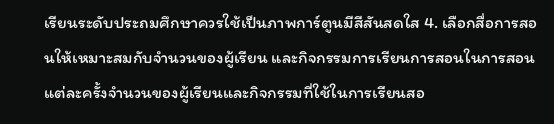เรียนระดับประถมศึกษาควรใช้เป็นภาพการ์ตูนมีสีสันสดใส 4. เลือกสื่อการสอนให้เหมาะสมกับจำนวนของผู้เรียน และกิจกรรมการเรียนการสอนในการสอน แต่ละครั้งจำนวนของผู้เรียนและกิจกรรมที่ใช้ในการเรียนสอ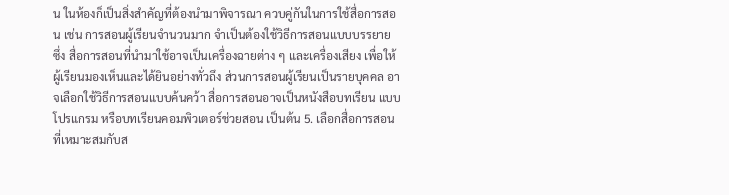น ในห้องก็เป็นสิ่งสำคัญที่ต้องนำมาพิจารณา ควบคู่กันในการใช้สื่อการสอน เช่น การสอนผู้เรียนจำนวนมาก จำเป็นต้องใช้วิธีการสอนแบบบรรยาย ซึ่ง สื่อการสอนที่นำมาใช้อาจเป็นเครื่องฉายต่าง ๆ และเครื่องเสียง เพื่อให้ผู้เรียนมองเห็นและได้ยินอย่างทั่วถึง ส่วนการสอนผู้เรียนเป็นรายบุคคล อาจเลือกใช้วิธีการสอนแบบค้นคว้า สื่อการสอนอาจเป็นหนังสือบทเรียน แบบโปรแกรม หรือบทเรียนคอมพิวเตอร์ช่วยสอน เป็นต้น 5. เลือกสื่อการสอนที่เหมาะสมกับส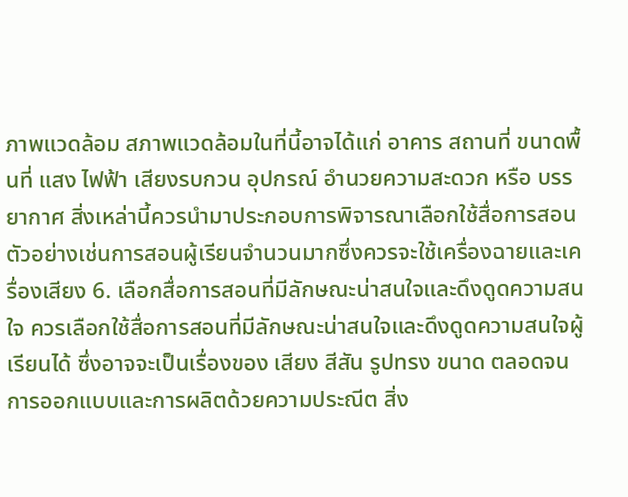ภาพแวดล้อม สภาพแวดล้อมในที่นี้อาจได้แก่ อาคาร สถานที่ ขนาดพื้นที่ แสง ไฟฟ้า เสียงรบกวน อุปกรณ์ อำนวยความสะดวก หรือ บรรยากาศ สิ่งเหล่านี้ควรนำมาประกอบการพิจารณาเลือกใช้สื่อการสอน ตัวอย่างเช่นการสอนผู้เรียนจำนวนมากซึ่งควรจะใช้เครื่องฉายและเครื่องเสียง 6. เลือกสื่อการสอนที่มีลักษณะน่าสนใจและดึงดูดความสนใจ ควรเลือกใช้สื่อการสอนที่มีลักษณะน่าสนใจและดึงดูดความสนใจผู้เรียนได้ ซึ่งอาจจะเป็นเรื่องของ เสียง สีสัน รูปทรง ขนาด ตลอดจนการออกแบบและการผลิตด้วยความประณีต สิ่ง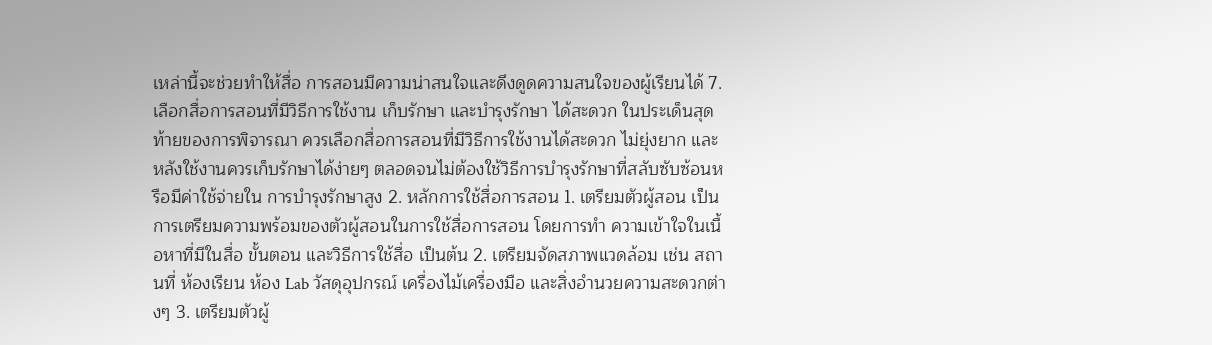เหล่านี้จะช่วยทำให้สื่อ การสอนมีความน่าสนใจและดึงดูดความสนใจของผู้เรียนได้ 7. เลือกสื่อการสอนที่มีวิธีการใช้งาน เก็บรักษา และบำรุงรักษา ได้สะดวก ในประเด็นสุดท้ายของการพิจารณา ควรเลือกสื่อการสอนที่มีวิธีการใช้งานได้สะดวก ไม่ยุ่งยาก และหลังใช้งานควรเก็บรักษาได้ง่ายๆ ตลอดจนไม่ต้องใช้วิธีการบำรุงรักษาที่สลับซับซ้อนหรือมีค่าใช้จ่ายใน การบำรุงรักษาสูง 2. หลักการใช้สื่อการสอน 1. เตรียมตัวผู้สอน เป็นการเตรียมความพร้อมของตัวผู้สอนในการใช้สื่อการสอน โดยการทำ ความเข้าใจในเนื้อหาที่มีในสื่อ ขั้นตอน และวิธีการใช้สื่อ เป็นต้น 2. เตรียมจัดสภาพแวดล้อม เช่น สถานที่ ห้องเรียน ห้อง Lab วัสดุอุปกรณ์ เครื่องไม้เครื่องมือ และสิ่งอำนวยความสะดวกต่างๆ 3. เตรียมตัวผู้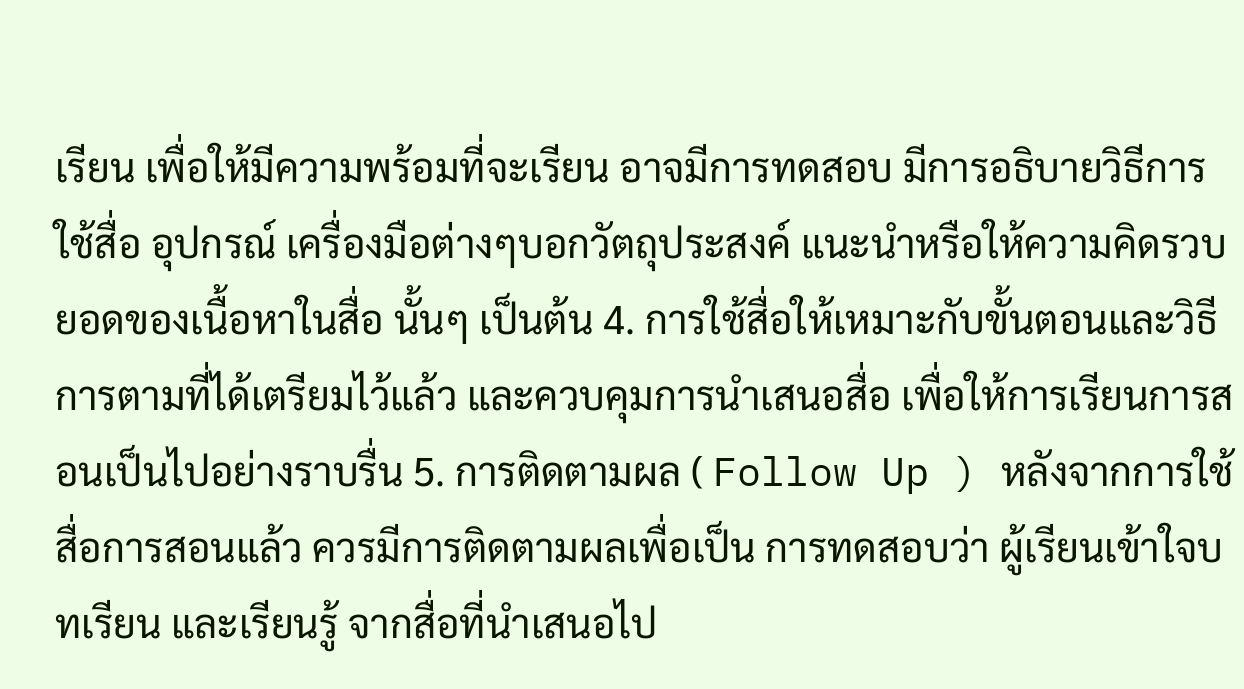เรียน เพื่อให้มีความพร้อมที่จะเรียน อาจมีการทดสอบ มีการอธิบายวิธีการใช้สื่อ อุปกรณ์ เครื่องมือต่างๆบอกวัตถุประสงค์ แนะนำหรือให้ความคิดรวบยอดของเนื้อหาในสื่อ นั้นๆ เป็นต้น 4. การใช้สื่อให้เหมาะกับขั้นตอนและวิธีการตามที่ได้เตรียมไว้แล้ว และควบคุมการนำเสนอสื่อ เพื่อให้การเรียนการสอนเป็นไปอย่างราบรื่น 5. การติดตามผล ( Follow Up ) หลังจากการใช้สื่อการสอนแล้ว ควรมีการติดตามผลเพื่อเป็น การทดสอบว่า ผู้เรียนเข้าใจบทเรียน และเรียนรู้ จากสื่อที่นำเสนอไป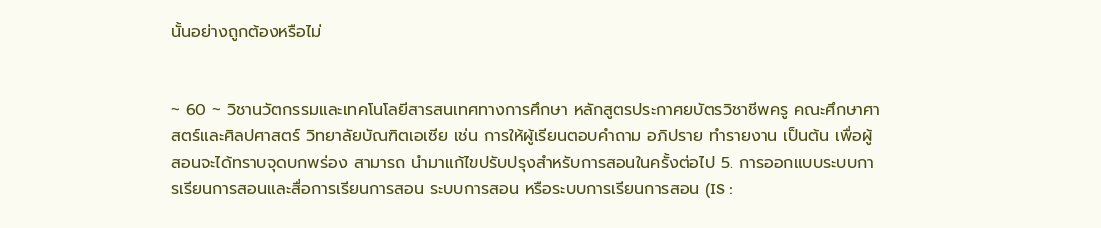นั้นอย่างถูกต้องหรือไม่


~ 60 ~ วิชานวัตกรรมและเทคโนโลยีสารสนเทศทางการศึกษา หลักสูตรประกาศยบัตรวิชาชีพครู คณะศึกษาศาสตร์และศิลปศาสตร์ วิทยาลัยบัณฑิตเอเซีย เช่น การให้ผู้เรียนตอบคำถาม อภิปราย ทำรายงาน เป็นต้น เพื่อผู้สอนจะได้ทราบจุดบกพร่อง สามารถ นำมาแก้ไขปรับปรุงสำหรับการสอนในครั้งต่อไป 5. การออกแบบระบบการเรียนการสอนและสื่อการเรียนการสอน ระบบการสอน หรือระบบการเรียนการสอน (IS :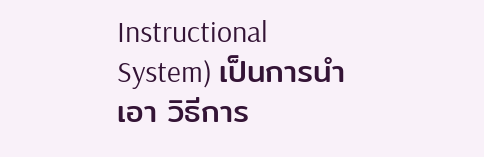Instructional System) เป็นการนำเอา วิธีการ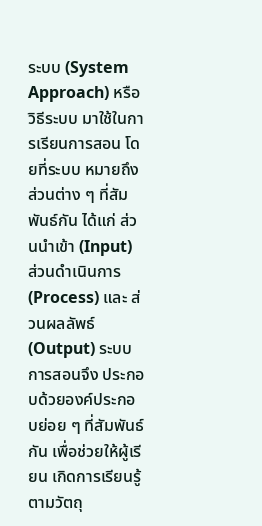ระบบ (System Approach) หรือวิธีระบบ มาใช้ในการเรียนการสอน โดยที่ระบบ หมายถึง ส่วนต่าง ๆ ที่สัมพันธ์กัน ได้แก่ ส่วนนำเข้า (Input) ส่วนดำเนินการ (Process) และ ส่วนผลลัพธ์ (Output) ระบบการสอนจึง ประกอบด้วยองค์ประกอบย่อย ๆ ที่สัมพันธ์กัน เพื่อช่วยให้ผู้เรียน เกิดการเรียนรู้ตามวัตถุ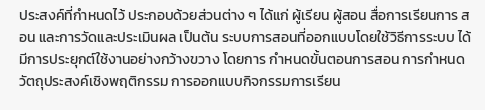ประสงค์ที่กำหนดไว้ ประกอบด้วยส่วนต่าง ๆ ได้แก่ ผู้เรียน ผู้สอน สื่อการเรียนการ สอน และการวัดและประเมินผล เป็นต้น ระบบการสอนที่ออกแบบโดยใช้วิธีการระบบ ได้มีการประยุกต์ใช้งานอย่างกว้างขวาง โดยการ กำหนดขั้นตอนการสอน การกำหนดวัตถุประสงค์เชิงพฤติกรรม การออกแบบกิจกรรมการเรียน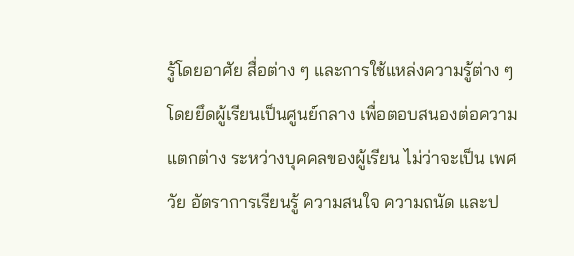รู้โดยอาศัย สื่อต่าง ๆ และการใช้แหล่งความรู้ต่าง ๆ โดยยึดผู้เรียนเป็นศูนย์กลาง เพื่อตอบสนองต่อความแตกต่าง ระหว่างบุคคลของผู้เรียน ไม่ว่าจะเป็น เพศ วัย อัตราการเรียนรู้ ความสนใจ ความถนัด และป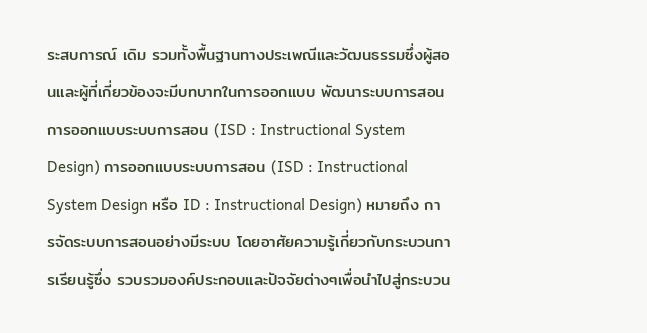ระสบการณ์ เดิม รวมทั้งพื้นฐานทางประเพณีและวัฒนธรรมซึ่งผู้สอนและผู้ที่เกี่ยวข้องจะมีบทบาทในการออกแบบ พัฒนาระบบการสอน การออกแบบระบบการสอน (ISD : Instructional System Design) การออกแบบระบบการสอน (ISD : Instructional System Design หรือ ID : Instructional Design) หมายถึง การจัดระบบการสอนอย่างมีระบบ โดยอาศัยความรู้เกี่ยวกับกระบวนการเรียนรู้ซึ่ง รวบรวมองค์ประกอบและปัจจัยต่างๆเพื่อนำไปสู่กระบวน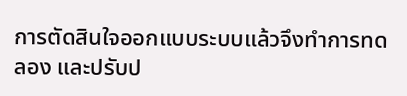การตัดสินใจออกแบบระบบแล้วจึงทำการทดลอง และปรับป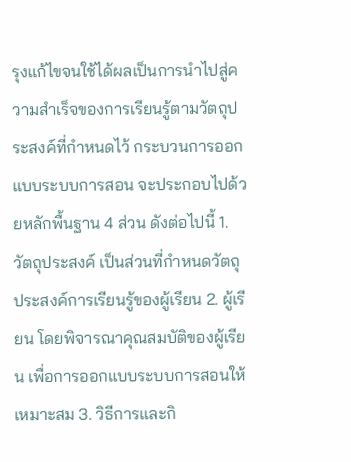รุงแก้ไขจนใช้ได้ผลเป็นการนำไปสู่ความสำเร็จของการเรียนรู้ตามวัตถุประสงค์ที่กำหนดไว้ กระบวนการออกแบบระบบการสอน จะประกอบไปด้วยหลักพื้นฐาน 4 ส่วน ดังต่อไปนี้ 1. วัตถุประสงค์ เป็นส่วนที่กำหนดวัตถุประสงค์การเรียนรู้ของผู้เรียน 2. ผู้เรียน โดยพิจารณาคุณสมบัติของผู้เรียน เพื่อการออกแบบระบบการสอนให้เหมาะสม 3. วิธีการและกิ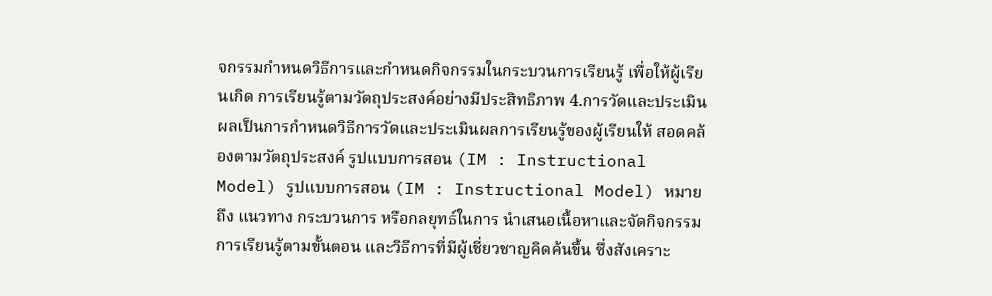จกรรมกำหนดวิธีการและกำหนดกิจกรรมในกระบวนการเรียนรู้ เพื่อให้ผู้เรียนเกิด การเรียนรู้ตามวัตถุประสงค์อย่างมีประสิทธิภาพ 4.การวัดและประเมินผลเป็นการกำหนดวิธีการวัดและประเมินผลการเรียนรู้ของผู้เรียนให้ สอดคล้องตามวัตถุประสงค์ รูปแบบการสอน (IM : Instructional Model) รูปแบบการสอน (IM : Instructional Model) หมายถึง แนวทาง กระบวนการ หรือกลยุทธ์ในการ นำเสนอเนื้อหาและจัดกิจกรรมการเรียนรู้ตามขั้นตอน และวิธีการที่มีผู้เชี่ยวชาญคิดค้นขึ้น ซึ่งสังเคราะ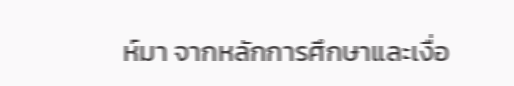ห์มา จากหลักการศึกษาและเงื่อ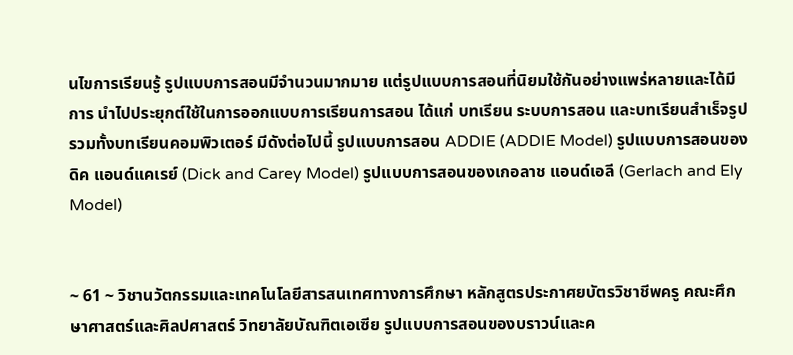นไขการเรียนรู้ รูปแบบการสอนมีจำนวนมากมาย แต่รูปแบบการสอนที่นิยมใช้กันอย่างแพร่หลายและได้มีการ นำไปประยุกต์ใช้ในการออกแบบการเรียนการสอน ได้แก่ บทเรียน ระบบการสอน และบทเรียนสำเร็จรูป รวมทั้งบทเรียนคอมพิวเตอร์ มีดังต่อไปนี้ รูปแบบการสอน ADDIE (ADDIE Model) รูปแบบการสอนของดิค แอนด์แคเรย์ (Dick and Carey Model) รูปแบบการสอนของเกอลาช แอนด์เอลี (Gerlach and Ely Model)


~ 61 ~ วิชานวัตกรรมและเทคโนโลยีสารสนเทศทางการศึกษา หลักสูตรประกาศยบัตรวิชาชีพครู คณะศึกษาศาสตร์และศิลปศาสตร์ วิทยาลัยบัณฑิตเอเซีย รูปแบบการสอนของบราวน์และค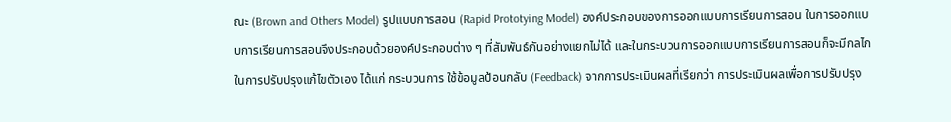ณะ (Brown and Others Model) รูปแบบการสอน (Rapid Prototying Model) องค์ประกอบของการออกแบบการเรียนการสอน ในการออกแบบการเรียนการสอนจึงประกอบด้วยองค์ประกอบต่าง ๆ ที่สัมพันธ์กันอย่างแยกไม่ได้ และในกระบวนการออกแบบการเรียนการสอนก็จะมีกลไกในการปรับปรุงแก้ไขตัวเอง ได้แก่ กระบวนการ ใช้ข้อมูลป้อนกลับ (Feedback) จากการประเมินผลที่เรียกว่า การประเมินผลเพื่อการปรับปรุง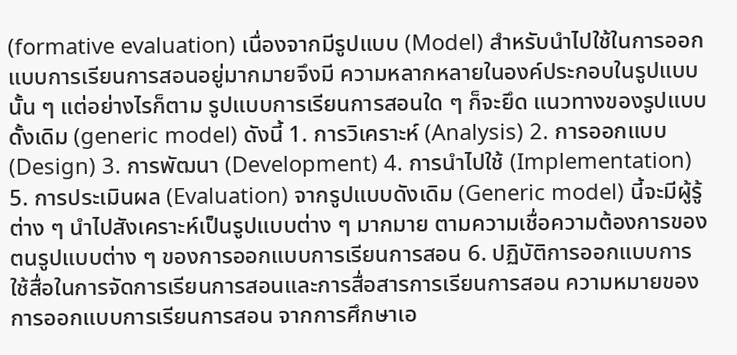(formative evaluation) เนื่องจากมีรูปแบบ (Model) สำหรับนำไปใช้ในการออกแบบการเรียนการสอนอยู่มากมายจึงมี ความหลากหลายในองค์ประกอบในรูปแบบนั้น ๆ แต่อย่างไรก็ตาม รูปแบบการเรียนการสอนใด ๆ ก็จะยึด แนวทางของรูปแบบดั้งเดิม (generic model) ดังนี้ 1. การวิเคราะห์ (Analysis) 2. การออกแบบ (Design) 3. การพัฒนา (Development) 4. การนำไปใช้ (Implementation) 5. การประเมินผล (Evaluation) จากรูปแบบดังเดิม (Generic model) นี้จะมีผู้รู้ต่าง ๆ นำไปสังเคราะห์เป็นรูปแบบต่าง ๆ มากมาย ตามความเชื่อความต้องการของตนรูปแบบต่าง ๆ ของการออกแบบการเรียนการสอน 6. ปฏิบัติการออกแบบการใช้สื่อในการจัดการเรียนการสอนและการสื่อสารการเรียนการสอน ความหมายของการออกแบบการเรียนการสอน จากการศึกษาเอ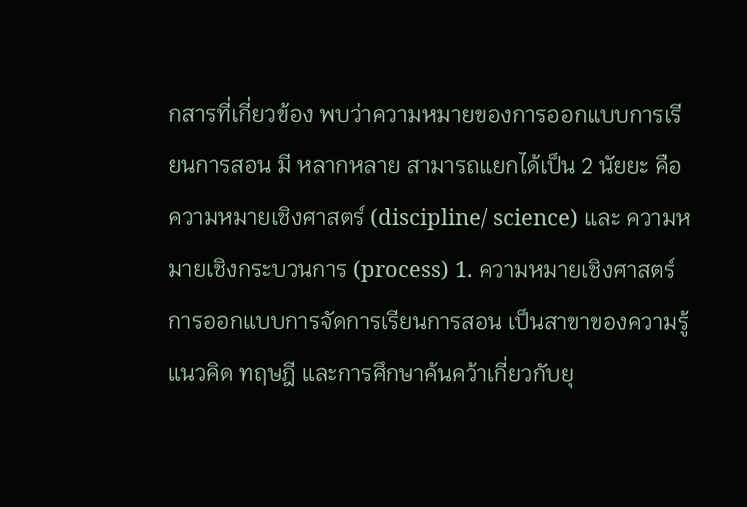กสารที่เกี่ยวข้อง พบว่าความหมายของการออกแบบการเรียนการสอน มี หลากหลาย สามารถแยกได้เป็น 2 นัยยะ คือ ความหมายเชิงศาสตร์ (discipline/ science) และ ความหมายเชิงกระบวนการ (process) 1. ความหมายเชิงศาสตร์การออกแบบการจัดการเรียนการสอน เป็นสาขาของความรู้แนวคิด ทฤษฎี และการศึกษาค้นคว้าเกี่ยวกับยุ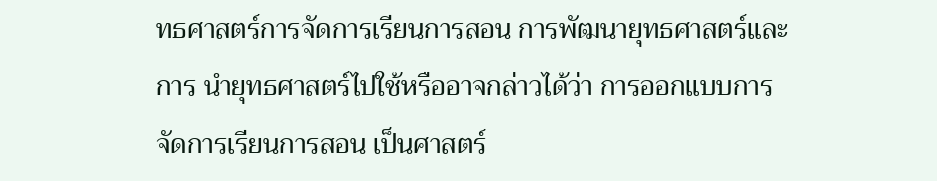ทธศาสตร์การจัดการเรียนการสอน การพัฒนายุทธศาสตร์และการ นำยุทธศาสตร์ไปใช้หรืออาจกล่าวได้ว่า การออกแบบการจัดการเรียนการสอน เป็นศาสตร์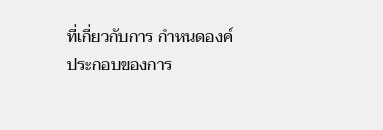ที่เกี่ยวกับการ กำหนดองค์ประกอบของการ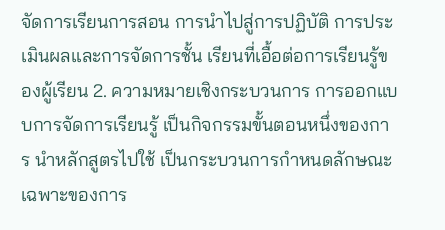จัดการเรียนการสอน การนำไปสู่การปฏิบัติ การประเมินผลและการจัดการชั้น เรียนที่เอื้อต่อการเรียนรู้ของผู้เรียน 2. ความหมายเชิงกระบวนการ การออกแบบการจัดการเรียนรู้ เป็นกิจกรรมขั้นตอนหนึ่งของการ นำหลักสูตรไปใช้ เป็นกระบวนการกำหนดลักษณะเฉพาะของการ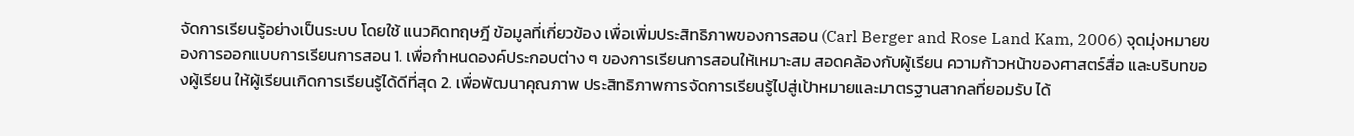จัดการเรียนรู้อย่างเป็นระบบ โดยใช้ แนวคิดทฤษฎี ข้อมูลที่เกี่ยวข้อง เพื่อเพิ่มประสิทธิภาพของการสอน (Carl Berger and Rose Land Kam, 2006) จุดมุ่งหมายของการออกแบบการเรียนการสอน 1. เพื่อกำหนดองค์ประกอบต่าง ๆ ของการเรียนการสอนให้เหมาะสม สอดคล้องกับผู้เรียน ความก้าวหน้าของศาสตร์สื่อ และบริบทของผู้เรียน ให้ผู้เรียนเกิดการเรียนรู้ได้ดีที่สุด 2. เพื่อพัฒนาคุณภาพ ประสิทธิภาพการจัดการเรียนรู้ไปสู่เป้าหมายและมาตรฐานสากลที่ยอมรับ ได้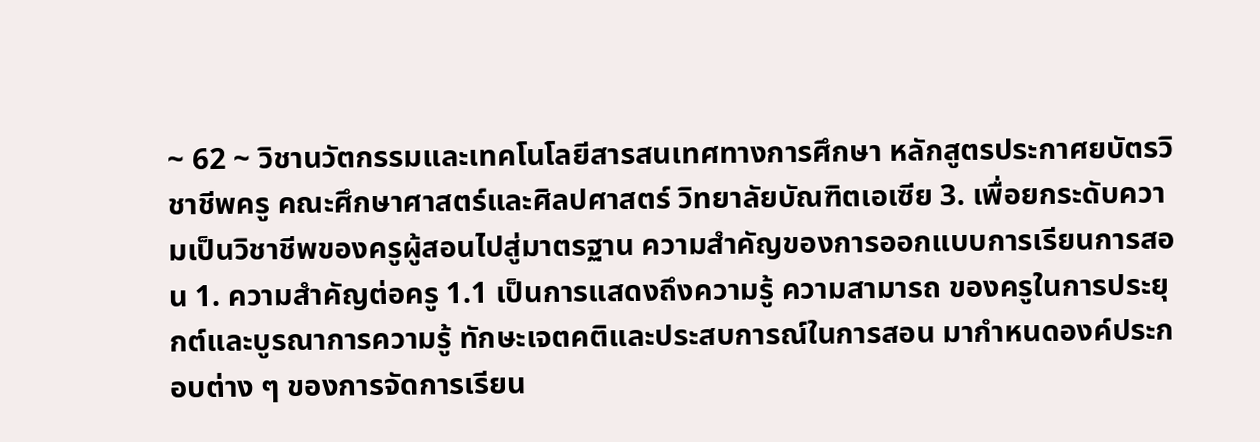~ 62 ~ วิชานวัตกรรมและเทคโนโลยีสารสนเทศทางการศึกษา หลักสูตรประกาศยบัตรวิชาชีพครู คณะศึกษาศาสตร์และศิลปศาสตร์ วิทยาลัยบัณฑิตเอเซีย 3. เพื่อยกระดับความเป็นวิชาชีพของครูผู้สอนไปสู่มาตรฐาน ความสำคัญของการออกแบบการเรียนการสอน 1. ความสำคัญต่อครู 1.1 เป็นการแสดงถึงความรู้ ความสามารถ ของครูในการประยุกต์และบูรณาการความรู้ ทักษะเจตคติและประสบการณ์ในการสอน มากำหนดองค์ประกอบต่าง ๆ ของการจัดการเรียน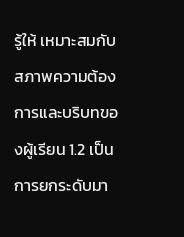รู้ให้ เหมาะสมกับสภาพความต้องการและบริบทของผู้เรียน 1.2 เป็นการยกระดับมา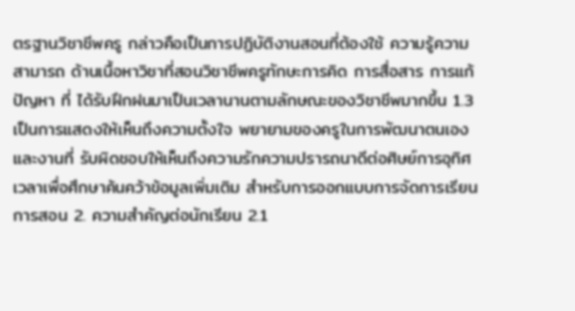ตรฐานวิชาชีพครู กล่าวคือเป็นการปฏิบัติงานสอนที่ต้องใช้ ความรู้ความสามารถ ด้านเนื้อหาวิชาที่สอนวิชาชีพครูทักษะการคิด การสื่อสาร การแก้ปัญหา ที่ ได้รับฝึกฝนมาเป็นเวลานานตามลักษณะของวิชาชีพมากขึ้น 1.3 เป็นการแสดงให้เห็นถึงความตั้งใจ พยายามของครูในการพัฒนาตนเองและงานที่ รับผิดชอบให้เห็นถึงความรักความปรารถนาดีต่อศิษย์การอุทิศเวลาเพื่อศึกษาค้นคว้าข้อมูลเพิ่มเติม สำหรับการออกแบบการจัดการเรียนการสอน 2. ความสำคัญต่อนักเรียน 2.1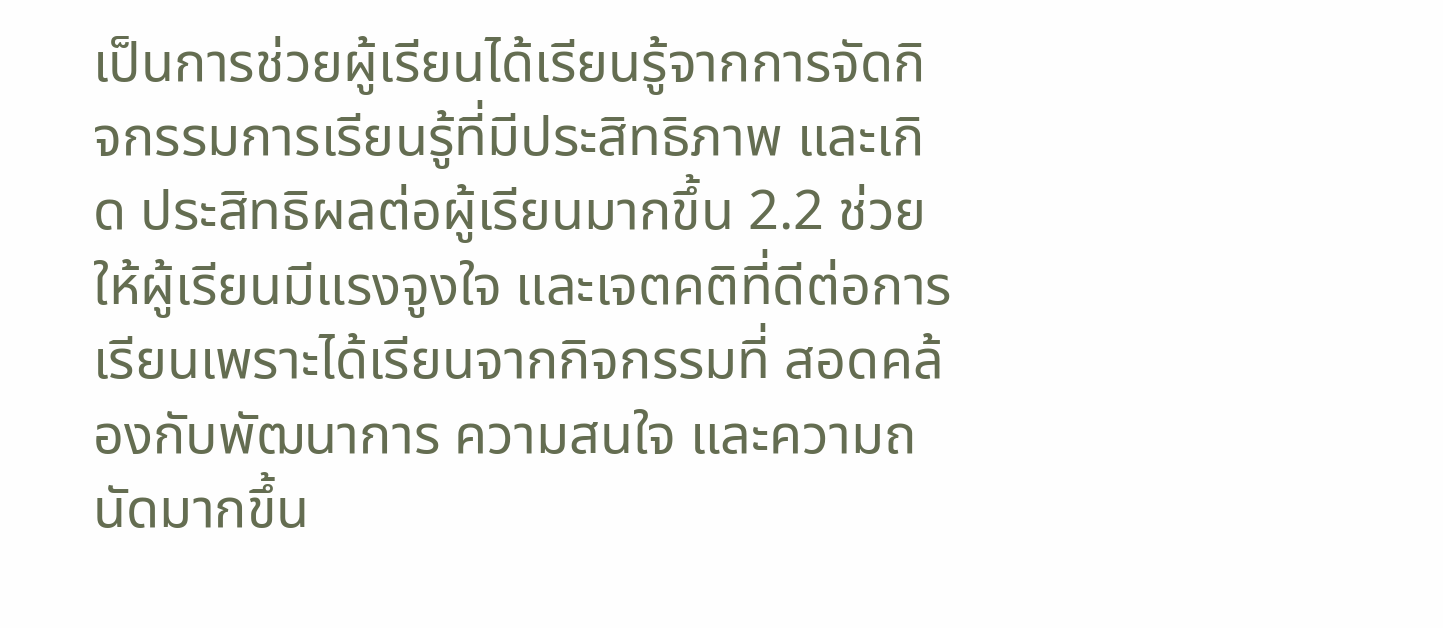เป็นการช่วยผู้เรียนได้เรียนรู้จากการจัดกิจกรรมการเรียนรู้ที่มีประสิทธิภาพ และเกิด ประสิทธิผลต่อผู้เรียนมากขึ้น 2.2 ช่วยให้ผู้เรียนมีแรงจูงใจ และเจตคติที่ดีต่อการเรียนเพราะได้เรียนจากกิจกรรมที่ สอดคล้องกับพัฒนาการ ความสนใจ และความถนัดมากขึ้น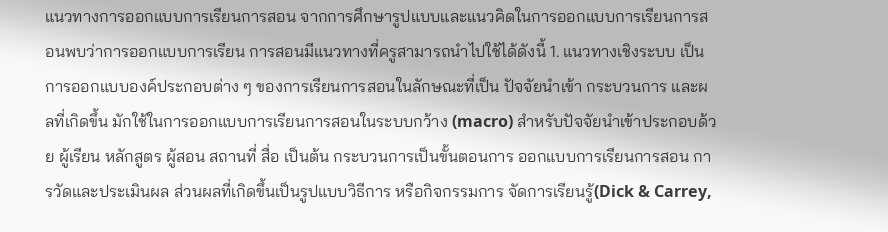แนวทางการออกแบบการเรียนการสอน จากการศึกษารูปแบบและแนวคิดในการออกแบบการเรียนการสอนพบว่าการออกแบบการเรียน การสอนมีแนวทางที่ครูสามารถนำไปใช้ได้ดังนี้ 1. แนวทางเชิงระบบ เป็นการออกแบบองค์ประกอบต่าง ๆ ของการเรียนการสอนในลักษณะที่เป็น ปัจจัยนำเข้า กระบวนการ และผลที่เกิดขึ้น มักใช้ในการออกแบบการเรียนการสอนในระบบกว้าง (macro) สำหรับปัจจัยนำเข้าประกอบด้วย ผู้เรียน หลักสูตร ผู้สอน สถานที่ สื่อ เป็นต้น กระบวนการเป็นขั้นตอนการ ออกแบบการเรียนการสอน การวัดและประเมินผล ส่วนผลที่เกิดขึ้นเป็นรูปแบบวิธีการ หรือกิจกรรมการ จัดการเรียนรู้(Dick & Carrey,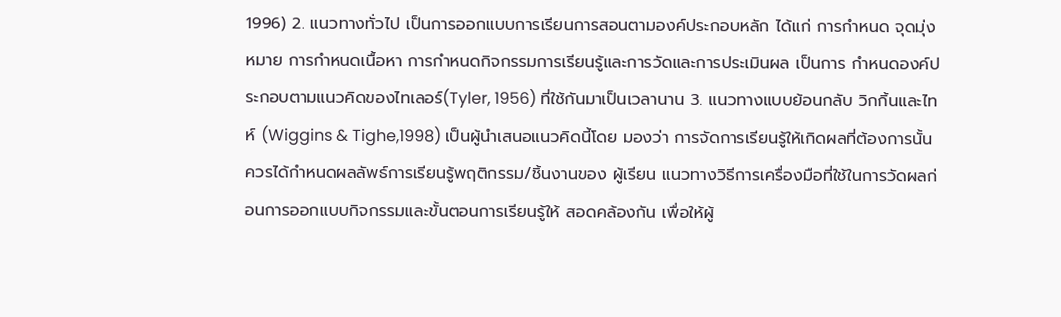1996) 2. แนวทางทั่วไป เป็นการออกแบบการเรียนการสอนตามองค์ประกอบหลัก ได้แก่ การกำหนด จุดมุ่งหมาย การกำหนดเนื้อหา การกำหนดกิจกรรมการเรียนรู้และการวัดและการประเมินผล เป็นการ กำหนดองค์ประกอบตามแนวคิดของไทเลอร์(Tyler, 1956) ที่ใช้กันมาเป็นเวลานาน 3. แนวทางแบบย้อนกลับ วิกกิ้นและไทห์ (Wiggins & Tighe,1998) เป็นผู้นำเสนอแนวคิดนี้โดย มองว่า การจัดการเรียนรู้ให้เกิดผลที่ต้องการนั้น ควรได้กำหนดผลลัพธ์การเรียนรู้พฤติกรรม/ชิ้นงานของ ผู้เรียน แนวทางวิธีการเครื่องมือที่ใช้ในการวัดผลก่อนการออกแบบกิจกรรมและขั้นตอนการเรียนรู้ให้ สอดคล้องกัน เพื่อให้ผู้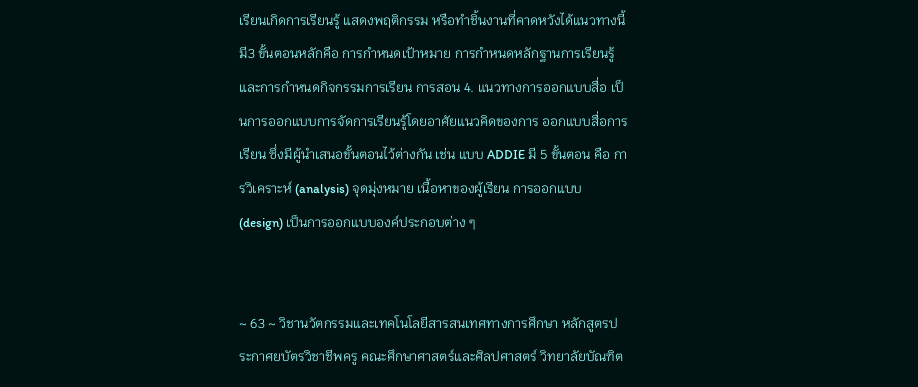เรียนเกิดการเรียนรู้ แสดงพฤติกรรม หรือทำชิ้นงานที่คาดหวังได้แนวทางนี้มี3 ขั้นตอนหลักคือ การกำหนดเป้าหมาย การกำหนดหลักฐานการเรียนรู้ และการกำหนดกิจกรรมการเรียน การสอน 4. แนวทางการออกแบบสื่อ เป็นการออกแบบการจัดการเรียนรู้โดยอาศัยแนวคิดของการ ออกแบบสื่อการเรียน ซึ่งมีผู้นำเสนอขั้นตอนไว้ต่างกัน เช่น แบบ ADDIE มี 5 ขั้นตอน คือ การวิเคราะห์ (analysis) จุดมุ่งหมาย เนื้อหาของผู้เรียน การออกแบบ (design) เป็นการออกแบบองค์ประกอบต่าง ๆ


~ 63 ~ วิชานวัตกรรมและเทคโนโลยีสารสนเทศทางการศึกษา หลักสูตรประกาศยบัตรวิชาชีพครู คณะศึกษาศาสตร์และศิลปศาสตร์ วิทยาลัยบัณฑิต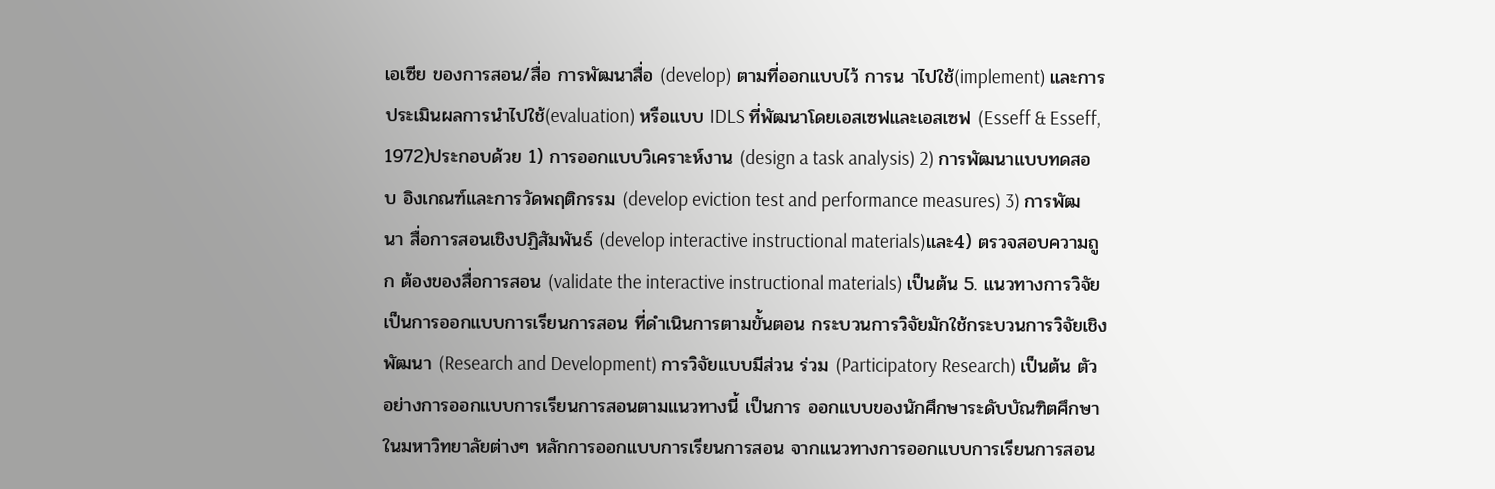เอเซีย ของการสอน/สื่อ การพัฒนาสื่อ (develop) ตามที่ออกแบบไว้ การน าไปใช้(implement) และการ ประเมินผลการนำไปใช้(evaluation) หรือแบบ IDLS ที่พัฒนาโดยเอสเซฟและเอสเซฟ (Esseff & Esseff, 1972)ประกอบด้วย 1) การออกแบบวิเคราะห์งาน (design a task analysis) 2) การพัฒนาแบบทดสอบ อิงเกณฑ์และการวัดพฤติกรรม (develop eviction test and performance measures) 3) การพัฒนา สื่อการสอนเชิงปฏิสัมพันธ์ (develop interactive instructional materials)และ4) ตรวจสอบความถูก ต้องของสื่อการสอน (validate the interactive instructional materials) เป็นต้น 5. แนวทางการวิจัย เป็นการออกแบบการเรียนการสอน ที่ดำเนินการตามขั้นตอน กระบวนการวิจัยมักใช้กระบวนการวิจัยเชิงพัฒนา (Research and Development) การวิจัยแบบมีส่วน ร่วม (Participatory Research) เป็นต้น ตัวอย่างการออกแบบการเรียนการสอนตามแนวทางนี้ เป็นการ ออกแบบของนักศึกษาระดับบัณฑิตศึกษาในมหาวิทยาลัยต่างๆ หลักการออกแบบการเรียนการสอน จากแนวทางการออกแบบการเรียนการสอน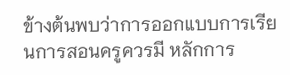ข้างต้นพบว่าการออกแบบการเรียนการสอนครูควรมี หลักการ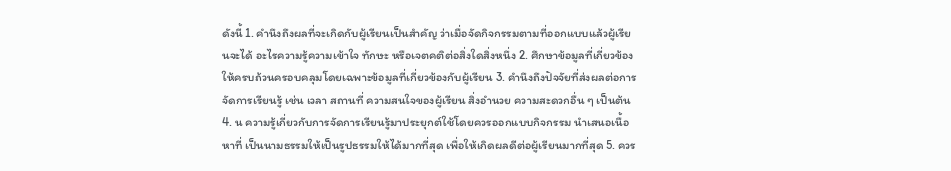ดังนี้ 1. คำนึงถึงผลที่จะเกิดกับผู้เรียนเป็นสำคัญ ว่าเมื่อจัดกิจกรรมตามที่ออกแบบแล้วผู้เรียนจะได้ อะไรความรู้ความเข้าใจ ทักษะ หรือเจตคติต่อสิ่งใดสิ่งหนึ่ง 2. ศึกษาข้อมูลที่เกี่ยวข้องให้ครบถ้วนครอบคลุมโดยเฉพาะข้อมูลที่เกี่ยวข้องกับผู้เรียน 3. คำนึงถึงปัจจัยที่ส่งผลต่อการจัดการเรียนรู้ เช่น เวลา สถานที่ ความสนใจของผู้เรียน สิ่งอำนวย ความสะดวกอื่น ๆ เป็นต้น 4. น ความรู้เกี่ยวกับการจัดการเรียนรู้มาประยุกต์ใช้โดยควรออกแบบกิจกรรม นำเสนอเนื้อหาที่ เป็นนามธรรมให้เป็นรูปธรรมให้ได้มากที่สุด เพื่อให้เกิดผลดีต่อผู้เรียนมากที่สุด 5. ควร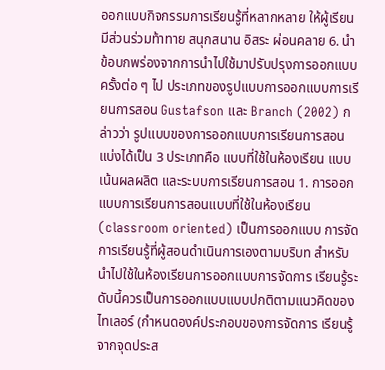ออกแบบกิจกรรมการเรียนรู้ที่หลากหลาย ให้ผู้เรียนมีส่วนร่วมท้าทาย สนุกสนาน อิสระ ผ่อนคลาย 6. นำข้อบกพร่องจากการนำไปใช้มาปรับปรุงการออกแบบครั้งต่อ ๆ ไป ประเภทของรูปแบบการออกแบบการเรียนการสอน Gustafson และ Branch (2002) กล่าวว่า รูปแบบของการออกแบบการเรียนการสอน แบ่งได้เป็น 3 ประเภทคือ แบบที่ใช้ในห้องเรียน แบบเน้นผลผลิต และระบบการเรียนการสอน 1. การออกแบบการเรียนการสอนแบบที่ใช้ในห้องเรียน (classroom oriented) เป็นการออกแบบ การจัดการเรียนรู้ที่ผู้สอนดำเนินการเองตามบริบท สำหรับนำไปใช้ในห้องเรียนการออกแบบการจัดการ เรียนรู้ระดับนี้ควรเป็นการออกแบบแบบปกติตามแนวคิดของไทเลอร์ (กำหนดองค์ประกอบของการจัดการ เรียนรู้จากจุดประส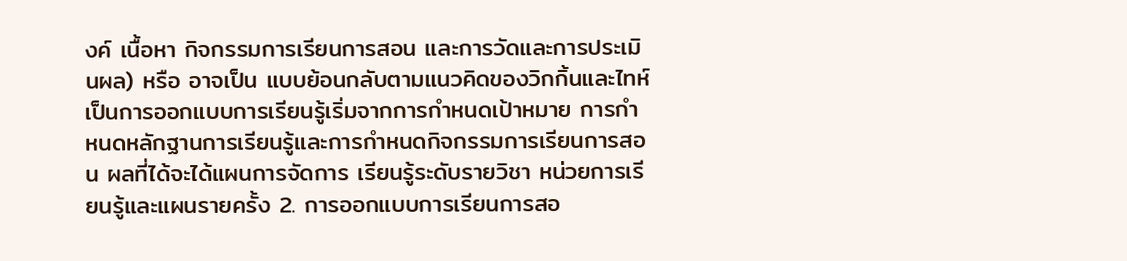งค์ เนื้อหา กิจกรรมการเรียนการสอน และการวัดและการประเมินผล) หรือ อาจเป็น แบบย้อนกลับตามแนวคิดของวิกกิ้นและไทห์ เป็นการออกแบบการเรียนรู้เริ่มจากการกำหนดเป้าหมาย การกำหนดหลักฐานการเรียนรู้และการกำหนดกิจกรรมการเรียนการสอน ผลที่ได้จะได้แผนการจัดการ เรียนรู้ระดับรายวิชา หน่วยการเรียนรู้และแผนรายครั้ง 2. การออกแบบการเรียนการสอ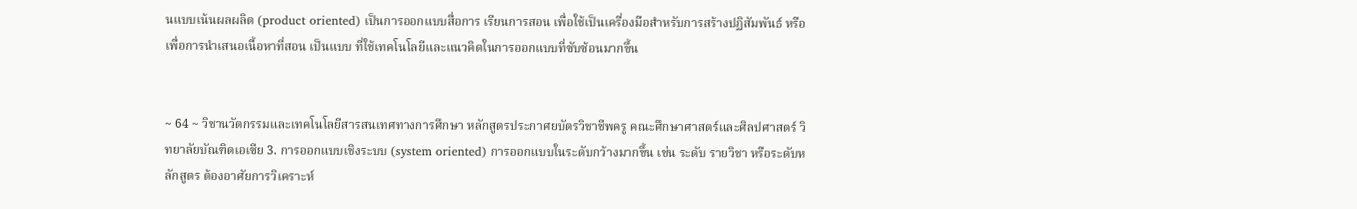นแบบเน้นผลผลิต (product oriented) เป็นการออกแบบสื่อการ เรียนการสอน เพื่อใช้เป็นเครื่องมือสำหรับการสร้างปฏิสัมพันธ์ หรือเพื่อการนำเสนอเนื้อหาที่สอน เป็นแบบ ที่ใช้เทคโนโลยีและแนวคิดในการออกแบบที่ซับซ้อนมากขึ้น


~ 64 ~ วิชานวัตกรรมและเทคโนโลยีสารสนเทศทางการศึกษา หลักสูตรประกาศยบัตรวิชาชีพครู คณะศึกษาศาสตร์และศิลปศาสตร์ วิทยาลัยบัณฑิตเอเซีย 3. การออกแบบเชิงระบบ (system oriented) การออกแบบในระดับกว้างมากขึ้น เช่น ระดับ รายวิชา หรือระดับหลักสูตร ต้องอาศัยการวิเคราะห์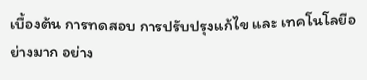เบื้องต้น การทดสอบ การปรับปรุงแก้ไข และ เทคโนโลยีอย่างมาก อย่าง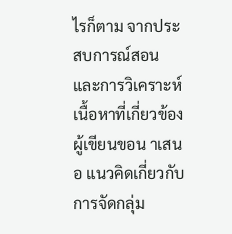ไรก็ตาม จากประสบการณ์สอนและการวิเคราะห์เนื้อหาที่เกี่ยวข้อง ผู้เขียนขอน าเสนอ แนวคิดเกี่ยวกับการจัดกลุ่ม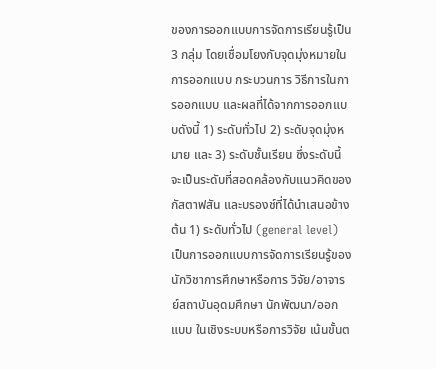ของการออกแบบการจัดการเรียนรู้เป็น 3 กลุ่ม โดยเชื่อมโยงกับจุดมุ่งหมายใน การออกแบบ กระบวนการ วิธีการในการออกแบบ และผลที่ได้จากการออกแบบดังนี้ 1) ระดับทั่วไป 2) ระดับจุดมุ่งหมาย และ 3) ระดับชั้นเรียน ซึ่งระดับนี้จะเป็นระดับที่สอดคล้องกับแนวคิดของกัสตาฟสัน และบรองช์ที่ได้นำเสนอข้างต้น 1) ระดับทั่วไป (general level) เป็นการออกแบบการจัดการเรียนรู้ของนักวิชาการศึกษาหรือการ วิจัย/อาจารย์สถาบันอุดมศึกษา นักพัฒนา/ออกแบบ ในเชิงระบบหรือการวิจัย เน้นขั้นต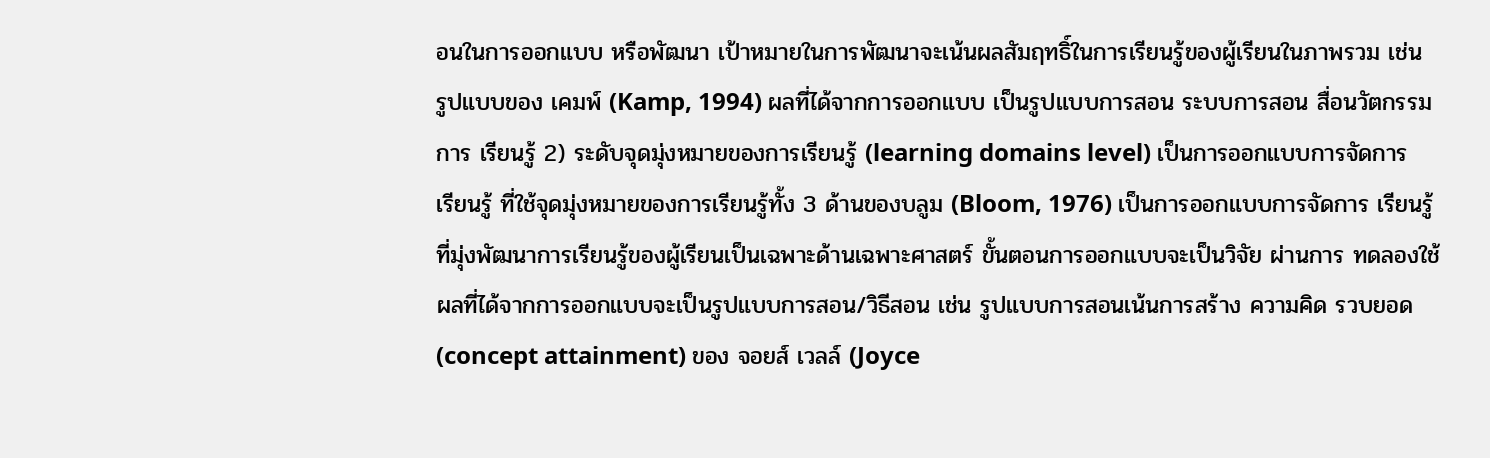อนในการออกแบบ หรือพัฒนา เป้าหมายในการพัฒนาจะเน้นผลสัมฤทธิ์ในการเรียนรู้ของผู้เรียนในภาพรวม เช่น รูปแบบของ เคมพ์ (Kamp, 1994) ผลที่ได้จากการออกแบบ เป็นรูปแบบการสอน ระบบการสอน สื่อนวัตกรรมการ เรียนรู้ 2) ระดับจุดมุ่งหมายของการเรียนรู้ (learning domains level) เป็นการออกแบบการจัดการ เรียนรู้ ที่ใช้จุดมุ่งหมายของการเรียนรู้ทั้ง 3 ด้านของบลูม (Bloom, 1976) เป็นการออกแบบการจัดการ เรียนรู้ ที่มุ่งพัฒนาการเรียนรู้ของผู้เรียนเป็นเฉพาะด้านเฉพาะศาสตร์ ขั้นตอนการออกแบบจะเป็นวิจัย ผ่านการ ทดลองใช้ผลที่ได้จากการออกแบบจะเป็นรูปแบบการสอน/วิธีสอน เช่น รูปแบบการสอนเน้นการสร้าง ความคิด รวบยอด (concept attainment) ของ จอยส์ เวลล์ (Joyce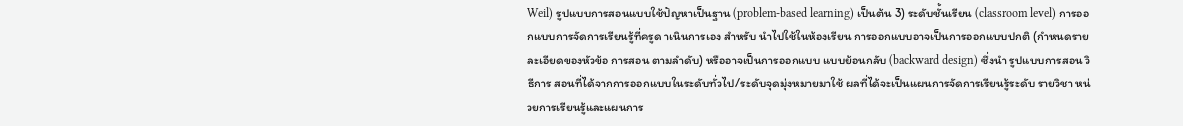Weil) รูปแบบการสอนแบบใช้ปัญหาเป็นฐาน (problem-based learning) เป็นต้น 3) ระดับชั้นเรียน (classroom level) การออกแบบการจัดการเรียนรู้ที่ครูด าเนินการเอง สำหรับ นำไปใช้ในห้องเรียน การออกแบบอาจเป็นการออกแบบปกติ (กำหนดรายละเอียดของหัวข้อ การสอน ตามลำดับ) หรืออาจเป็นการออกแบบ แบบย้อนกลับ (backward design) ซึ่งนำ รูปแบบการสอน วิธีการ สอนที่ได้จากการออกแบบในระดับทั่วไป/ระดับจุดมุ่งหมายมาใช้ ผลที่ได้จะเป็นแผนการจัดการเรียนรู้ระดับ รายวิชา หน่วยการเรียนรู้และแผนการ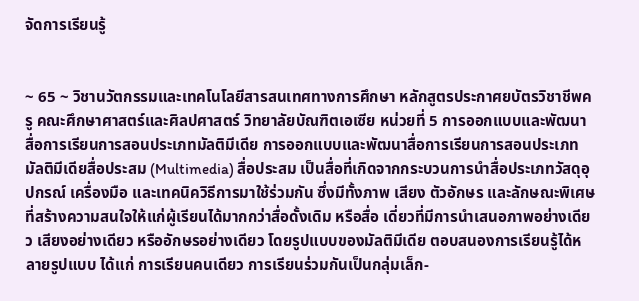จัดการเรียนรู้


~ 65 ~ วิชานวัตกรรมและเทคโนโลยีสารสนเทศทางการศึกษา หลักสูตรประกาศยบัตรวิชาชีพครู คณะศึกษาศาสตร์และศิลปศาสตร์ วิทยาลัยบัณฑิตเอเซีย หน่วยที่ 5 การออกแบบและพัฒนาสื่อการเรียนการสอนประเภทมัลติมีเดีย การออกแบบและพัฒนาสื่อการเรียนการสอนประเภทมัลติมีเดียสื่อประสม (Multimedia) สื่อประสม เป็นสื่อที่เกิดจากกระบวนการนำสื่อประเภทวัสดุอุปกรณ์ เครื่องมือ และเทคนิควิธีการมาใช้ร่วมกัน ซึ่งมีทั้งภาพ เสียง ตัวอักษร และลักษณะพิเศษที่สร้างความสนใจให้แก่ผู้เรียนได้มากกว่าสื่อดั้งเดิม หรือสื่อ เดี่ยวที่มีการนำเสนอภาพอย่างเดียว เสียงอย่างเดียว หรืออักษรอย่างเดียว โดยรูปแบบของมัลติมีเดีย ตอบสนองการเรียนรู้ได้หลายรูปแบบ ได้แก่ การเรียนคนเดียว การเรียนร่วมกันเป็นกลุ่มเล็ก-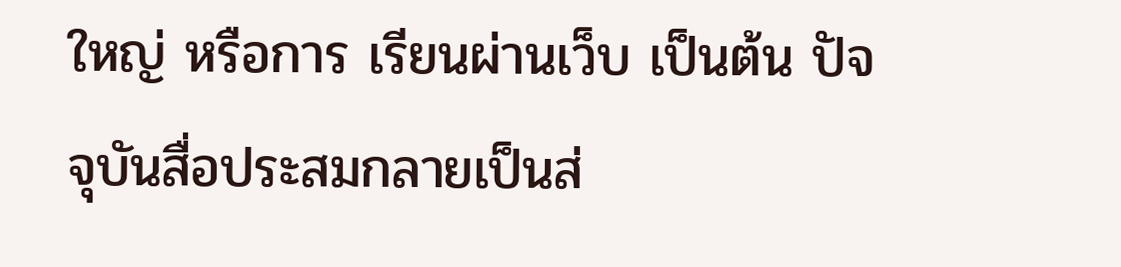ใหญ่ หรือการ เรียนผ่านเว็บ เป็นต้น ปัจจุบันสื่อประสมกลายเป็นส่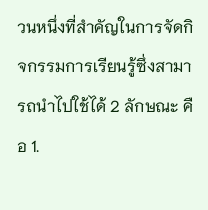วนหนึ่งที่สำคัญในการจัดกิจกรรมการเรียนรู้ซึ่งสามารถนำไปใช้ได้ 2 ลักษณะ คือ 1.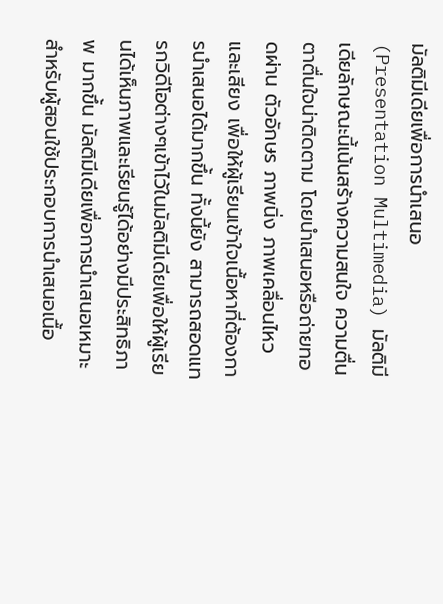มัลติมีเดียเพื่อการนำเสนอ (Presentation Multimedia) มัลติมีเดียลักษณะนี้เน้นสร้างความสนใจ ความตื่นตาตื่นใจน่าติดตาม โดยนำเสนอหรือถ่ายทอดผ่าน ตัวอักษร ภาพนิ่ง ภาพเคลื่อนไหวและเสียง เพื่อให้ผู้เรียนเข้าใจเนื้อหาที่ต้องการนำเสนอได้มากขึ้น ทั้งนี้ยัง สามารถสอดแทรกวิดีโอต่างๆเข้าไว้ในมัลติมีเดียเพื่อให้ผู้เรียนได้เห็นภาพและเรียนรู้ได้อย่างมีประสิทธิภาพ มากขึ้น มัลติมีเดียเพื่อการนำเสนอเหมาะสำหรับผู้สอนใช้ประกอบการนำเสนอเนื้อ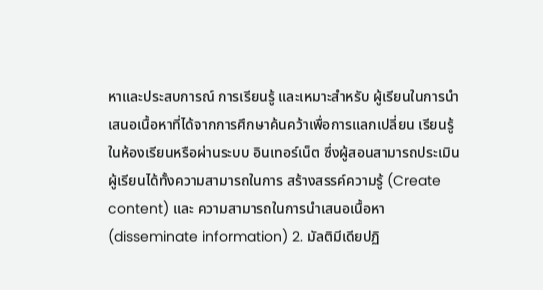หาและประสบการณ์ การเรียนรู้ และเหมาะสำหรับ ผู้เรียนในการนำเสนอเนื้อหาที่ได้จากการศึกษาค้นคว้าเพื่อการแลกเปลี่ยน เรียนรู้ในห้องเรียนหรือผ่านระบบ อินเทอร์เน็ต ซึ่งผู้สอนสามารถประเมินผู้เรียนได้ทั้งความสามารถในการ สร้างสรรค์ความรู้ (Create content) และ ความสามารถในการนำเสนอเนื้อหา (disseminate information) 2. มัลติมีเดียปฏิ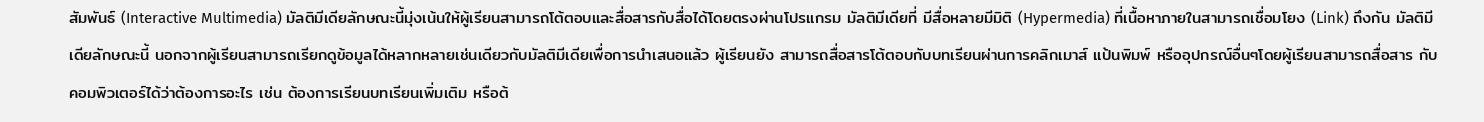สัมพันธ์ (Interactive Multimedia) มัลติมีเดียลักษณะนี้มุ่งเน้นให้ผู้เรียนสามารถโต้ตอบและสื่อสารกับสื่อได้โดยตรงผ่านโปรแกรม มัลติมีเดียที่ มีสื่อหลายมีมิติ (Hypermedia) ที่เนื้อหาภายในสามารถเชื่อมโยง (Link) ถึงกัน มัลติมีเดียลักษณะนี้ นอกจากผู้เรียนสามารถเรียกดูข้อมูลได้หลากหลายเช่นเดียวกับมัลติมีเดียเพื่อการนำเสนอแล้ว ผู้เรียนยัง สามารถสื่อสารโต้ตอบกับบทเรียนผ่านการคลิกเมาส์ แป้นพิมพ์ หรืออุปกรณ์อื่นๆโดยผู้เรียนสามารถสื่อสาร กับคอมพิวเตอร์ได้ว่าต้องการอะไร เช่น ต้องการเรียนบทเรียนเพิ่มเติม หรือต้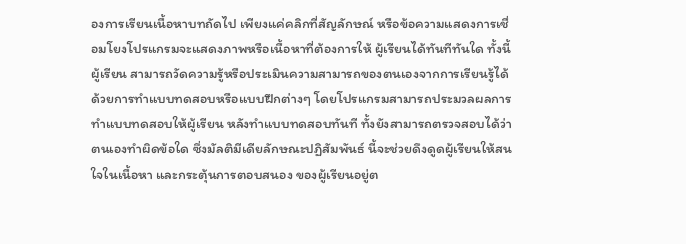องการเรียนเนื้อหาบทถัดไป เพียงแค่คลิกที่สัญลักษณ์ หรือข้อความแสดงการเชื่อมโยงโปรแกรมจะแสดงภาพหรือเนื้อหาที่ต้องการให้ ผู้เรียนได้ทันทีทันใด ทั้งนี้ผู้เรียน สามารถวัดความรู้หรือประเมินความสามารถของตนเองจากการเรียนรู้ได้ ด้วยการทำแบบทดสอบหรือแบบฝึกต่างๆ โดยโปรแกรมสามารถประมวลผลการทำแบบทดสอบให้ผู้เรียน หลังทำแบบทดสอบทันที ทั้งยังสามารถตรวจสอบได้ว่า ตนเองทำผิดข้อใด ซึ่งมัลติมีเดียลักษณะปฏิสัมพันธ์ นี้จะช่วยดึงดูดผู้เรียนให้สนใจในเนื้อหา และกระตุ้นการตอบสนอง ของผู้เรียนอยู่ต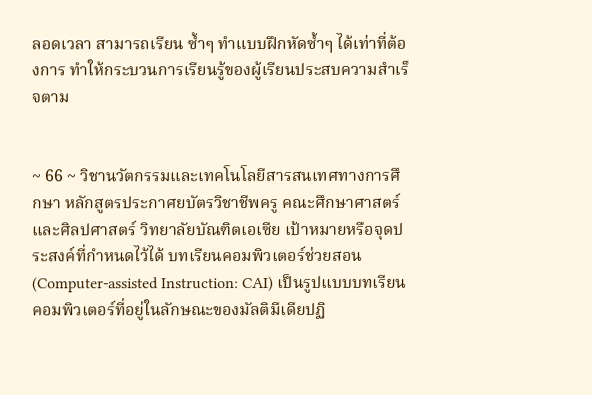ลอดเวลา สามารถเรียน ซ้ำๆ ทำแบบฝึกหัดซ้ำๆ ได้เท่าที่ต้องการ ทำให้กระบวนการเรียนรู้ของผู้เรียนประสบความสำเร็จตาม


~ 66 ~ วิชานวัตกรรมและเทคโนโลยีสารสนเทศทางการศึกษา หลักสูตรประกาศยบัตรวิชาชีพครู คณะศึกษาศาสตร์และศิลปศาสตร์ วิทยาลัยบัณฑิตเอเซีย เป้าหมายหรือจุดประสงค์ที่กำหนดไว้ได้ บทเรียนคอมพิวเตอร์ช่วยสอน (Computer-assisted Instruction: CAI) เป็นรูปแบบบทเรียน คอมพิวเตอร์ที่อยู่ในลักษณะของมัลติมีเดียปฏิ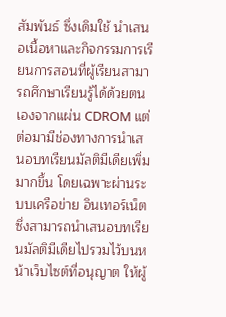สัมพันธ์ ซึ่งเดิมใช้ นำเสนอเนื้อหาและกิจกรรมการเรียนการสอนที่ผู้เรียนสามารถศึกษาเรียนรู้ได้ด้วยตนเองจากแผ่น CDROM แต่ต่อมามีช่องทางการนำเสนอบทเรียนมัลติมีเดียเพิ่มมากขึ้น โดยเฉพาะผ่านระบบเครือข่าย อินเทอร์เน็ต ซึ่งสามารถนำเสนอบทเรียนมัลติมีเดียไปรวมไว้บนหน้าเว็บไซต์ที่อนุญาต ให้ผู้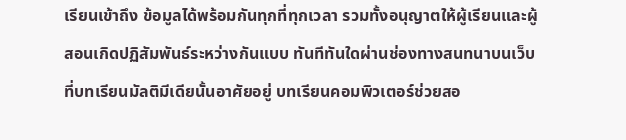เรียนเข้าถึง ข้อมูลได้พร้อมกันทุกที่ทุกเวลา รวมทั้งอนุญาตให้ผู้เรียนและผู้สอนเกิดปฏิสัมพันธ์ระหว่างกันแบบ ทันทีทันใดผ่านช่องทางสนทนาบนเว็บที่บทเรียนมัลติมีเดียนั้นอาศัยอยู่ บทเรียนคอมพิวเตอร์ช่วยสอ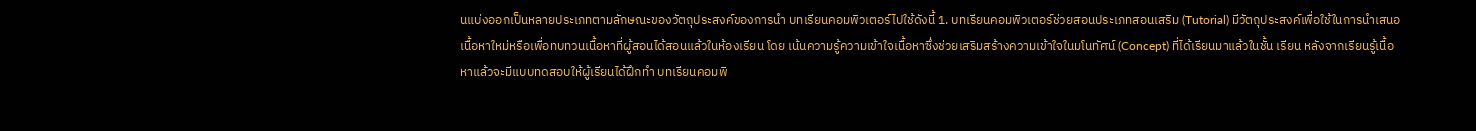นแบ่งออกเป็นหลายประเภทตามลักษณะของวัตถุประสงค์ของการนำ บทเรียนคอมพิวเตอร์ไปใช้ดังนี้ 1. บทเรียนคอมพิวเตอร์ช่วยสอนประเภทสอนเสริม (Tutorial) มีวัตถุประสงค์เพื่อใช้ในการนำเสนอเนื้อหาใหม่หรือเพื่อทบทวนเนื้อหาที่ผู้สอนได้สอนแล้วในห้องเรียน โดย เน้นความรู้ความเข้าใจเนื้อหาซึ่งช่วยเสริมสร้างความเข้าใจในมโนทัศน์ (Concept) ที่ได้เรียนมาแล้วในชั้น เรียน หลังจากเรียนรู้เนื้อหาแล้วจะมีแบบทดสอบให้ผู้เรียนได้ฝึกทำ บทเรียนคอมพิ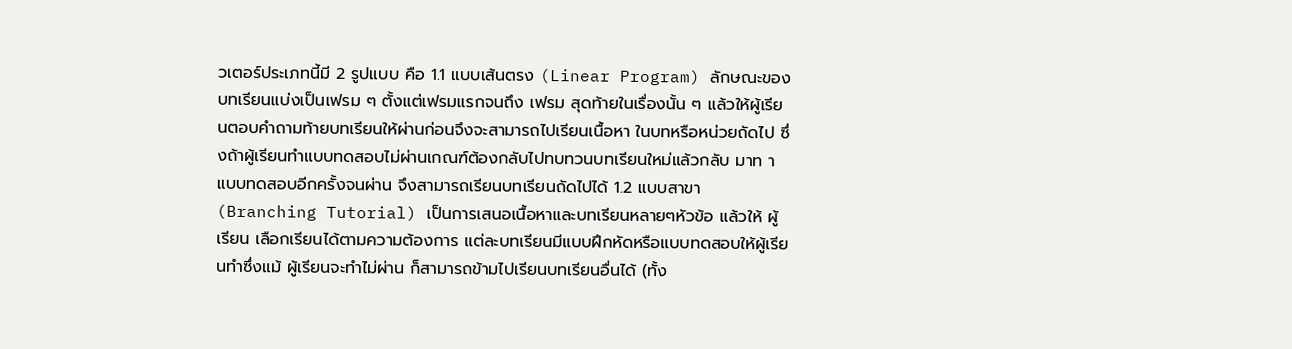วเตอร์ประเภทนี้มี 2 รูปแบบ คือ 1.1 แบบเส้นตรง (Linear Program) ลักษณะของบทเรียนแบ่งเป็นเฟรม ๆ ตั้งแต่เฟรมแรกจนถึง เฟรม สุดท้ายในเรื่องนั้น ๆ แล้วให้ผู้เรียนตอบคำถามท้ายบทเรียนให้ผ่านก่อนจึงจะสามารถไปเรียนเนื้อหา ในบทหรือหน่วยถัดไป ซึ่งถ้าผู้เรียนทำแบบทดสอบไม่ผ่านเกณฑ์ต้องกลับไปทบทวนบทเรียนใหม่แล้วกลับ มาท าแบบทดสอบอีกครั้งจนผ่าน จึงสามารถเรียนบทเรียนถัดไปได้ 1.2 แบบสาขา (Branching Tutorial) เป็นการเสนอเนื้อหาและบทเรียนหลายๆหัวข้อ แล้วให้ ผู้เรียน เลือกเรียนได้ตามความต้องการ แต่ละบทเรียนมีแบบฝึกหัดหรือแบบทดสอบให้ผู้เรียนทำซึ่งแม้ ผู้เรียนจะทำไม่ผ่าน ก็สามารถข้ามไปเรียนบทเรียนอื่นได้ (ทั้ง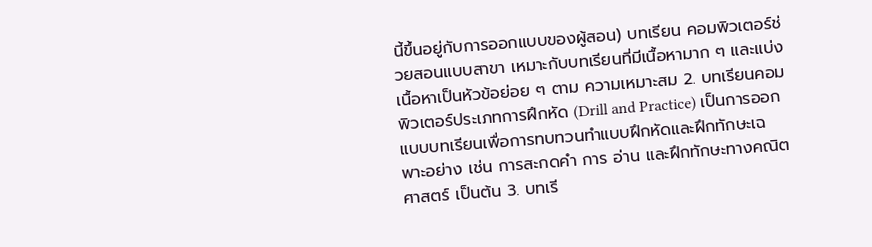นี้ขึ้นอยู่กับการออกแบบของผู้สอน) บทเรียน คอมพิวเตอร์ช่วยสอนแบบสาขา เหมาะกับบทเรียนที่มีเนื้อหามาก ๆ และแบ่งเนื้อหาเป็นหัวข้อย่อย ๆ ตาม ความเหมาะสม 2. บทเรียนคอมพิวเตอร์ประเภทการฝึกหัด (Drill and Practice) เป็นการออกแบบบทเรียนเพื่อการทบทวนทำแบบฝึกหัดและฝึกทักษะเฉพาะอย่าง เช่น การสะกดคำ การ อ่าน และฝึกทักษะทางคณิตศาสตร์ เป็นต้น 3. บทเรี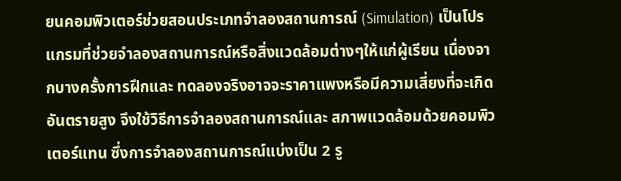ยนคอมพิวเตอร์ช่วยสอนประเภทจำลองสถานการณ์ (Simulation) เป็นโปรแกรมที่ช่วยจำลองสถานการณ์หรือสิ่งแวดล้อมต่างๆให้แก่ผู้เรียน เนื่องจากบางครั้งการฝึกและ ทดลองจริงอาจจะราคาแพงหรือมีความเสี่ยงที่จะเกิดอันตรายสูง จึงใช้วิธีการจำลองสถานการณ์และ สภาพแวดล้อมด้วยคอมพิวเตอร์แทน ซึ่งการจำลองสถานการณ์แบ่งเป็น 2 รู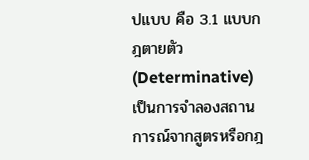ปแบบ คือ 3.1 แบบกฎตายตัว (Determinative) เป็นการจำลองสถานการณ์จากสูตรหรือกฎ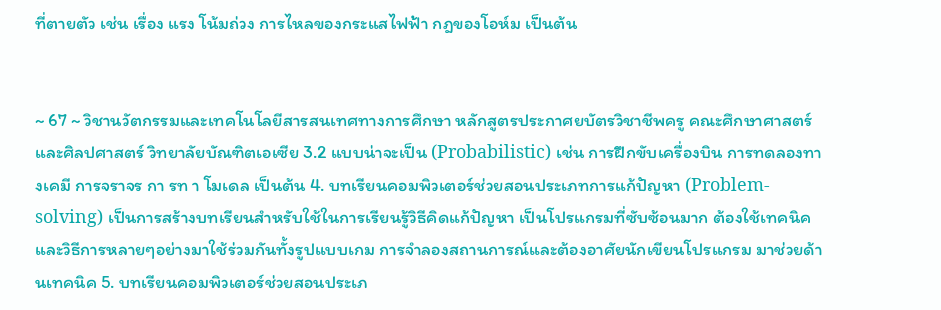ที่ตายตัว เช่น เรื่อง แรง โน้มถ่วง การไหลของกระแสไฟฟ้า กฎของโอห์ม เป็นต้น


~ 67 ~ วิชานวัตกรรมและเทคโนโลยีสารสนเทศทางการศึกษา หลักสูตรประกาศยบัตรวิชาชีพครู คณะศึกษาศาสตร์และศิลปศาสตร์ วิทยาลัยบัณฑิตเอเซีย 3.2 แบบน่าจะเป็น (Probabilistic) เช่น การฝึกขับเครื่องบิน การทดลองทางเคมี การจราจร กา รท า โมเดล เป็นต้น 4. บทเรียนคอมพิวเตอร์ช่วยสอนประเภทการแก้ปัญหา (Problem-solving) เป็นการสร้างบทเรียนสำหรับใช้ในการเรียนรู้วิธีคิดแก้ปัญหา เป็นโปรแกรมที่ซับซ้อนมาก ต้องใช้เทคนิค และวิธีการหลายๆอย่างมาใช้ร่วมกันทั้งรูปแบบเกม การจำลองสถานการณ์และต้องอาศัยนักเขียนโปรแกรม มาช่วยด้านเทคนิค 5. บทเรียนคอมพิวเตอร์ช่วยสอนประเภ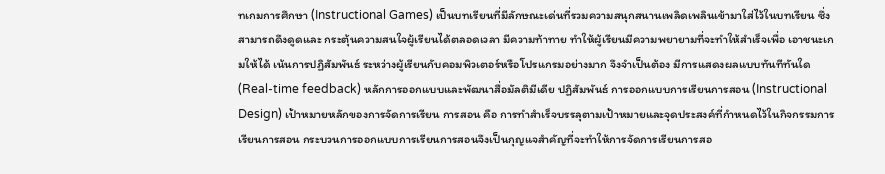ทเกมการศึกษา (Instructional Games) เป็นบทเรียนที่มีลักษณะเด่นที่รวมความสนุกสนานเพลิดเพลินเข้ามาใส่ไว้ในบทเรียน ซึ่งสามารถดึงดูดและ กระตุ้นความสนใจผู้เรียนได้ตลอดเวลา มีความท้าทาย ทำให้ผู้เรียนมีความพยายามที่จะทำให้สำเร็จเพื่อ เอาชนะเกมให้ได้ เน้นการปฏิสัมพันธ์ ระหว่างผู้เรียนกับคอมพิวเตอร์หรือโปรแกรมอย่างมาก จึงจำเป็นต้อง มีการแสดงผลแบบทันทีทันใด (Real-time feedback) หลักการออกแบบและพัฒนาสื่อมัลติมีเดีย ปฏิสัมพันธ์ การออกแบบการเรียนการสอน (Instructional Design) เป้าหมายหลักของการจัดการเรียน การสอน คือ การทำสำเร็จบรรลุตามเป้าหมายและจุดประสงค์ที่กำหนดไว้ในกิจกรรมการเรียนการสอน กระบวนการออกแบบการเรียนการสอนจึงเป็นกุญแจสำคัญที่จะทำให้การจัดการเรียนการสอ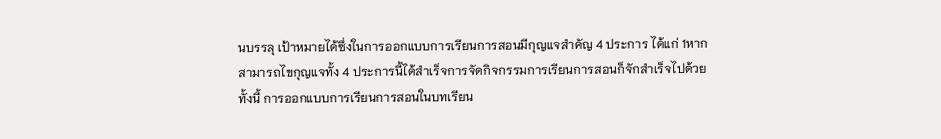นบรรลุ เป้าหมายได้ซึ่งในการออกแบบการเรียนการสอนมีกุญแจสำคัญ 4 ประการ ได้แก่ 1หากสามารถไขกุญแจทั้ง 4 ประการนี้ได้สำเร็จการจัดกิจกรรมการเรียนการสอนก็จักสำเร็จไปด้วย ทั้งนี้ การออกแบบการเรียนการสอนในบทเรียน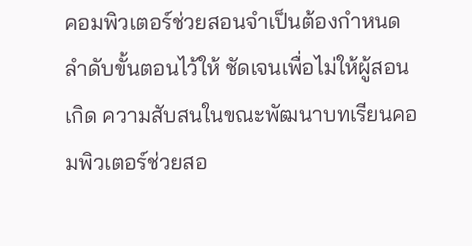คอมพิวเตอร์ช่วยสอนจำเป็นต้องกำหนดลำดับขั้นตอนไว้ให้ ชัดเจนเพื่อไม่ให้ผู้สอนเกิด ความสับสนในขณะพัฒนาบทเรียนคอมพิวเตอร์ช่วยสอ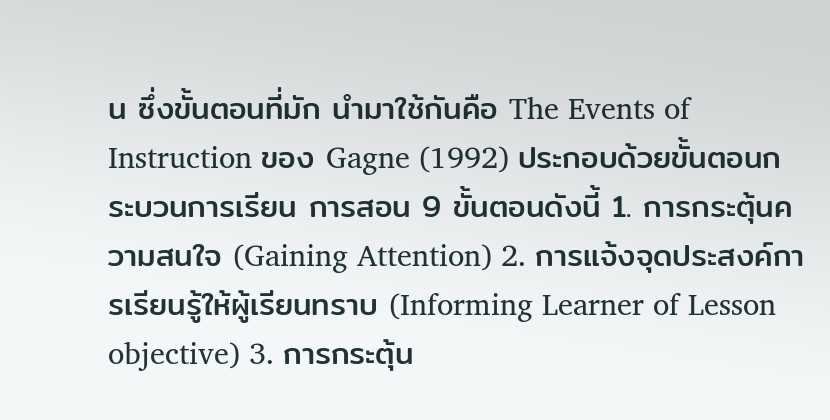น ซึ่งขั้นตอนที่มัก นำมาใช้กันคือ The Events of Instruction ของ Gagne (1992) ประกอบด้วยขั้นตอนกระบวนการเรียน การสอน 9 ขั้นตอนดังนี้ 1. การกระตุ้นความสนใจ (Gaining Attention) 2. การแจ้งจุดประสงค์การเรียนรู้ให้ผู้เรียนทราบ (Informing Learner of Lesson objective) 3. การกระตุ้น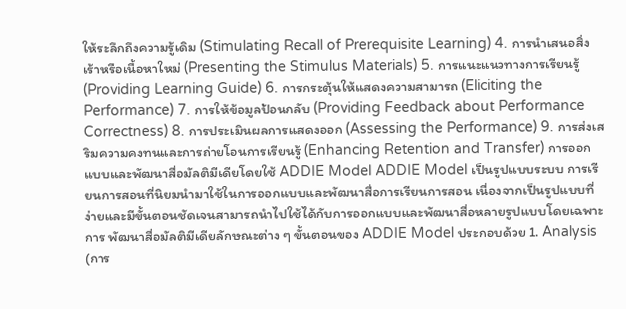ให้ระลึกถึงความรู้เดิม (Stimulating Recall of Prerequisite Learning) 4. การนำเสนอสิ่งเร้าหรือเนื้อหาใหม่ (Presenting the Stimulus Materials) 5. การแนะแนวทางการเรียนรู้ (Providing Learning Guide) 6. การกระตุ้นให้แสดงความสามารถ (Eliciting the Performance) 7. การให้ข้อมูลป้อนกลับ (Providing Feedback about Performance Correctness) 8. การประเมินผลการแสดงออก (Assessing the Performance) 9. การส่งเสริมความคงทนและการถ่ายโอนการเรียนรู้ (Enhancing Retention and Transfer) การออกแบบและพัฒนาสื่อมัลติมีเดียโดยใช้ ADDIE Model ADDIE Model เป็นรูปแบบระบบ การเรียนการสอนที่นิยมนำมาใช้ในการออกแบบและพัฒนาสื่อการเรียนการสอน เนื่องจากเป็นรูปแบบที่ ง่ายและมีขั้นตอนชัดเจนสามารถนำไปใช้ได้กับการออกแบบและพัฒนาสื่อหลายรูปแบบโดยเฉพาะการ พัฒนาสื่อมัลติมีเดียลักษณะต่าง ๆ ขั้นตอนของ ADDIE Model ประกอบด้วย 1. Analysis (การ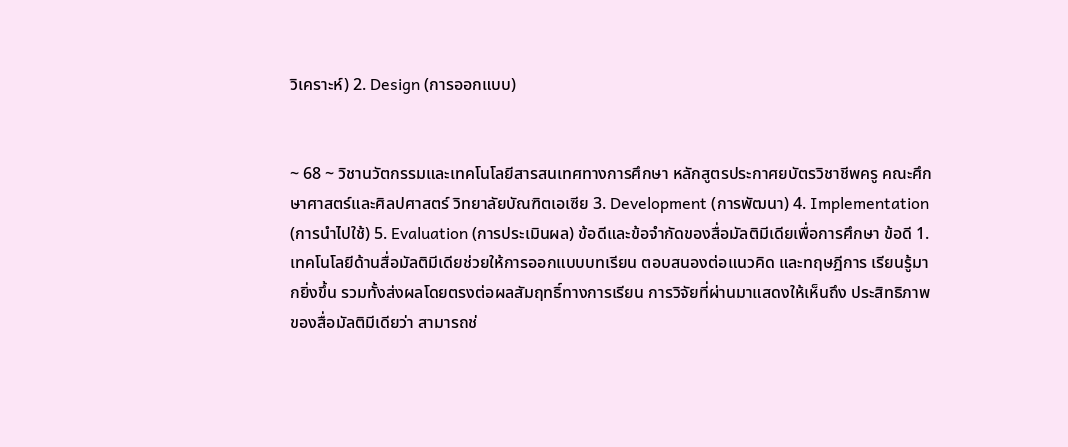วิเคราะห์) 2. Design (การออกแบบ)


~ 68 ~ วิชานวัตกรรมและเทคโนโลยีสารสนเทศทางการศึกษา หลักสูตรประกาศยบัตรวิชาชีพครู คณะศึกษาศาสตร์และศิลปศาสตร์ วิทยาลัยบัณฑิตเอเซีย 3. Development (การพัฒนา) 4. Implementation (การนำไปใช้) 5. Evaluation (การประเมินผล) ข้อดีและข้อจำกัดของสื่อมัลติมีเดียเพื่อการศึกษา ข้อดี 1. เทคโนโลยีด้านสื่อมัลติมีเดียช่วยให้การออกแบบบทเรียน ตอบสนองต่อแนวคิด และทฤษฎีการ เรียนรู้มากยิ่งขึ้น รวมทั้งส่งผลโดยตรงต่อผลสัมฤทธิ์ทางการเรียน การวิจัยที่ผ่านมาแสดงให้เห็นถึง ประสิทธิภาพของสื่อมัลติมีเดียว่า สามารถช่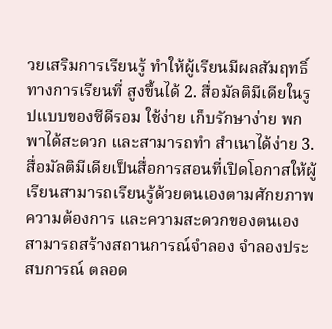วยเสริมการเรียนรู้ ทำให้ผู้เรียนมีผลสัมฤทธิ์ทางการเรียนที่ สูงขึ้นได้ 2. สื่อมัลติมีเดียในรูปแบบของซีดีรอม ใช้ง่าย เก็บรักษาง่าย พกพาได้สะดวก และสามารถทำ สำเนาได้ง่าย 3. สื่อมัลติมีเดียเป็นสื่อการสอนที่เปิดโอกาสให้ผู้เรียนสามารถเรียนรู้ด้วยตนเองตามศักยภาพ ความต้องการ และความสะดวกของตนเอง สามารถสร้างสถานการณ์จำลอง จำลองประสบการณ์ ตลอด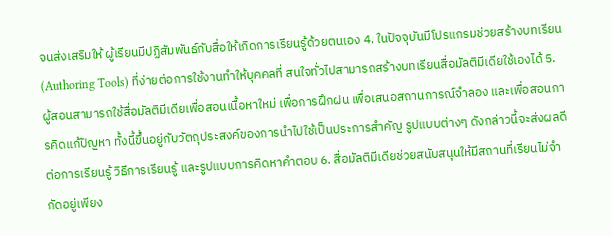จนส่งเสริมให้ ผู้เรียนมีปฏิสัมพันธ์กับสื่อให้เกิดการเรียนรู้ด้วยตนเอง 4. ในปัจจุบันมีโปรแกรมช่วยสร้างบทเรียน (Authoring Tools) ที่ง่ายต่อการใช้งานทำให้บุคคลที่ สนใจทั่วไปสามารถสร้างบทเรียนสื่อมัลติมีเดียใช้เองได้ 5. ผู้สอนสามารถใช้สื่อมัลติมีเดียเพื่อสอนเนื้อหาใหม่ เพื่อการฝึกฝน เพื่อเสนอสถานการณ์จำลอง และเพื่อสอนการคิดแก้ปัญหา ทั้งนี้ขึ้นอยู่กับวัตถุประสงค์ของการนำไปใช้เป็นประการสำคัญ รูปแบบต่างๆ ดังกล่าวนี้จะส่งผลดีต่อการเรียนรู้ วิธีการเรียนรู้ และรูปแบบการคิดหาคำตอบ 6. สื่อมัลติมีเดียช่วยสนับสนุนให้มีสถานที่เรียนไม่จำกัดอยู่เพียง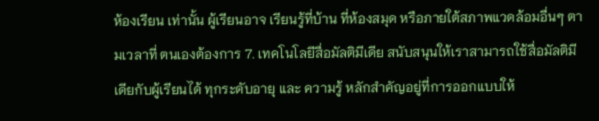ห้องเรียน เท่านั้น ผู้เรียนอาจ เรียนรู้ที่บ้าน ที่ห้องสมุด หรือภายใต้สภาพแวดล้อมอื่นๆ ตามเวลาที่ ตนเองต้องการ 7. เทคโนโลยีสื่อมัลติมีเดีย สนับสนุนให้เราสามารถใช้สื่อมัลติมีเดียกับผู้เรียนได้ ทุกระดับอายุ และ ความรู้ หลักสำคัญอยู่ที่การออกแบบให้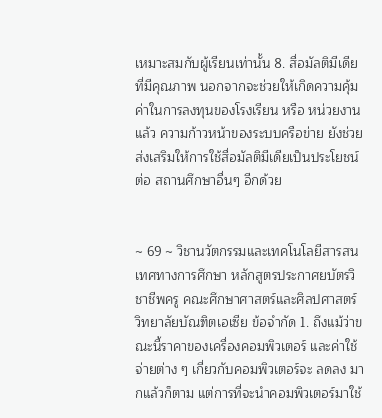เหมาะสมกับผู้เรียนเท่านั้น 8. สื่อมัลติมีเดียที่มีคุณภาพ นอกจากจะช่วยให้เกิดความคุ้มค่าในการลงทุนของโรงเรียน หรือ หน่วยงานแล้ว ความก้าวหน้าของระบบครือข่าย ยังช่วยส่งเสริมให้การใช้สื่อมัลติมีเดียเป็นประโยชน์ต่อ สถานศึกษาอื่นๆ อีกด้วย


~ 69 ~ วิชานวัตกรรมและเทคโนโลยีสารสนเทศทางการศึกษา หลักสูตรประกาศยบัตรวิชาชีพครู คณะศึกษาศาสตร์และศิลปศาสตร์ วิทยาลัยบัณฑิตเอเซีย ข้อจำกัด 1. ถึงแม้ว่าขณะนี้ราคาของเครื่องคอมพิวเตอร์ และค่าใช้จ่ายต่าง ๆ เกี่ยวกับคอมพิวเตอร์จะ ลดลง มากแล้วก็ตาม แต่การที่จะนำคอมพิวเตอร์มาใช้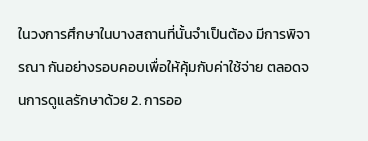ในวงการศึกษาในบางสถานที่นั้นจำเป็นต้อง มีการพิจารณา กันอย่างรอบคอบเพื่อให้คุ้มกับค่าใช้จ่าย ตลอดจนการดูแลรักษาด้วย 2. การออ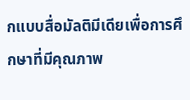กแบบสื่อมัลติมีเดียเพื่อการศึกษาที่มีคุณภาพ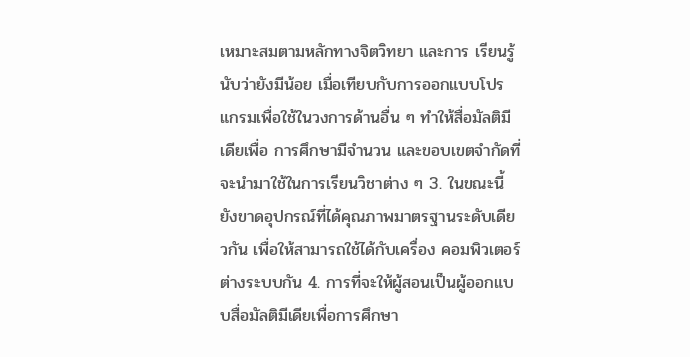เหมาะสมตามหลักทางจิตวิทยา และการ เรียนรู้นับว่ายังมีน้อย เมื่อเทียบกับการออกแบบโปรแกรมเพื่อใช้ในวงการด้านอื่น ๆ ทำให้สื่อมัลติมีเดียเพื่อ การศึกษามีจำนวน และขอบเขตจำกัดที่จะนำมาใช้ในการเรียนวิชาต่าง ๆ 3. ในขณะนี้ยังขาดอุปกรณ์ที่ได้คุณภาพมาตรฐานระดับเดียวกัน เพื่อให้สามารถใช้ได้กับเครื่อง คอมพิวเตอร์ต่างระบบกัน 4. การที่จะให้ผู้สอนเป็นผู้ออกแบบสื่อมัลติมีเดียเพื่อการศึกษา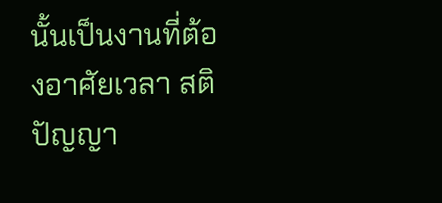นั้นเป็นงานที่ต้องอาศัยเวลา สติปัญญา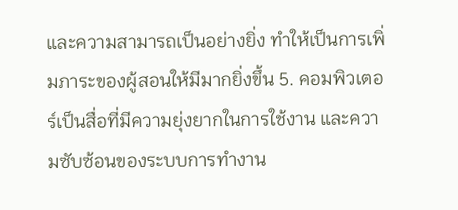และความสามารถเป็นอย่างยิ่ง ทำให้เป็นการเพิ่มภาระของผู้สอนให้มีมากยิ่งขึ้น 5. คอมพิวเตอร์เป็นสื่อที่มีความยุ่งยากในการใช้งาน และความซับซ้อนของระบบการทำงาน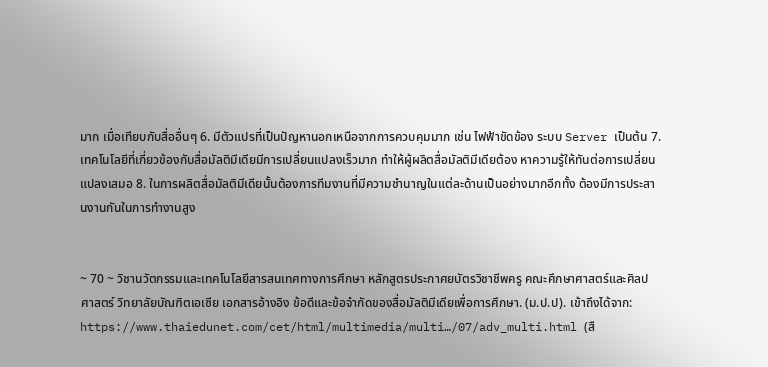มาก เมื่อเทียบกับสื่ออื่นๆ 6. มีตัวแปรที่เป็นปัญหานอกเหนือจากการควบคุมมาก เช่น ไฟฟ้าขัดข้อง ระบบ Server เป็นต้น 7. เทคโนโลยีที่เกี่ยวข้องกับสื่อมัลติมีเดียมีการเปลี่ยนแปลงเร็วมาก ทำให้ผู้ผลิตสื่อมัลติมีเดียต้อง หาความรู้ให้ทันต่อการเปลี่ยนแปลงเสมอ 8. ในการผลิตสื่อมัลติมีเดียนั้นต้องการทีมงานที่มีความชำนาญในแต่ละด้านเป็นอย่างมากอีกทั้ง ต้องมีการประสานงานกันในการทำงานสูง


~ 70 ~ วิชานวัตกรรมและเทคโนโลยีสารสนเทศทางการศึกษา หลักสูตรประกาศยบัตรวิชาชีพครู คณะศึกษาศาสตร์และศิลปศาสตร์ วิทยาลัยบัณฑิตเอเซีย เอกสารอ้างอิง ข้อดีและข้อจำกัดของสื่อมัลติมีเดียเพื่อการศึกษา. (ม.ป.ป). เข้าถึงได้จาก: https://www.thaiedunet.com/cet/html/multimedia/multi…/07/adv_multi.html (สื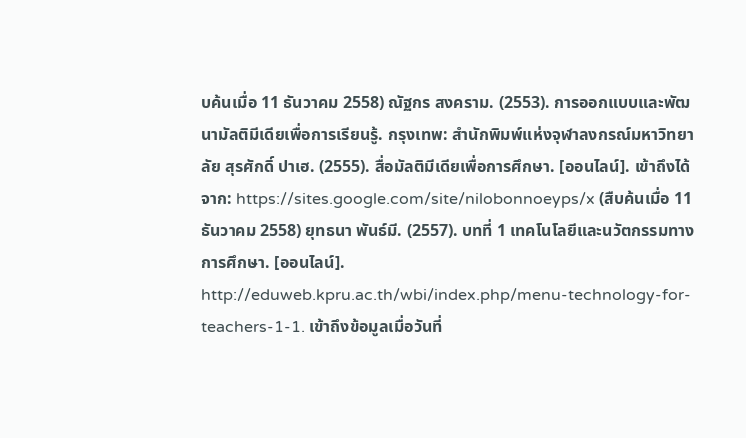บค้นเมื่อ 11 ธันวาคม 2558) ณัฐกร สงคราม. (2553). การออกแบบและพัฒนามัลติมีเดียเพื่อการเรียนรู้. กรุงเทพ: สำนักพิมพ์แห่งจุฬาลงกรณ์มหาวิทยาลัย สุรศักดิ์ ปาเฮ. (2555). สื่อมัลติมีเดียเพื่อการศึกษา. [ออนไลน์]. เข้าถึงได้จาก: https://sites.google.com/site/nilobonnoeyps/x (สืบค้นเมื่อ 11 ธันวาคม 2558) ยุทธนา พันธ์มี. (2557). บทที่ 1 เทคโนโลยีและนวัตกรรมทางการศึกษา. [ออนไลน์]. http://eduweb.kpru.ac.th/wbi/index.php/menu-technology-for-teachers-1-1. เข้าถึงข้อมูลเมื่อวันที่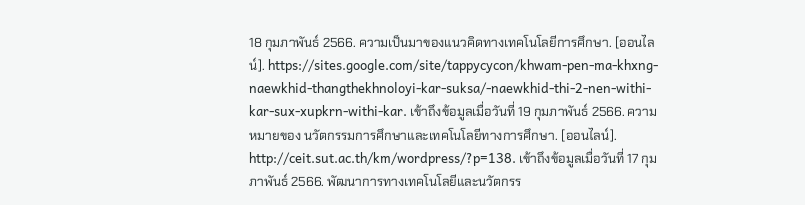18 กุมภาพันธ์ 2566. ความเป็นมาของแนวคิดทางเทคโนโลยีการศึกษา. [ออนไลน์]. https://sites.google.com/site/tappycycon/khwam-pen-ma-khxng-naewkhid-thangthekhnoloyi-kar-suksa/-naewkhid-thi-2-nen-withi-kar-sux-xupkrn-withi-kar. เข้าถึงข้อมูลเมื่อวันที่ 19 กุมภาพันธ์ 2566. ความหมายของ นวัตกรรมการศึกษาและเทคโนโลยีทางการศึกษา. [ออนไลน์]. http://ceit.sut.ac.th/km/wordpress/?p=138. เข้าถึงข้อมูลเมื่อวันที่ 17 กุมภาพันธ์ 2566. พัฒนาการทางเทคโนโลยีและนวัตกรร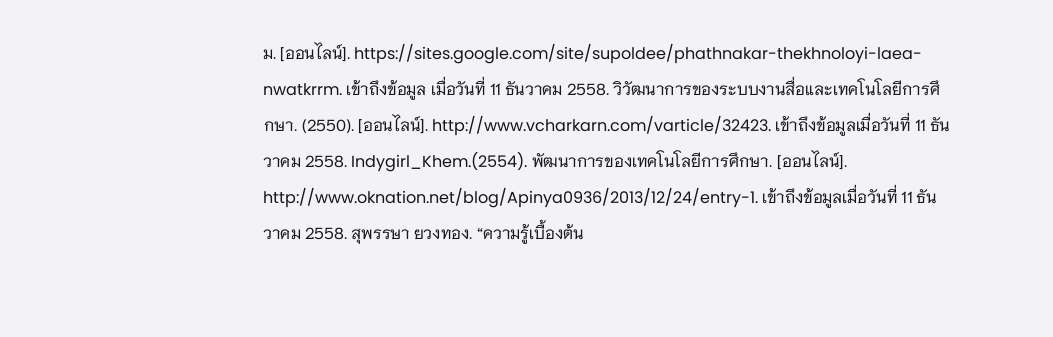ม. [ออนไลน์]. https://sites.google.com/site/supoldee/phathnakar-thekhnoloyi-laea-nwatkrrm. เข้าถึงข้อมูล เมื่อวันที่ 11 ธันวาคม 2558. วิวัฒนาการของระบบงานสื่อและเทคโนโลยีการศึกษา. (2550). [ออนไลน์]. http://www.vcharkarn.com/varticle/32423. เข้าถึงข้อมูลเมื่อวันที่ 11 ธันวาคม 2558. Indygirl_Khem.(2554). พัฒนาการของเทคโนโลยีการศึกษา. [ออนไลน์]. http://www.oknation.net/blog/Apinya0936/2013/12/24/entry-1. เข้าถึงข้อมูลเมื่อวันที่ 11 ธันวาคม 2558. สุพรรษา ยวงทอง. “ความรู้เบื้องต้น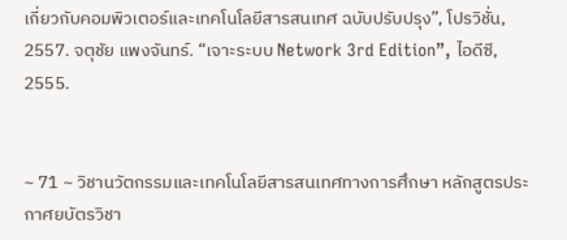เกี่ยวกับคอมพิวเตอร์และเทคโนโลยีสารสนเทศ ฉบับปรับปรุง”, โปรวิชั่น, 2557. จตุชัย แพงจันทร์. “เจาะระบบ Network 3rd Edition”, ไอดีซี, 2555.


~ 71 ~ วิชานวัตกรรมและเทคโนโลยีสารสนเทศทางการศึกษา หลักสูตรประกาศยบัตรวิชา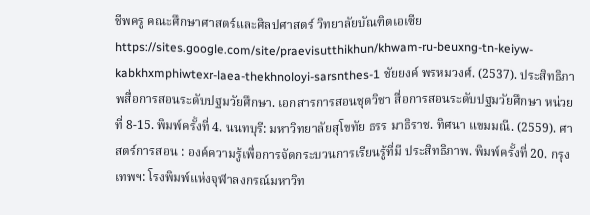ชีพครู คณะศึกษาศาสตร์และศิลปศาสตร์ วิทยาลัยบัณฑิตเอเซีย https://sites.google.com/site/praevisutthikhun/khwam-ru-beuxng-tn-keiyw-kabkhxmphiwtexr-laea-thekhnoloyi-sarsnthes-1 ชัยยงค์ พรหมวงศ์. (2537). ประสิทธิภาพสื่อการสอนระดับปฐมวัยศึกษา. เอกสารการสอนชุดวิชา สื่อการสอนระดับปฐมวัยศึกษา หน่วยที่ 8-15. พิมพ์ครั้งที่ 4. นนทบุรี: มหาวิทยาลัยสุโขทัย ธรร มาธิราช. ทิศนา แขมมณี. (2559). ศาสตร์การสอน : องค์ความรู้เพื่อการจัดกระบวนการเรียนรู้ที่มี ประสิทธิภาพ. พิมพ์ครั้งที่ 20. กรุงเทพฯ: โรงพิมพ์แห่งจุฬาลงกรณ์มหาวิท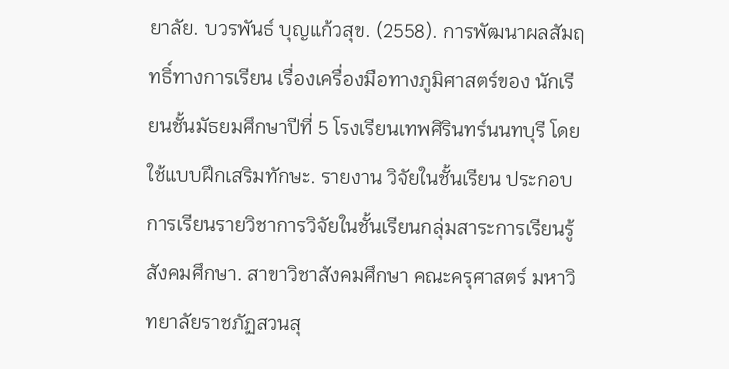ยาลัย. บวรพันธ์ บุญแก้วสุข. (2558). การพัฒนาผลสัมฤทธิ์ทางการเรียน เรื่องเครื่องมือทางภูมิศาสตร์ของ นักเรียนชั้นมัธยมศึกษาปีที่ 5 โรงเรียนเทพศิรินทร์นนทบุรี โดยใช้แบบฝึกเสริมทักษะ. รายงาน วิจัยในชั้นเรียน ประกอบการเรียนรายวิชาการวิจัยในชั้นเรียนกลุ่มสาระการเรียนรู้สังคมศึกษา. สาขาวิชาสังคมศึกษา คณะครุศาสตร์ มหาวิทยาลัยราชภัฏสวนสุ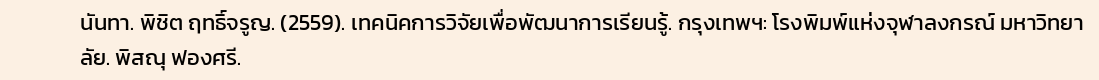นันทา. พิชิต ฤทธิ์จรูญ. (2559). เทคนิคการวิจัยเพื่อพัฒนาการเรียนรู้. กรุงเทพฯ: โรงพิมพ์แห่งจุฬาลงกรณ์ มหาวิทยาลัย. พิสณุ ฟองศรี.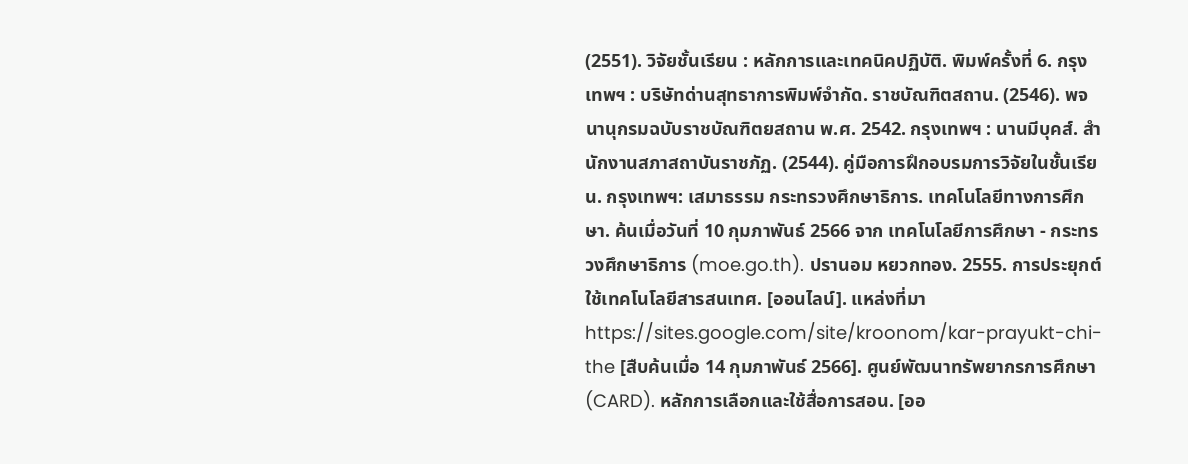(2551). วิจัยชั้นเรียน : หลักการและเทคนิคปฏิบัติ. พิมพ์ครั้งที่ 6. กรุงเทพฯ : บริษัทด่านสุทธาการพิมพ์จำกัด. ราชบัณฑิตสถาน. (2546). พจนานุกรมฉบับราชบัณฑิตยสถาน พ.ศ. 2542. กรุงเทพฯ : นานมีบุคส์. สำนักงานสภาสถาบันราชภัฏ. (2544). คู่มือการฝึกอบรมการวิจัยในชั้นเรียน. กรุงเทพฯ: เสมาธรรม กระทรวงศึกษาธิการ. เทคโนโลยีทางการศึกษา. ค้นเมื่อวันที่ 10 กุมภาพันธ์ 2566 จาก เทคโนโลยีการศึกษา - กระทรวงศึกษาธิการ (moe.go.th). ปรานอม หยวกทอง. 2555. การประยุกต์ใช้เทคโนโลยีสารสนเทศ. [ออนไลน์]. แหล่งที่มา https://sites.google.com/site/kroonom/kar-prayukt-chi-the [สืบค้นเมื่อ 14 กุมภาพันธ์ 2566]. ศูนย์พัฒนาทรัพยากรการศึกษา(CARD). หลักการเลือกและใช้สื่อการสอน. [ออ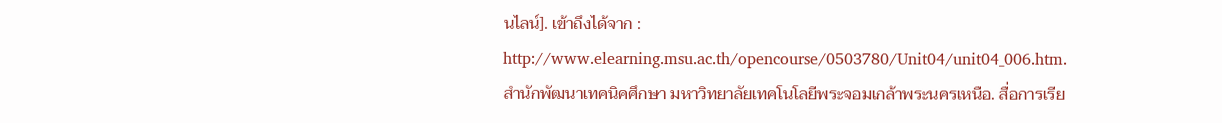นไลน์]. เข้าถึงได้จาก : http://www.elearning.msu.ac.th/opencourse/0503780/Unit04/unit04_006.htm. สำนักพัฒนาเทคนิคศึกษา มหาวิทยาลัยเทคโนโลยีพระจอมเกล้าพระนครเหนือ. สื่อการเรีย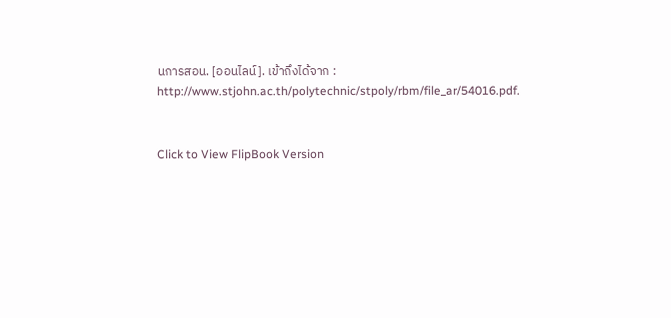นการสอน. [ออนไลน์]. เข้าถึงได้จาก : http://www.stjohn.ac.th/polytechnic/stpoly/rbm/file_ar/54016.pdf.


Click to View FlipBook Version